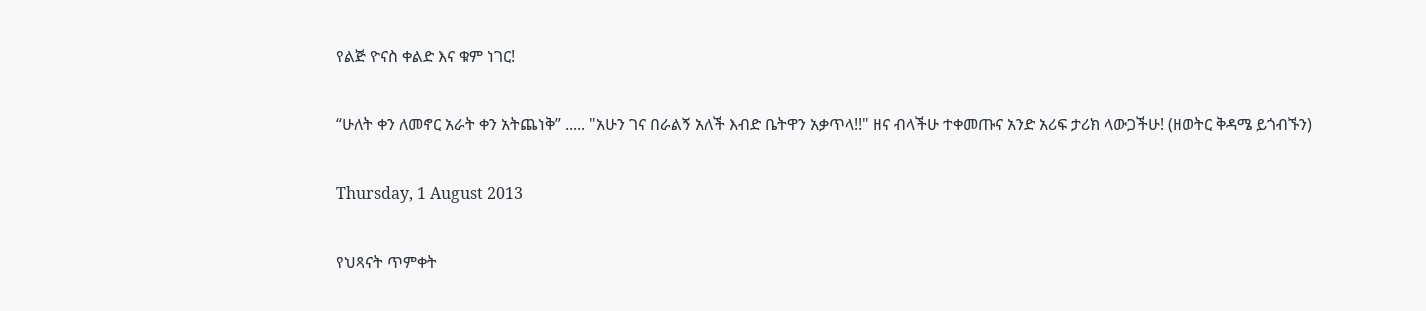የልጅ ዮናስ ቀልድ እና ቁም ነገር!

“ሁለት ቀን ለመኖር አራት ቀን አትጨነቅ” ..... "አሁን ገና በራልኝ አለች እብድ ቤትዋን አቃጥላ!!" ዘና ብላችሁ ተቀመጡና አንድ አሪፍ ታሪክ ላውጋችሁ! (ዘወትር ቅዳሜ ይጎብኙን)

Thursday, 1 August 2013

የህጻናት ጥምቀት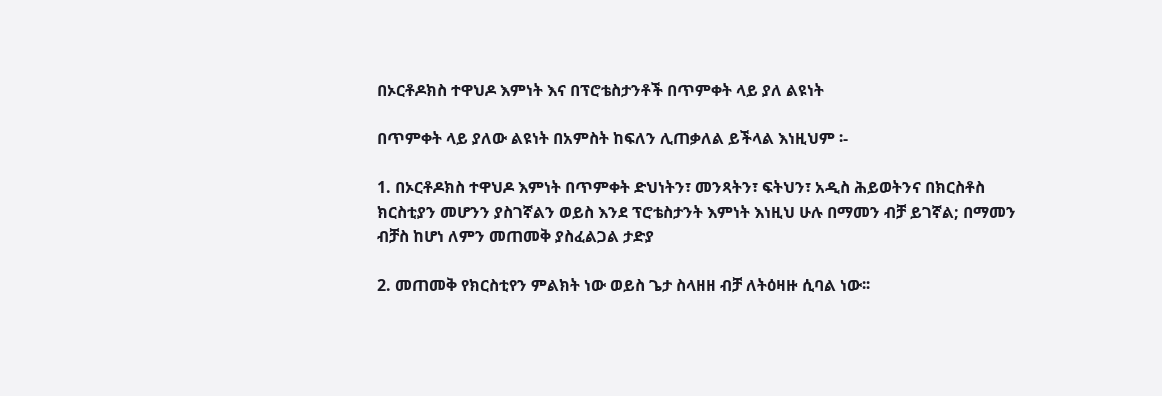በኦርቶዶክስ ተዋህዶ እምነት እና በፕሮቴስታንቶች በጥምቀት ላይ ያለ ልዩነት

በጥምቀት ላይ ያለው ልዩነት በአምስት ከፍለን ሊጠቃለል ይችላል እነዚህም ፡-

1. በኦርቶዶክስ ተዋህዶ እምነት በጥምቀት ድህነትን፣ መንጻትን፣ ፍትህን፣ አዲስ ሕይወትንና በክርስቶስ ክርስቲያን መሆንን ያስገኛልን ወይስ እንደ ፕሮቴስታንት እምነት እነዚህ ሁሉ በማመን ብቻ ይገኛል; በማመን ብቻስ ከሆነ ለምን መጠመቅ ያስፈልጋል ታድያ

2. መጠመቅ የክርስቲየን ምልክት ነው ወይስ ጌታ ስላዘዘ ብቻ ለትዕዛዙ ሲባል ነው፡፡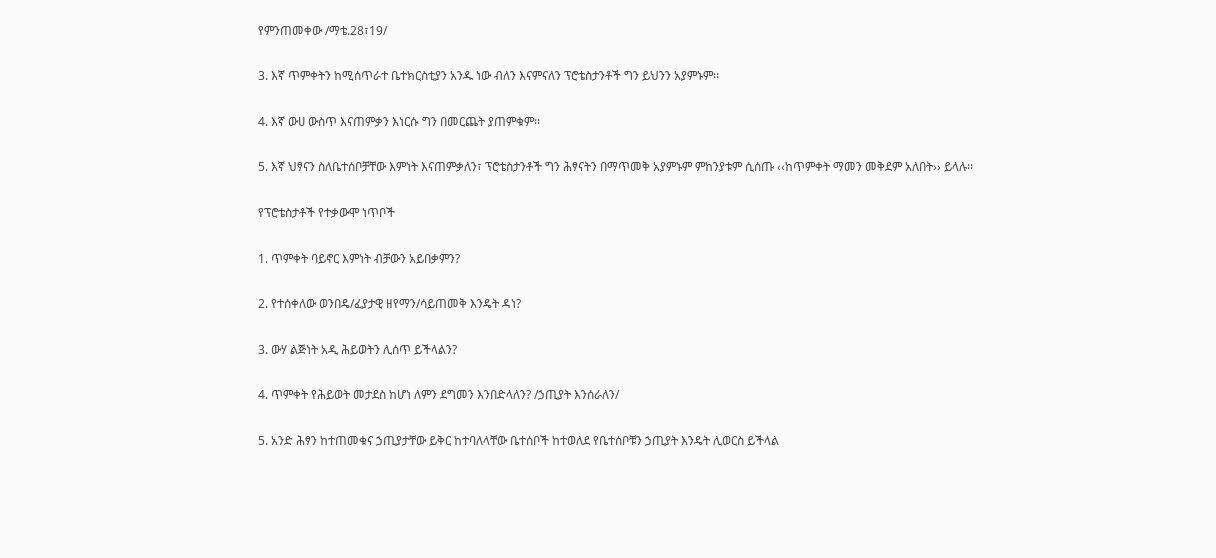የምንጠመቀው /ማቴ.28፣19/

3. እኛ ጥምቀትን ከሚሰጥራተ ቤተክርስቲያን አንዱ ነው ብለን እናምናለን ፕሮቴስታንቶች ግን ይህንን አያምኑም፡፡

4. እኛ ውሀ ውስጥ እናጠምቃን እነርሱ ግን በመርጨት ያጠምቁም፡፡

5. እኛ ህፃናን ስለቤተሰቦቻቸው እምነት እናጠምቃለን፣ ፕሮቴስታንቶች ግን ሕፃናትን በማጥመቅ አያምኑም ምከንያቱም ሲሰጡ ‹‹ከጥምቀት ማመን መቅደም አለበት›› ይላሉ፡፡

የፕሮቴስታቶች የተቃውሞ ነጥቦች

1. ጥምቀት ባይኖር እምነት ብቻውን አይበቃምን?

2. የተሰቀለው ወንበዴ/ፈያታዊ ዘየማን/ሳይጠመቅ እንዴት ዳነ?

3. ውሃ ልጅነት አዲ ሕይወትን ሊሰጥ ይችላልን?

4. ጥምቀት የሕይወት መታደስ ከሆነ ለምን ደግመን እንበድላለን? /ኃጢያት እንሰራለን/

5. አንድ ሕፃን ከተጠመቁና ኃጢያታቸው ይቅር ከተባለላቸው ቤተሰቦች ከተወለደ የቤተሰቦቹን ኃጢያት እንዴት ሊወርስ ይችላል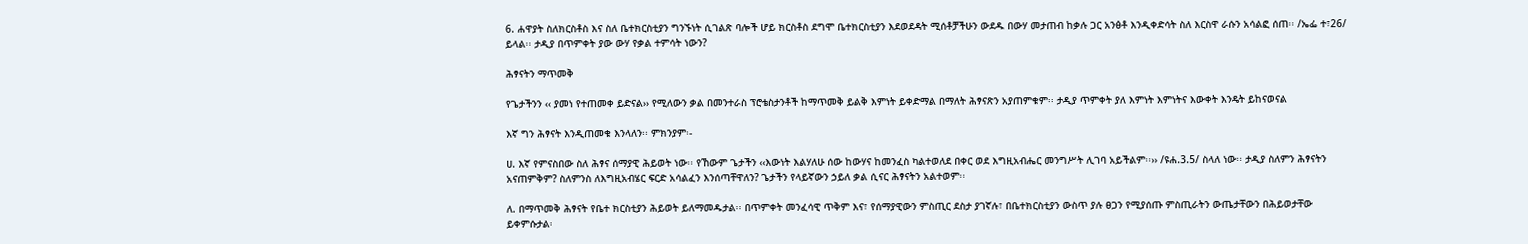6. ሐዋያት ስለክርስቶስ እና ስለ ቤተክርስቲያን ግንኙነት ሲገልጽ ባሎች ሆይ ክርስቶስ ደግሞ ቤተክርስቲያን እደወደዳት ሚሰቶቻችሁን ውደዱ በውሃ መታጠብ ከቃሉ ጋር አንፅቶ እንዲቀድሳት ስለ እርስዋ ራሱን አሳልፎ ሰጠ፡፡ /ኤፌ ተ፣26/ ይላል፡፡ ታዲያ በጥምቀት ያው ውሃ የቃል ተምሳት ነውን?

ሕፃናትን ማጥመቅ

የጌታችንን ‹‹ ያመነ የተጠመቀ ይድናል›› የሚለውን ቃል በመንተራስ ፕሮቴስታንቶች ከማጥመቅ ይልቅ እምነት ይቀድማል በማለት ሕፃናጽን አያጠምቁም፡፡ ታዲያ ጥምቀት ያለ እምነት እምነትና እውቀት እንዴት ይከናወናል

እኛ ግን ሕፃናት እንዲጠመቁ እንላለን፡፡ ምክንያም፡-

ሀ. እኛ የምናስበው ስለ ሕፃና ሰማያዊ ሕይወት ነው፡፡ የኸውም ጌታችን ‹‹እውነት እልሃለሁ ሰው ከውሃና ከመንፈስ ካልተወለደ በቀር ወደ እግዚአብሔር መንግሥት ሊገባ አይችልም፡፡›› /ዩሐ.3.5/ ስላለ ነው፡፡ ታዲያ ስለምን ሕፃናትን አናጠምቅም? ስለምንስ ለእግዚአብሄር ፍርድ አሳልፈን እንሰጣቸዋለን? ጌታችን የላይኛውን ኃይለ ቃል ሲናር ሕፃናትን አልተወም፡፡

ለ. በማጥመቅ ሕፃናት የቤተ ክርስቲያን ሕይወት ይለማመዱታል፡፡ በጥምቀት መንፈሳዊ ጥቅም እና፣ የሰማያዊውን ምስጢር ደስታ ያገኛሉ፣ በቤተክርስቲያን ውስጥ ያሉ ፀጋን የሚያሰጡ ምስጢራትን ውጤታቸውን በሕይወታቸው ይቀምሱታል፡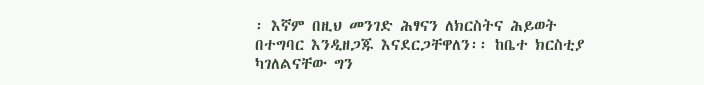፡ እኛም በዚህ መንገድ ሕፃናን ለክርስትና ሕይወት በተግባር እንዲዘጋጁ እናደርጋቸዋለን፡፡ ከቤተ ክርስቲያ ካገለልናቸው ግን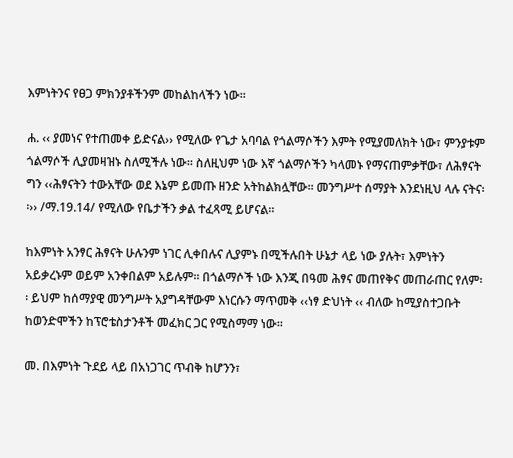እምነትንና የፀጋ ምክንያቶችንም መከልከላችን ነው፡፡

ሐ. ‹‹ ያመነና የተጠመቀ ይድናል›› የሚለው የጌታ አባባል የጎልማሶችን እምት የሚያመለክት ነው፣ ምንያቱም ጎልማሶች ሊያመዛዝኑ ስለሚችሉ ነው፡፡ ስለዚህም ነው እኛ ጎልማሶችን ካላመኑ የማናጠምቃቸው፣ ለሕፃናት ግን ‹‹ሕፃናትን ተውአቸው ወደ እኔም ይመጡ ዘንድ አትከልክሏቸው፡፡ መንግሥተ ሰማያት እንደነዚህ ላሉ ናትና፡፡›› /ማ.19.14/ የሚለው የቤታችን ቃል ተፈጻሚ ይሆናል፡፡

ከእምነት አንፃር ሕፃናት ሁሉንም ነገር ሊቀበሉና ሊያምኑ በሚችሉበት ሁኔታ ላይ ነው ያሉት፣ እምነትን አይቃረኑም ወይም አንቀበልም አይሉም፡፡ በጎልማሶች ነው እንጂ በዓመ ሕፃና መጠየቅና መጠራጠር የለም፡፡ ይህም ከሰማያዊ መንግሥት አያግዳቸውም እነርሱን ማጥመቅ ‹‹ነፃ ድህነት ‹‹ ብለው ከሚያስተጋቡት ከወንድሞችን ከፕሮቴስታንቶች መፈክር ጋር የሚስማማ ነው፡፡

መ. በእምነት ጉደይ ላይ በአነጋገር ጥብቅ ከሆንን፣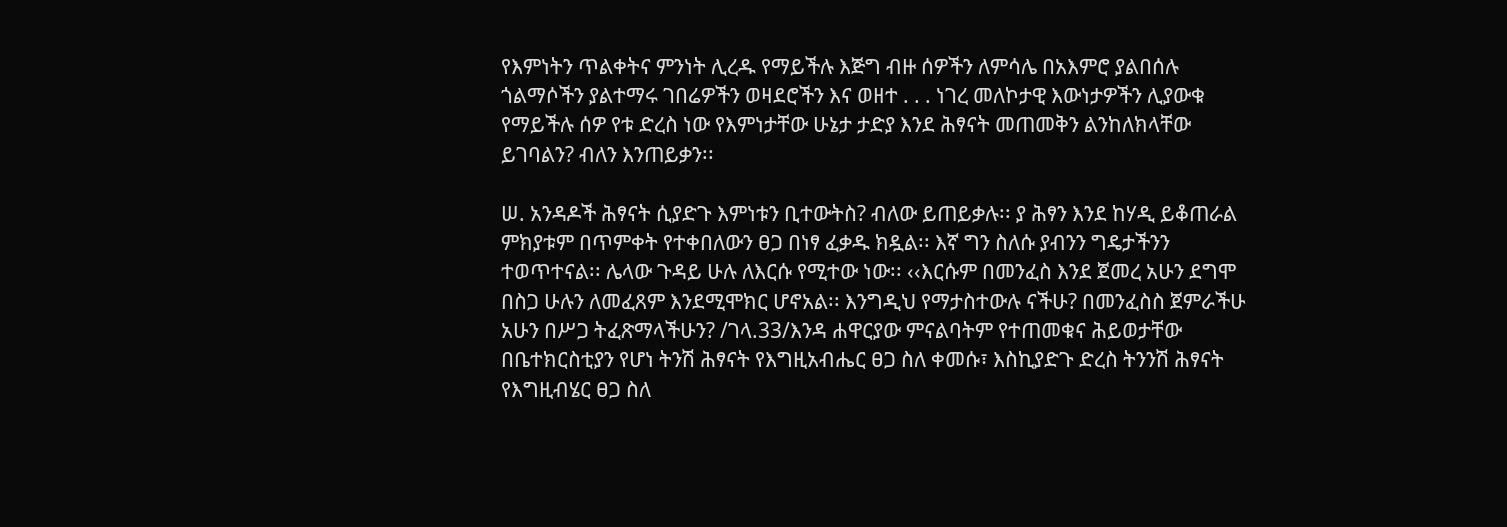የእምነትን ጥልቀትና ምንነት ሊረዱ የማይችሉ እጅግ ብዙ ሰዎችን ለምሳሌ በአእምሮ ያልበሰሉ ጎልማሶችን ያልተማሩ ገበሬዎችን ወዛደሮችን እና ወዘተ . . . ነገረ መለኮታዊ እውነታዎችን ሊያውቁ የማይችሉ ሰዎ የቱ ድረስ ነው የእምነታቸው ሁኔታ ታድያ እንደ ሕፃናት መጠመቅን ልንከለክላቸው ይገባልን? ብለን እንጠይቃን፡፡

ሠ. አንዳዶች ሕፃናት ሲያድጉ እምነቱን ቢተውትስ? ብለው ይጠይቃሉ፡፡ ያ ሕፃን እንደ ከሃዲ ይቆጠራል ምክያቱም በጥምቀት የተቀበለውን ፀጋ በነፃ ፈቃዱ ክዷል፡፡ እኛ ግን ስለሱ ያብንን ግዴታችንን ተወጥተናል፡፡ ሌላው ጉዳይ ሁሉ ለእርሱ የሚተው ነው፡፡ ‹‹እርሱም በመንፈስ እንደ ጀመረ አሁን ደግሞ በስጋ ሁሉን ለመፈጸም እንደሚሞክር ሆኖአል፡፡ እንግዲህ የማታስተውሉ ናችሁ? በመንፈስስ ጀምራችሁ አሁን በሥጋ ትፈጽማላችሁን? /ገላ.33/እንዳ ሐዋርያው ምናልባትም የተጠመቁና ሕይወታቸው በቤተክርስቲያን የሆነ ትንሽ ሕፃናት የእግዚአብሔር ፀጋ ስለ ቀመሱ፣ እስኪያድጉ ድረስ ትንንሽ ሕፃናት የእግዚብሄር ፀጋ ስለ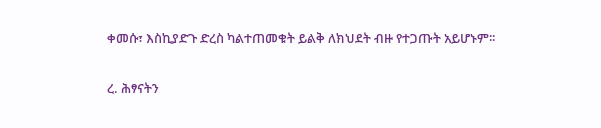ቀመሱ፣ እስኪያድጉ ድረስ ካልተጠመቁት ይልቅ ለክህደት ብዙ የተጋጡት አይሆኑም፡፡

ረ. ሕፃናትን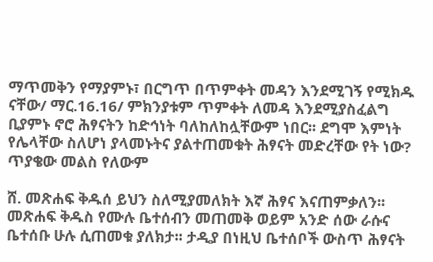ማጥመቅን የማያምኑ፣ በርግጥ በጥምቀት መዳን እንደሚገኝ የሚክዱ ናቸው/ ማር.16.16/ ምክንያቱም ጥምቀት ለመዳ እንደሚያስፈልግ ቢያምኑ ኖሮ ሕፃናትን ከድኅነት ባለከለከሏቸውም ነበር፡፡ ደግሞ እምነት የሌላቸው ስለሆነ ያላመኑትና ያልተጠመቁት ሕፃናት መድረቸው የት ነው? ጥያቄው መልስ የለውም

ሸ. መጽሐፍ ቅዱሰ ይህን ስለሚያመለክት እኛ ሕፃና እናጠምቃለን፡፡ መጽሐፍ ቅዱስ የሙሉ ቤተሰብን መጠመቅ ወይም አንድ ሰው ራሱና ቤተሰቡ ሁሉ ሲጠመቁ ያለክታ፡፡ ታዲያ በነዚህ ቤተሰቦች ውስጥ ሕፃናት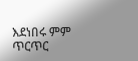እደነበሩ ምም ጥርጥር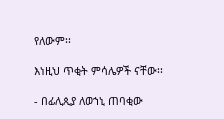የለውም፡፡

እነዚህ ጥቂት ምሳሌዎች ናቸው፡፡

- በፊሊጲያ ለወኀኒ ጠባቂው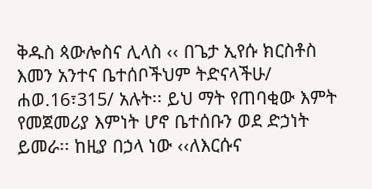ቅዱስ ጳውሎስና ሊላስ ‹‹ በጌታ ኢየሱ ክርስቶስ እመን አንተና ቤተሰቦችህም ትድናላችሁ/ ሐወ.16፣315/ አሉት፡፡ ይህ ማት የጠባቂው እምት የመጀመሪያ እምነት ሆኖ ቤተሰቡን ወደ ድኃነት ይመራ፡፡ ከዚያ በኃላ ነው ‹‹ለእርሱና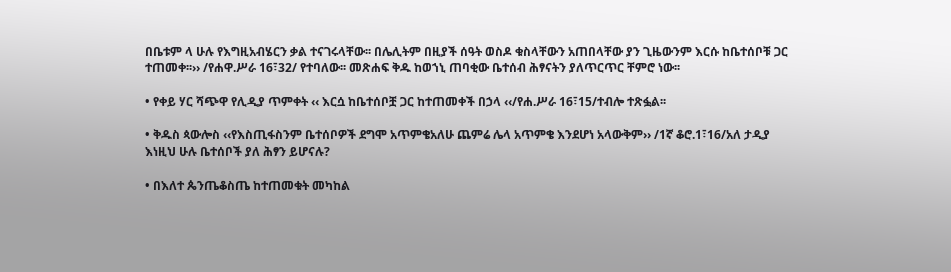በቤቱም ላ ሁሉ የእግዚአብሄርን ቃል ተናገሩላቸው፡፡ በሌሊትም በዚያች ሰዓት ወስዶ ቁስላቸውን አጠበላቸው ያን ጊዜውንም እርሱ ከቤተሰቦቹ ጋር ተጠመቀ፡፡›› /የሐዋ.ሥራ 16፣32/ የተባለው፡፡ መጽሐፍ ቅዱ ከወኀኒ ጠባቂው ቤተሰብ ሕፃናትን ያለጥርጥር ቸምሮ ነው፡፡

• የቀይ ሃር ሻጭዋ የሊዲያ ጥምቀት ‹‹ እርሷ ከቤተሰቦቿ ጋር ከተጠመቀች በኃላ ‹‹/የሐ.ሥራ 16፣15/ተብሎ ተጽፏል፡፡

• ቅዱስ ጳውሎስ ‹‹የእስጢፋስንም ቤተሰቦዎች ደግሞ አጥምቄአለሁ ጨምሬ ሌላ አጥምቄ እንደሆነ አላውቅም›› /1ኛ ቆሮ.1፣16/አለ ታዲያ እነዚህ ሁሉ ቤተሰቦች ያለ ሕፃን ይሆናሉ?

• በእለተ ጴንጤቆስጤ ከተጠመቁት መካከል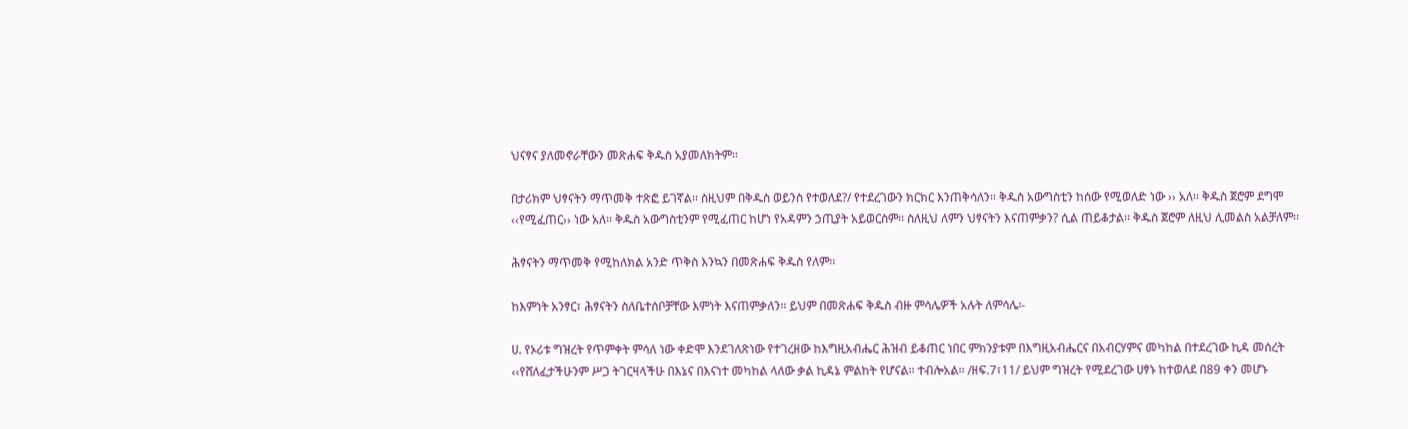ህናፃና ያለመኖራቸውን መጽሐፍ ቅዱስ አያመለክትም፡፡

በታሪክም ህፃናትን ማጥመቅ ተጽፎ ይገኛል፡፡ ስዚህም በቅዱስ ወይንስ የተወለደ?/ የተደረገውን ክርክር እንጠቅሳለን፡፡ ቅዱስ አውግስቲን ከሰው የሚወለድ ነው ›› አለ፡፡ ቅዱስ ጀሮም ደግሞ ‹‹የሚፈጠር›› ነው አለ፡፡ ቅዱስ አውግስቲንም የሚፈጠር ከሆነ የአዳምን ኃጢያት አይወርስም፡፡ ስለዚህ ለምን ህፃናትን እናጠምቃን? ሲል ጠይቆታል፡፡ ቅዱስ ጀሮም ለዚህ ሊመልስ አልቻለም፡፡

ሕፃናትን ማጥመቅ የሚከለክል አንድ ጥቅስ እንኳን በመጽሐፍ ቅዱስ የለም፡፡

ከእምነት አንፃር፣ ሕፃናትን ስለቤተሰቦቻቸው እምነት እናጠምቃለን፡፡ ይህም በመጽሐፍ ቅዱስ ብዙ ምሳሌዎች አሉት ለምሳሌ፡-

ሀ. የኦሪቱ ግዝረት የጥምቀት ምሳለ ነው ቀድሞ እንደገለጽነው የተገረዘው ከእግዚአብሔር ሕዝብ ይቆጠር ነበር ምክንያቱም በእግዚአብሔርና በአብርሃምና መካከል በተደረገው ኪዳ መሰረት ‹‹የሸለፈታችሁንም ሥጋ ትገርዛላችሁ በእኔና በእናነተ መካከል ላለው ቃል ኪዳኔ ምልከት የሆናል፡፡ ተብሎአል፡፡ /ዘፍ.7፣11/ ይህም ግዝረት የሚደረገው ሀፃኑ ከተወለደ በ89 ቀን መሆኑ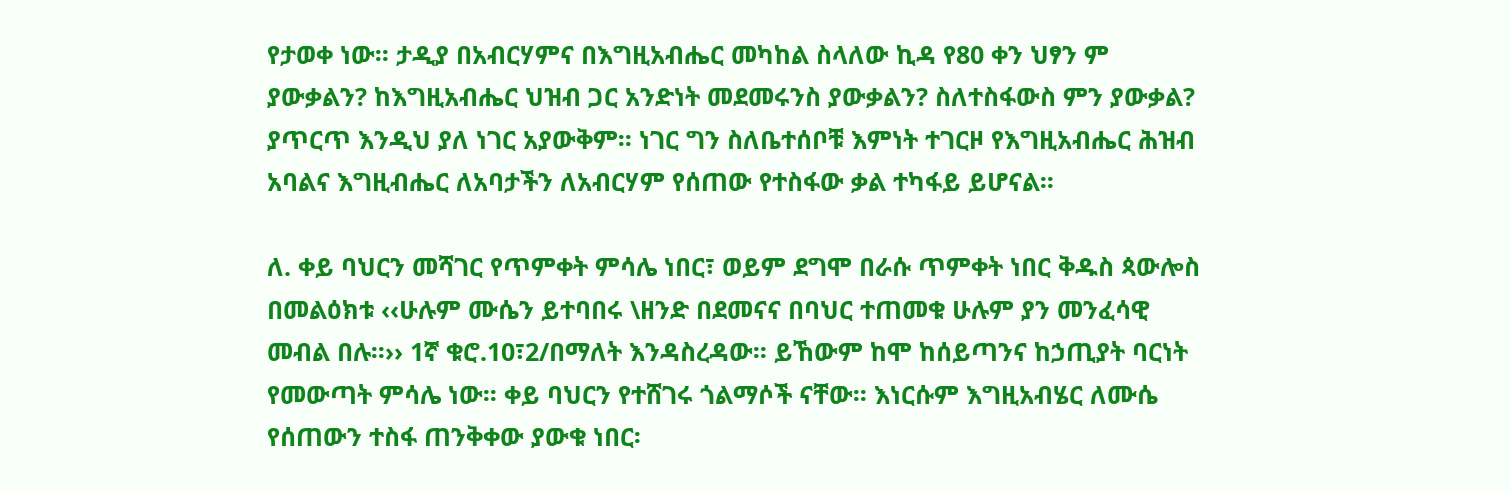የታወቀ ነው፡፡ ታዲያ በአብርሃምና በእግዚአብሔር መካከል ስላለው ኪዳ የ80 ቀን ህፃን ም ያውቃልን? ከእግዚአብሔር ህዝብ ጋር አንድነት መደመሩንስ ያውቃልን? ስለተስፋውስ ምን ያውቃል? ያጥርጥ እንዲህ ያለ ነገር አያውቅም፡፡ ነገር ግን ስለቤተሰቦቹ እምነት ተገርዞ የእግዚአብሔር ሕዝብ አባልና እግዚብሔር ለአባታችን ለአብርሃም የሰጠው የተስፋው ቃል ተካፋይ ይሆናል፡፡

ለ. ቀይ ባህርን መሻገር የጥምቀት ምሳሌ ነበር፣ ወይም ደግሞ በራሱ ጥምቀት ነበር ቅዱስ ጳውሎስ በመልዕክቱ ‹‹ሁሉም ሙሴን ይተባበሩ \ዘንድ በደመናና በባህር ተጠመቁ ሁሉም ያን መንፈሳዊ መብል በሉ፡፡›› 1ኛ ቁሮ.10፣2/በማለት እንዳስረዳው፡፡ ይኸውም ከሞ ከሰይጣንና ከኃጢያት ባርነት የመውጣት ምሳሌ ነው፡፡ ቀይ ባህርን የተሸገሩ ጎልማሶች ናቸው፡፡ እነርሱም እግዚአብሄር ለሙሴ የሰጠውን ተስፋ ጠንቅቀው ያውቁ ነበር፡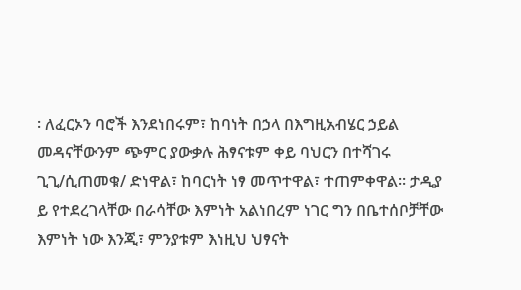፡ ለፈርኦን ባሮች እንደነበሩም፣ ከባነት በኃላ በእግዚአብሄር ኃይል መዳናቸውንም ጭምር ያውቃሉ ሕፃናቱም ቀይ ባህርን በተሻገሩ ጊጊ/ሲጠመቁ/ ድነዋል፣ ከባርነት ነፃ መጥተዋል፣ ተጠምቀዋል፡፡ ታዲያ ይ የተደረገላቸው በራሳቸው እምነት አልነበረም ነገር ግን በቤተሰቦቻቸው እምነት ነው እንጂ፣ ምንያቱም እነዚህ ህፃናት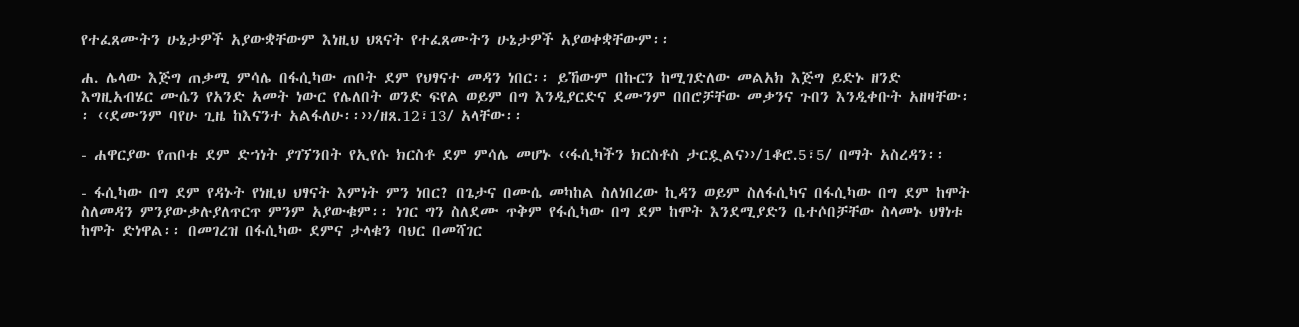የተፈጸሙትን ሁኔታዎች አያውቋቸውም እነዚህ ህጻናት የተፈጸሙትን ሁኔታዎች አያወቀቋቸውም፡፡

ሐ. ሌላው እጅግ ጠቃሚ ምሳሌ በፋሲካው ጠቦት ደም የህፃናተ መዳን ነበር፡፡ ይኸውም በኩርን ከሚገድለው መልአክ እጅግ ይድኑ ዘንድ እግዚአብሄር ሙሴን የአንድ አመት ነውር የሌለበት ወንድ ፍየል ወይም በግ እንዲያርድና ደሙንም በበሮቻቸው መቃንና ጉበን እንዲቀቡት አዘዛቸው፡፡ ‹‹ደሙንም ባየሁ ጊዜ ከእናንተ አልፋለሁ፡፡››/ዘጸ.12፣13/ አላቸው፡፡

- ሐዋርያው የጠቦቱ ደም ድኀነት ያገኘንበት የኢየሱ ክርስቶ ደም ምሳሌ መሆኑ ‹‹ፋሲካችን ክርስቶስ ታርዷልና››/1ቆሮ.5፣5/ በማት አስረዳን፡፡

- ፋሲካው በግ ደም የዳኑት የነዚህ ህፃናት እምነት ምን ነበር? በጌታና በሙሴ መካከል ስለነበረው ኪዳን ወይም ስለፋሲካና በፋሲካው በግ ደም ከሞት ስለመዳን ምንያውቃሉያለጥርጥ ምንም አያውቁም፡፡ ነገር ግን ስለደሙ ጥቅም የፋሲካው በግ ደም ከሞት እንደሚያድን ቤተሶበቻቸው ስላመኑ ህፃነቱ ከሞት ድነዋል፡፡ በመገረዝ በፋሲካው ደምና ታላቁን ባህር በመሻገር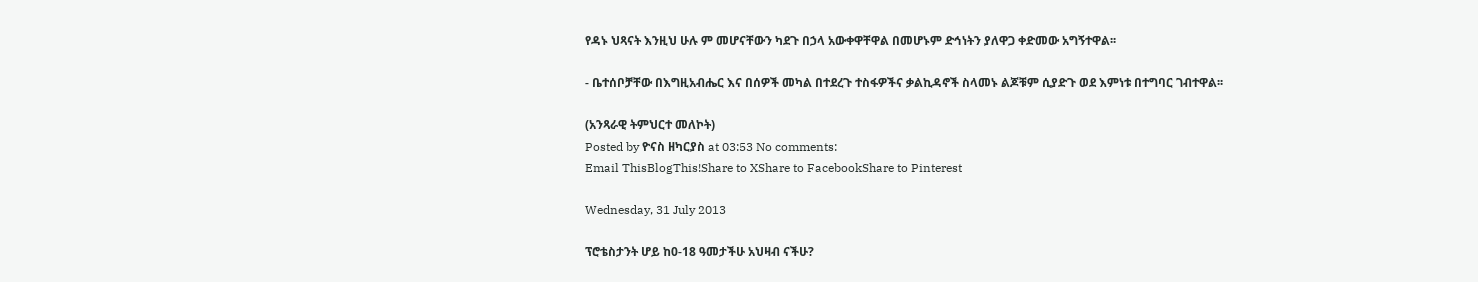የዳኑ ህጻናት እንዚህ ሁሉ ም መሆናቸውን ካደጉ በኃላ አውቀዋቸዋል በመሆኑም ድኅነትን ያለዋጋ ቀድመው አግኝተዋል፡፡

- ቤተሰቦቻቸው በእግዚአብሔር እና በሰዎች መካል በተደረጉ ተስፋዎችና ቃልኪዳኖች ስላመኑ ልጆቹም ሲያድጉ ወደ እምነቱ በተግባር ገብተዋል፡፡

(አንጻራዊ ትምህርተ መለኮት)
Posted by ዮናስ ዘካርያስ at 03:53 No comments:
Email ThisBlogThis!Share to XShare to FacebookShare to Pinterest

Wednesday, 31 July 2013

ፕሮቴስታንት ሆይ ከ0-18 ዓመታችሁ አህዛብ ናችሁ?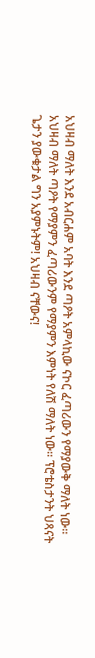አህዛብ ማለት እንደ አብርሐም አባት እንደ ጣዖት አምላኪው ናኮር ፈጣሪውን የማያውቅ ማለት ነው። አህዛብ ማለት ጣዖት የማያምን ፈጣሪውንም የማያምን እምነት የለሽ ማለት ነው። ፕሮቴስታንት ህጻናት ጌታን ያውቁታል ግን አያምኑትም! አህዛብ ናቸውና!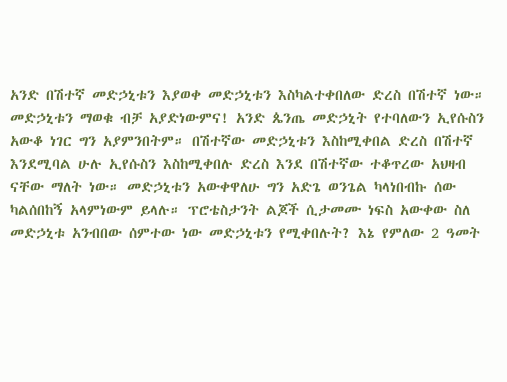አንድ በሽተኛ መድኃኒቱን እያወቀ መድኃኒቱን እስካልተቀበለው ድረስ በሽተኛ ነው። መድኃኒቱን ማወቁ ብቻ አያድነውምና! አንድ ጴንጤ መድኃኒት የተባለውን ኢየሱስን አውቆ ነገር ግን አያምንበትም። በሽተኛው መድኃኒቱን እስከሚቀበል ድረስ በሽተኛ እንደሚባል ሁሉ ኢየሱስን እስከሚቀበሉ ድረስ እንደ በሽተኛው ተቆጥረው አህዛብ ናቸው ማለት ነው። መድኃኒቱን አውቀዋለሁ ግን አድጌ ወንጌል ካላነበብኩ ሰው ካልሰበከኝ አላምነውም ይላሉ። ፕሮቴስታንት ልጆች ሲታመሙ ነፍስ አውቀው ስለ መድኃኒቱ አንብበው ሰምተው ነው መድኃኒቱን የሚቀበሉት? እኔ የምለው 2 ዓመት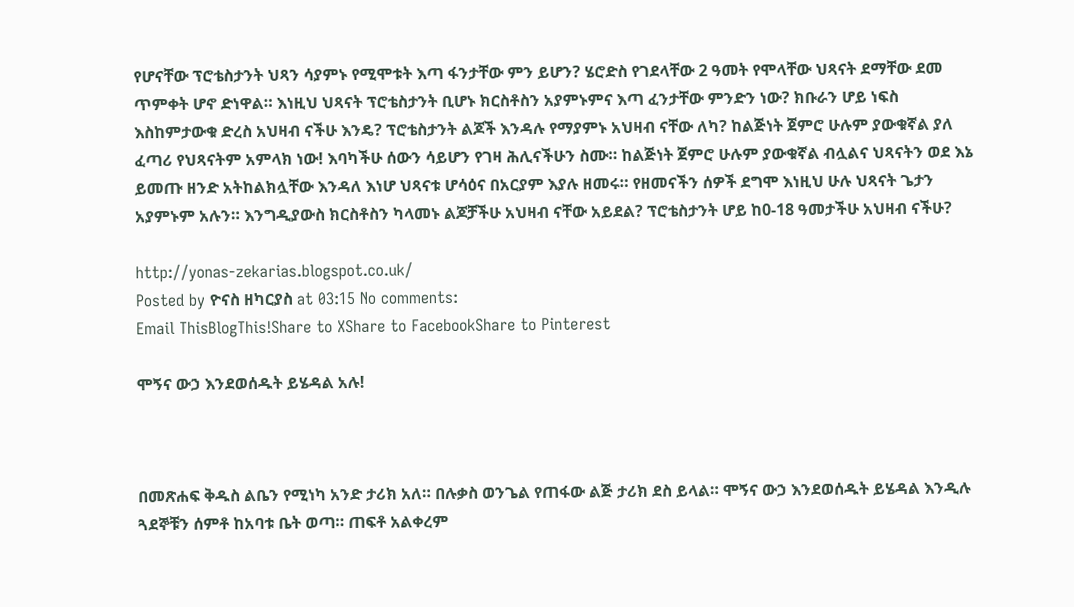የሆናቸው ፕሮቴስታንት ህጻን ሳያምኑ የሚሞቱት እጣ ፋንታቸው ምን ይሆን? ሄሮድስ የገደላቸው 2 ዓመት የሞላቸው ህጻናት ደማቸው ደመ ጥምቀት ሆኖ ድነዋል። እነዚህ ህጻናት ፕሮቴስታንት ቢሆኑ ክርስቶስን አያምኑምና እጣ ፈንታቸው ምንድን ነው? ክቡራን ሆይ ነፍስ እስከምታውቁ ድረስ አህዛብ ናችሁ እንዴ? ፕሮቴስታንት ልጆች እንዳሉ የማያምኑ አህዛብ ናቸው ለካ? ከልጅነት ጀምሮ ሁሉም ያውቁኛል ያለ ፈጣሪ የህጻናትም አምላክ ነው! እባካችሁ ሰውን ሳይሆን የገዛ ሕሊናችሁን ስሙ። ከልጅነት ጀምሮ ሁሉም ያውቁኛል ብሏልና ህጻናትን ወደ እኔ ይመጡ ዘንድ አትከልክሏቸው እንዳለ እነሆ ህጻናቱ ሆሳዕና በአርያም እያሉ ዘመሩ። የዘመናችን ሰዎች ደግሞ እነዚህ ሁሉ ህጻናት ጌታን አያምኑም አሉን። እንግዲያውስ ክርስቶስን ካላመኑ ልጆቻችሁ አህዛብ ናቸው አይደል? ፕሮቴስታንት ሆይ ከ0-18 ዓመታችሁ አህዛብ ናችሁ?

http://yonas-zekarias.blogspot.co.uk/
Posted by ዮናስ ዘካርያስ at 03:15 No comments:
Email ThisBlogThis!Share to XShare to FacebookShare to Pinterest

ሞኝና ውኃ እንደወሰዱት ይሄዳል አሉ!



በመጽሐፍ ቅዱስ ልቤን የሚነካ አንድ ታሪክ አለ። በሉቃስ ወንጌል የጠፋው ልጅ ታሪክ ደስ ይላል። ሞኝና ውኃ እንደወሰዱት ይሄዳል እንዲሉ ጓደኞቹን ሰምቶ ከአባቱ ቤት ወጣ። ጠፍቶ አልቀረም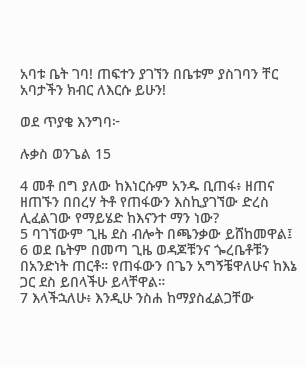አባቱ ቤት ገባ! ጠፍተን ያገኘን በቤቱም ያስገባን ቸር አባታችን ክብር ለእርሱ ይሁን!

ወደ ጥያቄ እንግባ፦

ሉቃስ ወንጌል 15

4 መቶ በግ ያለው ከእነርሱም አንዱ ቢጠፋ፥ ዘጠና ዘጠኙን በበረሃ ትቶ የጠፋውን እስኪያገኘው ድረስ ሊፈልገው የማይሄድ ከእናንተ ማን ነው?
5 ባገኘውም ጊዜ ደስ ብሎት በጫንቃው ይሸከመዋል፤
6 ወደ ቤትም በመጣ ጊዜ ወዳጆቹንና ጐረቤቶቹን በአንድነት ጠርቶ። የጠፋውን በጌን አግኝቼዋለሁና ከእኔ ጋር ደስ ይበላችሁ ይላቸዋል።
7 እላችኋለሁ፥ እንዲሁ ንስሐ ከማያስፈልጋቸው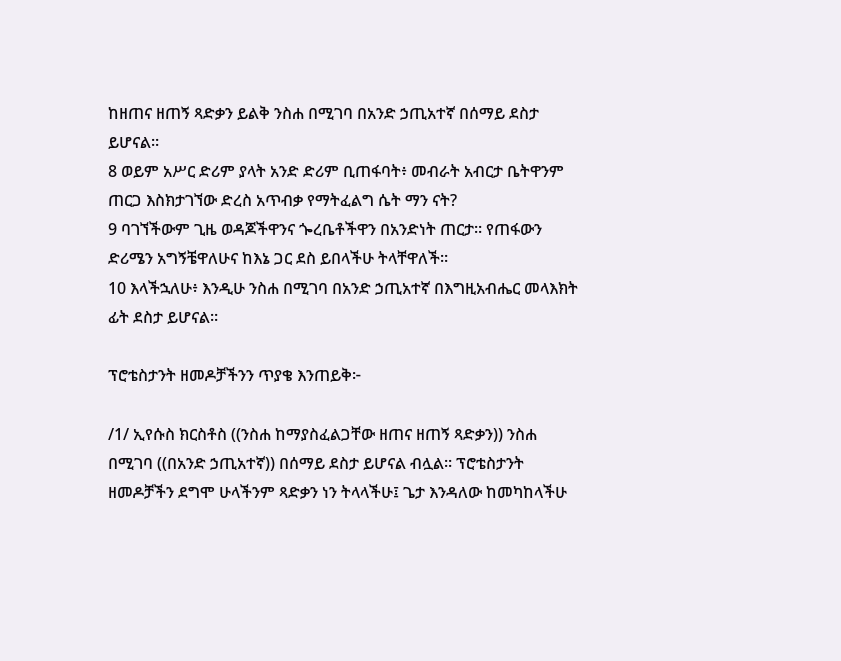ከዘጠና ዘጠኝ ጻድቃን ይልቅ ንስሐ በሚገባ በአንድ ኃጢአተኛ በሰማይ ደስታ ይሆናል።
8 ወይም አሥር ድሪም ያላት አንድ ድሪም ቢጠፋባት፥ መብራት አብርታ ቤትዋንም ጠርጋ እስክታገኘው ድረስ አጥብቃ የማትፈልግ ሴት ማን ናት?
9 ባገኘችውም ጊዜ ወዳጆችዋንና ጐረቤቶችዋን በአንድነት ጠርታ። የጠፋውን ድሪሜን አግኝቼዋለሁና ከእኔ ጋር ደስ ይበላችሁ ትላቸዋለች።
10 እላችኋለሁ፥ እንዲሁ ንስሐ በሚገባ በአንድ ኃጢአተኛ በእግዚአብሔር መላእክት ፊት ደስታ ይሆናል።

ፕሮቴስታንት ዘመዶቻችንን ጥያቄ እንጠይቅ፦

/1/ ኢየሱስ ክርስቶስ ((ንስሐ ከማያስፈልጋቸው ዘጠና ዘጠኝ ጻድቃን)) ንስሐ በሚገባ ((በአንድ ኃጢአተኛ)) በሰማይ ደስታ ይሆናል ብሏል። ፕሮቴስታንት ዘመዶቻችን ደግሞ ሁላችንም ጻድቃን ነን ትላላችሁ፤ ጌታ እንዳለው ከመካከላችሁ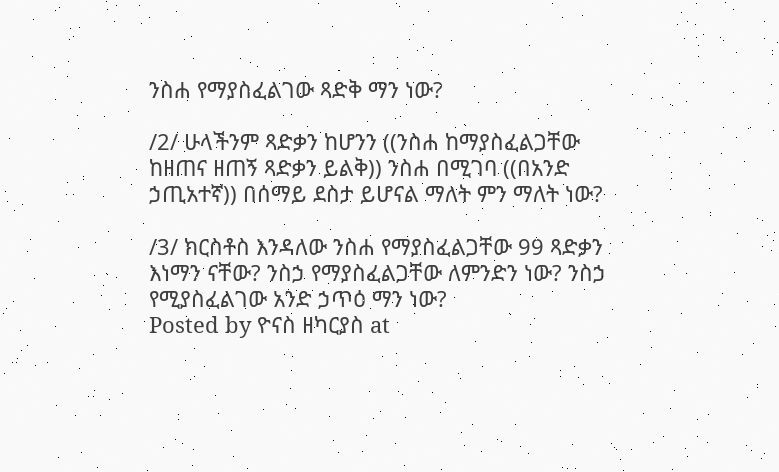ንስሐ የማያስፈልገው ጻድቅ ማን ነው?

/2/ ሁላችንም ጻድቃን ከሆንን ((ንስሐ ከማያስፈልጋቸው ከዘጠና ዘጠኝ ጻድቃን ይልቅ)) ንስሐ በሚገባ ((በአንድ ኃጢአተኛ)) በሰማይ ደስታ ይሆናል ማለት ምን ማለት ነው?

/3/ ክርስቶስ እንዳለው ንስሐ የማያስፈልጋቸው 99 ጻድቃን እነማን ናቸው? ንስኃ የማያስፈልጋቸው ለምንድን ነው? ንስኃ የሚያስፈልገው አንድ ኃጥዕ ማን ነው?
Posted by ዮናስ ዘካርያስ at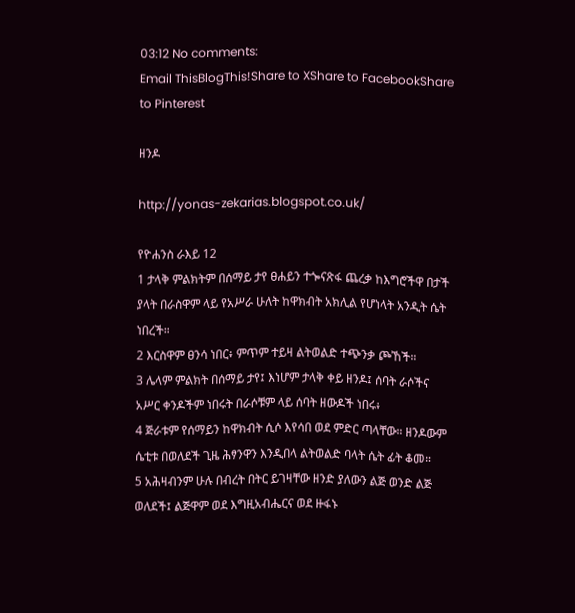03:12 No comments:
Email ThisBlogThis!Share to XShare to FacebookShare to Pinterest

ዘንዶ

http://yonas-zekarias.blogspot.co.uk/

የዮሐንስ ራእይ 12
1 ታላቅ ምልክትም በሰማይ ታየ ፀሐይን ተጐናጽፋ ጨረቃ ከእግሮችዋ በታች ያላት በራስዋም ላይ የአሥራ ሁለት ከዋክብት አክሊል የሆነላት አንዲት ሴት ነበረች።
2 እርስዋም ፀንሳ ነበር፥ ምጥም ተይዛ ልትወልድ ተጭንቃ ጮኸች።
3 ሌላም ምልክት በሰማይ ታየ፤ እነሆም ታላቅ ቀይ ዘንዶ፤ ሰባት ራሶችና አሥር ቀንዶችም ነበሩት በራሶቹም ላይ ሰባት ዘውዶች ነበሩ፥
4 ጅራቱም የሰማይን ከዋክብት ሲሶ እየሳበ ወደ ምድር ጣላቸው። ዘንዶውም ሴቲቱ በወለደች ጊዜ ሕፃንዋን እንዲበላ ልትወልድ ባላት ሴት ፊት ቆመ።
5 አሕዛብንም ሁሉ በብረት በትር ይገዛቸው ዘንድ ያለውን ልጅ ወንድ ልጅ ወለደች፤ ልጅዋም ወደ እግዚአብሔርና ወደ ዙፋኑ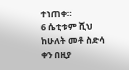ተነጠቀ።
6 ሴቲቱም ሺህ ከሁለት መቶ ስድሳ ቀን በዚያ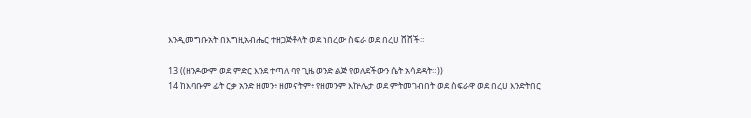እንዲመግቡአት በእግዚአብሔር ተዘጋጅቶላት ወደ ነበረው ስፍራ ወደ በረሀ ሸሸች።

13 ((ዘንዶውም ወደ ምድር እንደ ተጣለ ባየ ጊዜ ወንድ ልጅ የወለደችውን ሴት አሳደዳት።))
14 ከእባቡም ፊት ርቃ አንድ ዘመን፥ ዘመናትም፥ የዘመንም እኵሌታ ወደ ምትመገብበት ወደ ስፍራዋ ወደ በረሀ እንድትበር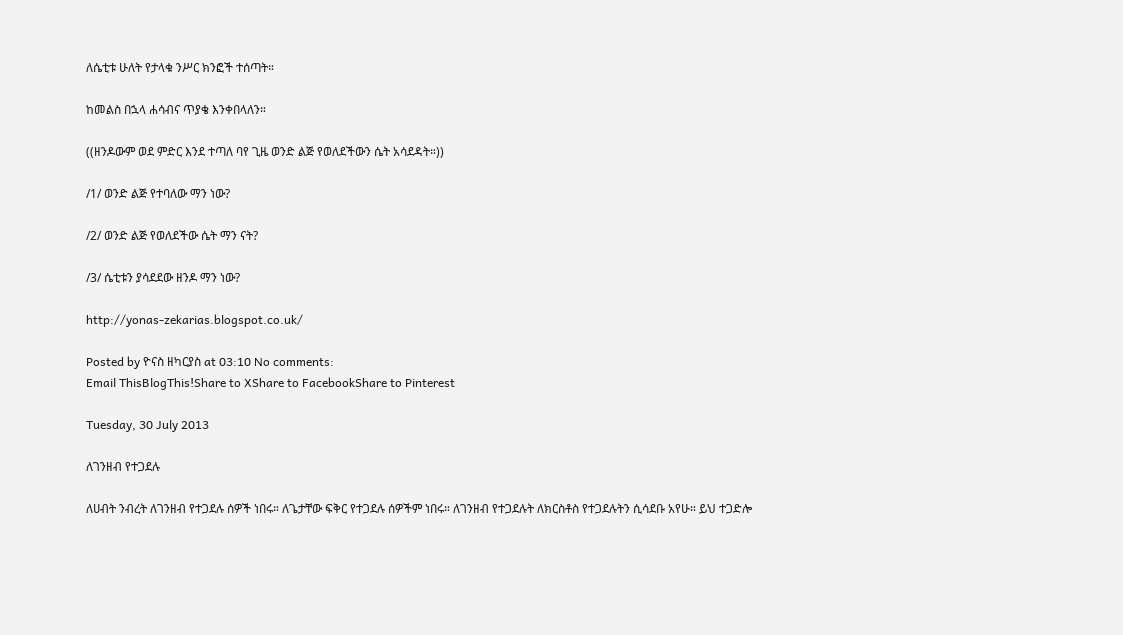ለሴቲቱ ሁለት የታላቁ ንሥር ክንፎች ተሰጣት።

ከመልስ በኋላ ሐሳብና ጥያቄ እንቀበላለን።

((ዘንዶውም ወደ ምድር እንደ ተጣለ ባየ ጊዜ ወንድ ልጅ የወለደችውን ሴት አሳደዳት።))

/1/ ወንድ ልጅ የተባለው ማን ነው?

/2/ ወንድ ልጅ የወለደችው ሴት ማን ናት?

/3/ ሴቲቱን ያሳደደው ዘንዶ ማን ነው?

http://yonas-zekarias.blogspot.co.uk/

Posted by ዮናስ ዘካርያስ at 03:10 No comments:
Email ThisBlogThis!Share to XShare to FacebookShare to Pinterest

Tuesday, 30 July 2013

ለገንዘብ የተጋደሉ

ለሀብት ንብረት ለገንዘብ የተጋደሉ ሰዎች ነበሩ። ለጌታቸው ፍቅር የተጋደሉ ሰዎችም ነበሩ። ለገንዘብ የተጋደሉት ለክርስቶስ የተጋደሉትን ሲሳደቡ አየሁ። ይህ ተጋድሎ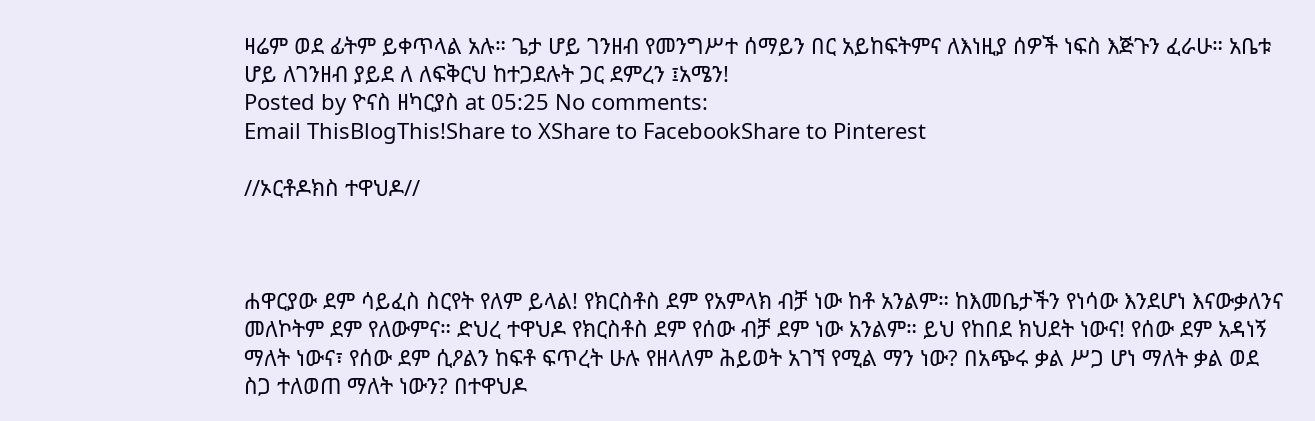ዛሬም ወደ ፊትም ይቀጥላል አሉ። ጌታ ሆይ ገንዘብ የመንግሥተ ሰማይን በር አይከፍትምና ለእነዚያ ሰዎች ነፍስ እጅጉን ፈራሁ። አቤቱ ሆይ ለገንዘብ ያይደ ለ ለፍቅርህ ከተጋደሉት ጋር ደምረን ፤አሜን!
Posted by ዮናስ ዘካርያስ at 05:25 No comments:
Email ThisBlogThis!Share to XShare to FacebookShare to Pinterest

//ኦርቶዶክስ ተዋህዶ//



ሐዋርያው ደም ሳይፈስ ስርየት የለም ይላል! የክርስቶስ ደም የአምላክ ብቻ ነው ከቶ አንልም። ከእመቤታችን የነሳው እንደሆነ እናውቃለንና መለኮትም ደም የለውምና። ድህረ ተዋህዶ የክርስቶስ ደም የሰው ብቻ ደም ነው አንልም። ይህ የከበደ ክህደት ነውና! የሰው ደም አዳነኝ ማለት ነውና፣ የሰው ደም ሲዖልን ከፍቶ ፍጥረት ሁሉ የዘላለም ሕይወት አገኘ የሚል ማን ነው? በአጭሩ ቃል ሥጋ ሆነ ማለት ቃል ወደ ስጋ ተለወጠ ማለት ነውን? በተዋህዶ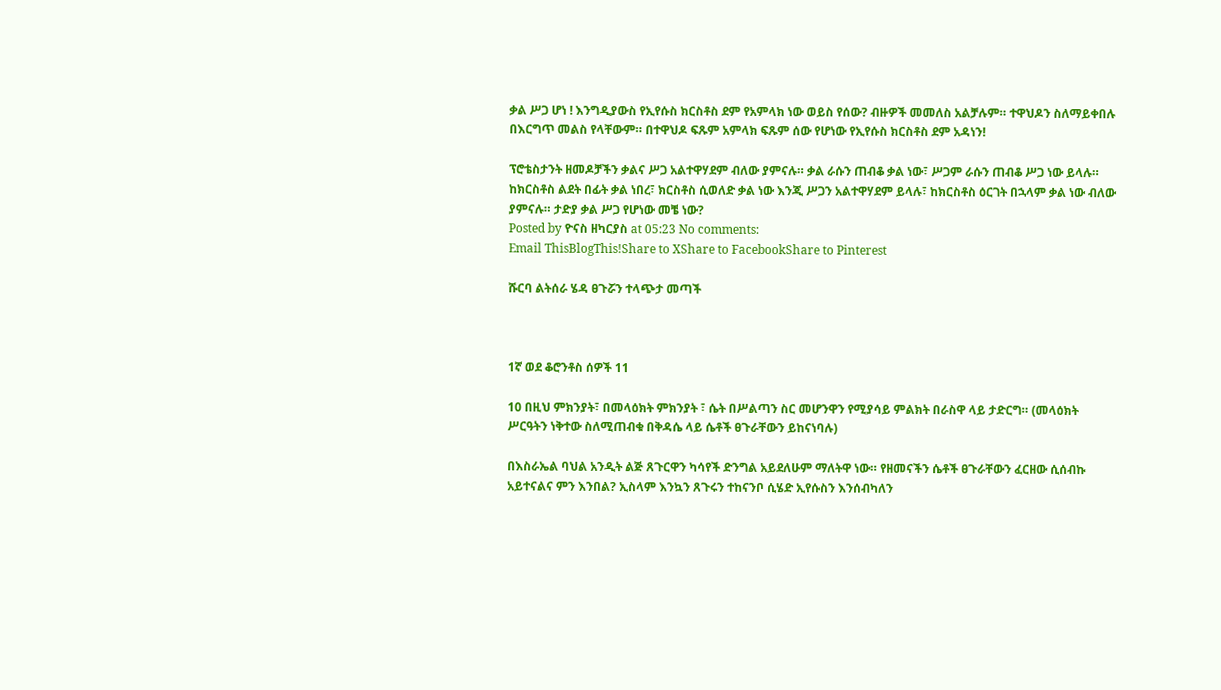ቃል ሥጋ ሆነ ! እንግዲያውስ የኢየሱስ ክርስቶስ ደም የአምላክ ነው ወይስ የሰው? ብዙዎች መመለስ አልቻሉም። ተዋህዶን ስለማይቀበሉ በእርግጥ መልስ የላቸውም። በተዋህዶ ፍጹም አምላክ ፍጹም ሰው የሆነው የኢየሱስ ክርስቶስ ደም አዳነን!

ፕሮቴስታንት ዘመዶቻችን ቃልና ሥጋ አልተዋሃደም ብለው ያምናሉ። ቃል ራሱን ጠብቆ ቃል ነው፣ ሥጋም ራሱን ጠብቆ ሥጋ ነው ይላሉ። ከክርስቶስ ልደት በፊት ቃል ነበረ፣ ክርስቶስ ሲወለድ ቃል ነው እንጂ ሥጋን አልተዋሃደም ይላሉ፣ ከክርስቶስ ዕርገት በኋላም ቃል ነው ብለው ያምናሉ። ታድያ ቃል ሥጋ የሆነው መቼ ነው?
Posted by ዮናስ ዘካርያስ at 05:23 No comments:
Email ThisBlogThis!Share to XShare to FacebookShare to Pinterest

ሹርባ ልትሰራ ሄዳ ፀጉሯን ተላጭታ መጣች



1ኛ ወደ ቆሮንቶስ ሰዎች 11

10 በዚህ ምክንያት፣ በመላዕክት ምክንያት ፣ ሴት በሥልጣን ስር መሆንዋን የሚያሳይ ምልክት በራስዋ ላይ ታድርግ። (መላዕክት ሥርዓትን ነቅተው ስለሚጠብቁ በቅዳሴ ላይ ሴቶች ፀጉራቸውን ይከናነባሉ)

በእስራኤል ባህል አንዲት ልጅ ጸጉርዋን ካሳየች ድንግል አይደለሁም ማለትዋ ነው። የዘመናችን ሴቶች ፀጉራቸውን ፈርዘው ሲሰብኩ አይተናልና ምን እንበል? ኢስላም እንኳን ጸጉሩን ተከናንቦ ሲሄድ ኢየሱስን እንሰብካለን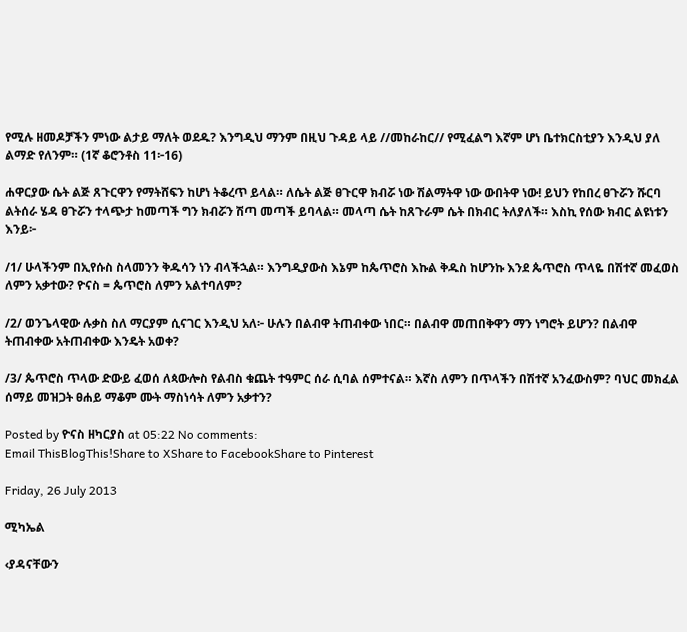የሚሉ ዘመዶቻችን ምነው ልታይ ማለት ወደዱ? እንግዲህ ማንም በዚህ ጉዳይ ላይ //መከራከር// የሚፈልግ እኛም ሆነ ቤተክርስቲያን እንዲህ ያለ ልማድ የለንም። (1ኛ ቆሮንቶስ 11፦16)

ሐዋርያው ሴት ልጅ ጸጉርዋን የማትሸፍን ከሆነ ትቆረጥ ይላል። ለሴት ልጅ ፀጉርዋ ክብሯ ነው ሽልማትዋ ነው ውበትዋ ነው! ይህን የከበረ ፀጉሯን ሹርባ ልትሰራ ሄዳ ፀጉሯን ተላጭታ ከመጣች ግን ክብሯን ሽጣ መጣች ይባላል። መላጣ ሴት ከጸጉራም ሴት በክብር ትለያለች። እስኪ የሰው ክብር ልዩነቱን እንይ፦

/1/ ሁላችንም በኢየሱስ ስላመንን ቅዱሳን ነን ብላችኋል። እንግዲያውስ እኔም ከጴጥሮስ እኩል ቅዱስ ከሆንኩ እንደ ጴጥሮስ ጥላዬ በሽተኛ መፈወስ ለምን አቃተው? ዮናስ = ጴጥሮስ ለምን አልተባለም?

/2/ ወንጌላዊው ሉቃስ ስለ ማርያም ሲናገር እንዲህ አለ፦ ሁሉን በልብዋ ትጠብቀው ነበር። በልብዋ መጠበቅዋን ማን ነግሮት ይሆን? በልብዋ ትጠብቀው አትጠብቀው እንዴት አወቀ?

/3/ ጴጥሮስ ጥላው ድውይ ፈወሰ ለጳውሎስ የልብስ ቁጨት ተዓምር ሰራ ሲባል ሰምተናል። እኛስ ለምን በጥላችን በሽተኛ አንፈውስም? ባህር መክፈል ሰማይ መዝጋት ፀሐይ ማቆም ሙት ማስነሳት ለምን አቃተን?

Posted by ዮናስ ዘካርያስ at 05:22 No comments:
Email ThisBlogThis!Share to XShare to FacebookShare to Pinterest

Friday, 26 July 2013

ሚካኤል

‹ያዳናቸውን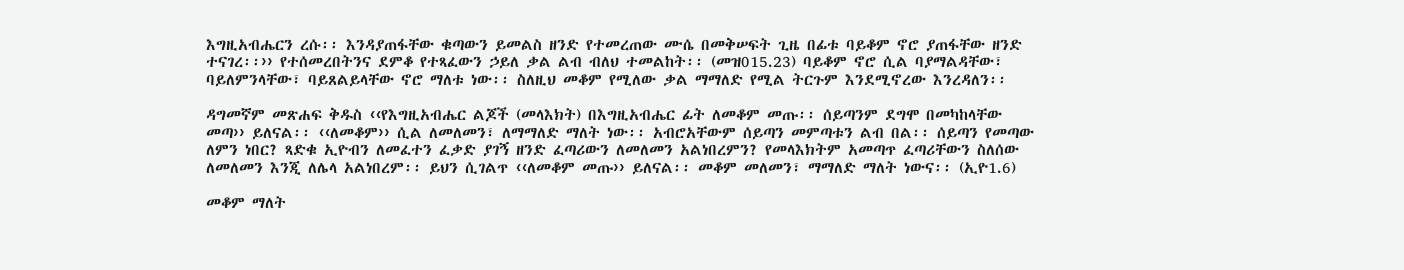እግዚአብሔርን ረሱ፡፡ እንዳያጠፋቸው ቁጣውን ይመልስ ዘንድ የተመረጠው ሙሴ በመቅሠፍት ጊዜ በፊቱ ባይቆም ኖሮ ያጠፋቸው ዘንድ ተናገረ፡፡›› የተሰመረበትንና ደምቆ የተጻፈውን ኃይለ ቃል ልብ ብለህ ተመልከት፡፡ (መዝ015.23) ባይቆም ኖሮ ሲል ባያማልዳቸው፣ ባይለምንላቸው፣ ባይጸልይላቸው ኖሮ ማለቱ ነው፡፡ ስለዚህ መቆም የሚለው ቃል ማማለድ የሚል ትርጉም እንደሚኖረው እንረዳለን፡፡

ዳግመኛም መጽሐፍ ቅዱስ ‹‹የእግዚአብሔር ልጆች (መላእክት) በእግዚአብሔር ፊት ለመቆም መጡ፡፡ ሰይጣንም ደግሞ በመካከላቸው መጣ›› ይለናል፡፡ ‹‹ለመቆም›› ሲል ለመለመን፣ ለማማለድ ማለት ነው፡፡ አብሮአቸውም ሰይጣን መምጣቱን ልብ በል፡፡ ሰይጣን የመጣው ለምን ነበር? ጻድቁ ኢዮብን ለመፈተን ፈቃድ ያገኝ ዘንድ ፈጣሪውን ለመለመን አልነበረምን? የመላእክትም አመጣጥ ፈጣሪቸውን ስለሰው ለመለመን እንጂ ለሌላ አልነበረም፡፡ ይህን ሲገልጥ ‹‹ለመቆም መጡ›› ይለናል፡፡ መቆም መለመን፣ ማማለድ ማለት ነውና፡፡ (ኢዮ1.6)

መቆም ማለት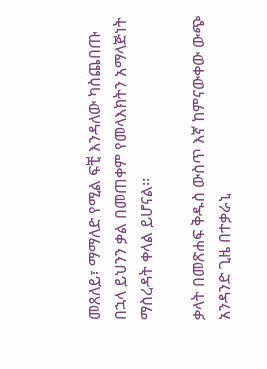መጸለይ፣ ማማለድ የሚል ፍቺ እንዳለው ካስጨበጡ በኋላ ይህንን ቃል በመጠቀም የመላእክትን አማላጅነት ማስረዳት ቀላል ይሆናል፡፡

ቃላት በመጽሐፍ ቅዱስ ውስጥ እኛ ከምናውቀው ውጭ አንዳንድ ጊዜ በተቃራኒ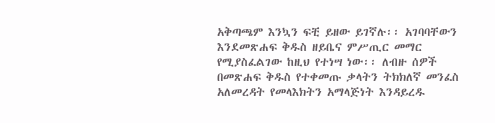አቅጣጫም እንኳን ፍቺ ይዘው ይገኛሉ፡፡ አገባባቸውን እንደመጽሐፍ ቅዱስ ዘይቤና ምሥጢር መማር የሚያስፈልገው ከዚህ የተነሣ ነው፡፡ ለብዙ ሰዎች በመጽሐፍ ቅዱስ የተቀመጡ ቃላትን ትክክለኛ መንፈስ አለመረዳት የመላእክትን አማላጅነት እንዳይረዱ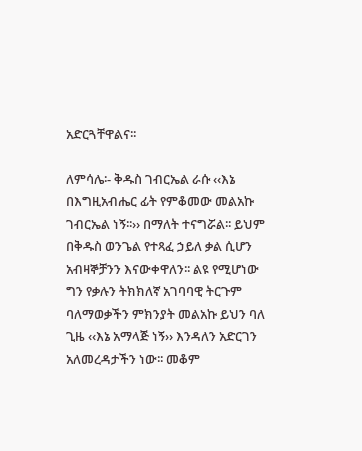አድርጓቸዋልና፡፡

ለምሳሌ፡- ቅዱስ ገብርኤል ራሱ ‹‹እኔ በእግዚአብሔር ፊት የምቆመው መልአኩ ገብርኤል ነኝ፡፡›› በማለት ተናግሯል፡፡ ይህም በቅዱስ ወንጌል የተጻፈ ኃይለ ቃል ሲሆን አብዛኞቻንን እናውቀዋለን፡፡ ልዩ የሚሆነው ግን የቃሉን ትክክለኛ አገባባዊ ትርጉም ባለማወቃችን ምክንያት መልአኩ ይህን ባለ ጊዜ ‹‹እኔ አማላጅ ነኝ›› እንዳለን አድርገን አለመረዳታችን ነው፡፡ መቆም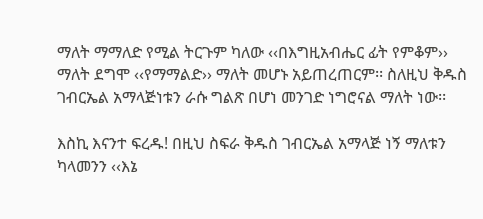ማለት ማማለድ የሚል ትርጉም ካለው ‹‹በእግዚአብሔር ፊት የምቆም›› ማለት ደግሞ ‹‹የማማልድ›› ማለት መሆኑ አይጠረጠርም፡፡ ስለዚህ ቅዱስ ገብርኤል አማላጅነቱን ራሱ ግልጽ በሆነ መንገድ ነግሮናል ማለት ነው፡፡

እስኪ እናንተ ፍረዱ! በዚህ ስፍራ ቅዱስ ገብርኤል አማላጅ ነኝ ማለቱን ካላመንን ‹‹እኔ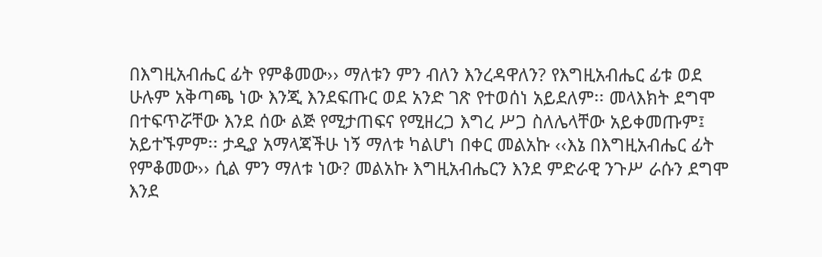በእግዚአብሔር ፊት የምቆመው›› ማለቱን ምን ብለን እንረዳዋለን? የእግዚአብሔር ፊቱ ወደ ሁሉም አቅጣጫ ነው እንጂ እንደፍጡር ወደ አንድ ገጽ የተወሰነ አይደለም፡፡ መላእክት ደግሞ በተፍጥሯቸው እንደ ሰው ልጅ የሚታጠፍና የሚዘረጋ እግረ ሥጋ ስለሌላቸው አይቀመጡም፤ አይተኙምም፡፡ ታዲያ አማላጃችሁ ነኝ ማለቱ ካልሆነ በቀር መልአኩ ‹‹እኔ በእግዚአብሔር ፊት የምቆመው›› ሲል ምን ማለቱ ነው? መልአኩ እግዚአብሔርን እንደ ምድራዊ ንጉሥ ራሱን ደግሞ እንደ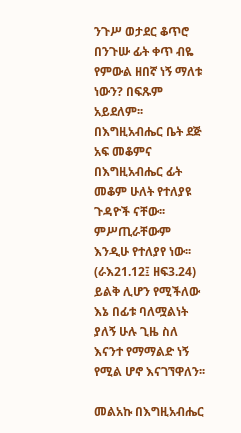ንጉሥ ወታደር ቆጥሮ በንጉሡ ፊት ቀጥ ብዬ የምውል ዘበኛ ነኝ ማለቱ ነውን? በፍጹም አይደለም፡፡ በእግዚአብሔር ቤት ደጅ አፍ መቆምና በእግዚአብሔር ፊት መቆም ሁለት የተለያዩ ጉዳዮች ናቸው፡፡ ምሥጢራቸውም እንዲሁ የተለያየ ነው፡፡ (ራእ21.12፤ ዘፍ3.24) ይልቅ ሊሆን የሚችለው እኔ በፊቱ ባለሟልነት ያለኝ ሁሉ ጊዜ ስለ እናንተ የማማልድ ነኝ የሚል ሆኖ እናገኘዋለን፡፡

መልአኩ በእግዚአብሔር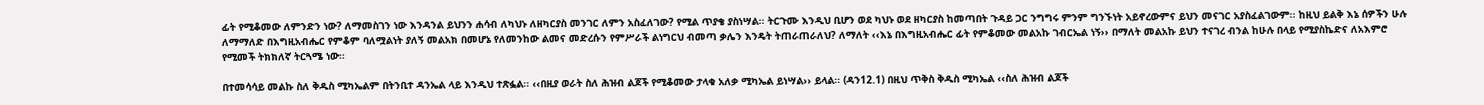ፊት የሚቆመው ለምንድን ነው? ለማመስገን ነው እንዳንል ይህንን ሐሳብ ለካህኑ ለዘካርያስ መንገር ለምን አስፈለገው? የሚል ጥያቄ ያስነሣል፡፡ ትርጉሙ እንዲህ ቢሆን ወደ ካህኑ ወደ ዘካርያስ ከመጣበት ጉዳይ ጋር ንግግሩ ምንም ግንኙነት አይኖረውምና ይህን መናገር አያስፈልገውም፡፡ ከዚህ ይልቅ እኔ ሰዎችን ሁሉ ለማማለድ በእግዚአብሔር የምቆም ባለሟልነት ያለኝ መልአክ በመሆኔ የለመንከው ልመና መድረሱን የምሥራች ልነግርህ ብመጣ ቃሌን እንዴት ትጠራጠራለህ? ለማለት ‹‹እኔ በእግዚአብሔር ፊት የምቆመው መልአኩ ገብርኤል ነኝ›› በማለት መልአኩ ይህን ተናገረ ብንል ከሁሉ በላይ የሚያስኬድና ለአእምሮ የሚመች ትክክለኛ ትርጓሜ ነው፡፡

በተመሳሳይ መልኩ ስለ ቅዱስ ሚካኤልም በትንቢተ ዳንኤል ላይ እንዲህ ተጽፏል፡፡ ‹‹በዚያ ወራት ስለ ሕዝብ ልጆች የሚቆመው ታላቁ አለቃ ሚካኤል ይነሣል›› ይላል፡፡ (ዳን12.1) በዚህ ጥቅስ ቅዱስ ሚካኤል ‹‹ስለ ሕዝብ ልጆች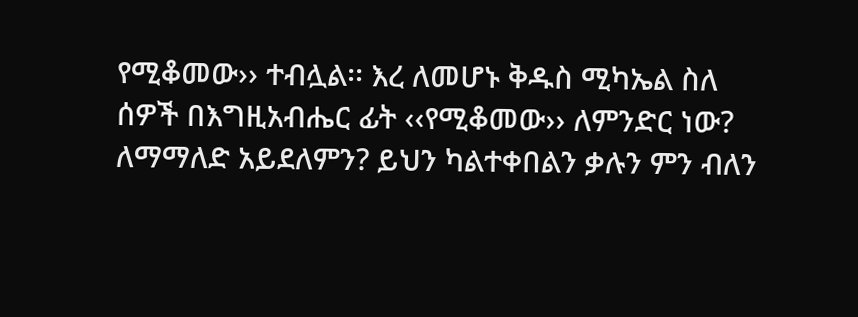የሚቆመው›› ተብሏል፡፡ እረ ለመሆኑ ቅዱስ ሚካኤል ስለ ሰዎች በእግዚአብሔር ፊት ‹‹የሚቆመው›› ለምንድር ነው? ለማማለድ አይደለምን? ይህን ካልተቀበልን ቃሉን ምን ብለን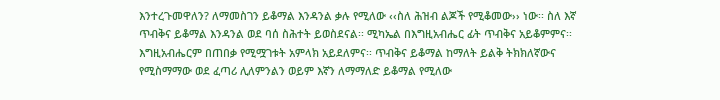እንተረጉመዋለን? ለማመስገን ይቆማል እንዳንል ቃሉ የሚለው ‹‹ስለ ሕዝብ ልጆች የሚቆመው›› ነው፡፡ ስለ እኛ ጥብቅና ይቆማል እንዳንል ወደ ባሰ ስሕተት ይወስደናል፡፡ ሚካኤል በእግዚአብሔር ፊት ጥብቅና አይቆምምና፡፡ እግዚአብሔርም በጠበቃ የሚሟገቱት አምላክ አይደለምና፡፡ ጥብቅና ይቆማል ከማለት ይልቅ ትክክለኛውና የሚስማማው ወደ ፈጣሪ ሊለምንልን ወይም እኛን ለማማለድ ይቆማል የሚለው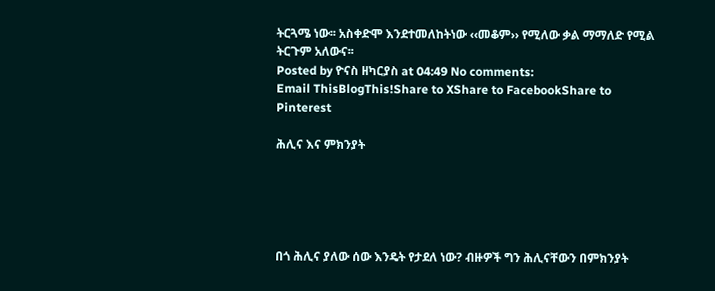ትርጓሜ ነው፡፡ አስቀድሞ እንደተመለከትነው ‹‹መቆም›› የሚለው ቃል ማማለድ የሚል ትርጉም አለውና፡፡
Posted by ዮናስ ዘካርያስ at 04:49 No comments:
Email ThisBlogThis!Share to XShare to FacebookShare to Pinterest

ሕሊና እና ምክንያት





በጎ ሕሊና ያለው ሰው እንዴት የታደለ ነው? ብዙዎች ግን ሕሊናቸውን በምክንያት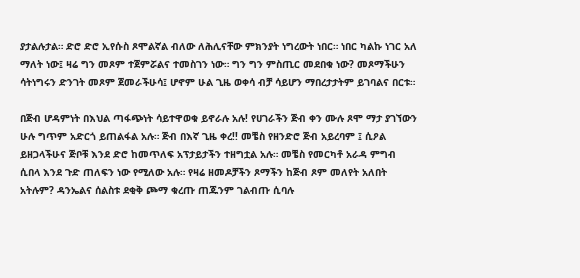ያታልሉታል። ድሮ ድሮ ኢየሱስ ጾሞልኛል ብለው ለሕሊናቸው ምክንያት ነግረውት ነበር። ነበር ካልኩ ነገር አለ ማለት ነው፤ ዛሬ ግን መጾም ተጀምሯልና ተመስገን ነው። ግን ግን ምስጢር መደበቁ ነው? መጾማችሁን ሳትነግሩን ድንገት መጾም ጀመራችሁሳ፤ ሆኖም ሁል ጊዜ ወቀሳ ብቻ ሳይሆን ማበረታታትም ይገባልና በርቱ።

በጅብ ሆዳምነት በእህል ጣፋጭነት ሳይተዋወቁ ይኖራሉ አሉ! የሀገራችን ጅብ ቀን ሙሉ ጾሞ ማታ ያገኘውን ሁሉ ግጥም አድርጎ ይጠልፋል አሉ። ጅብ በእኛ ጊዜ ቀረ!! መቼስ የዘንድሮ ጅብ አይረባም ፤ ሲዖል ይዘጋላችሁና ጅቦቹ እንደ ድሮ ከመጥለፍ አፕታይታችን ተዘግቷል አሉ። መቼስ የመርካቶ አራዳ ምግብ ሲበላ እንደ ጉድ ጠለፍን ነው የሚለው አሉ። የዛሬ ዘመዶቻችን ጾማችን ከጅብ ጾም መለየት አለበት አትሉም? ዳንኤልና ሰልስቱ ደቂቅ ጮማ ቁረጡ ጠጁንም ገልብጡ ሲባሉ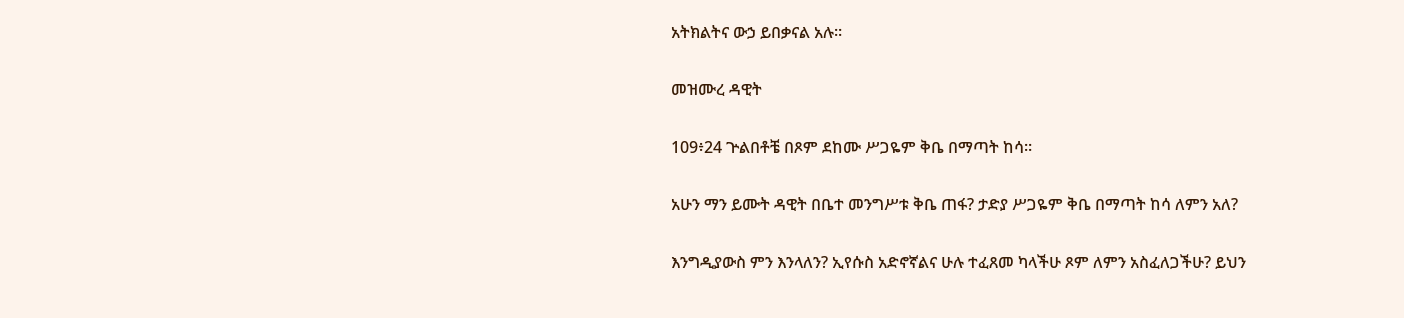አትክልትና ውኃ ይበቃናል አሉ።

መዝሙረ ዳዊት

109፥24 ጕልበቶቼ በጾም ደከሙ ሥጋዬም ቅቤ በማጣት ከሳ።

አሁን ማን ይሙት ዳዊት በቤተ መንግሥቱ ቅቤ ጠፋ? ታድያ ሥጋዬም ቅቤ በማጣት ከሳ ለምን አለ?

እንግዲያውስ ምን እንላለን? ኢየሱስ አድኖኛልና ሁሉ ተፈጸመ ካላችሁ ጾም ለምን አስፈለጋችሁ? ይህን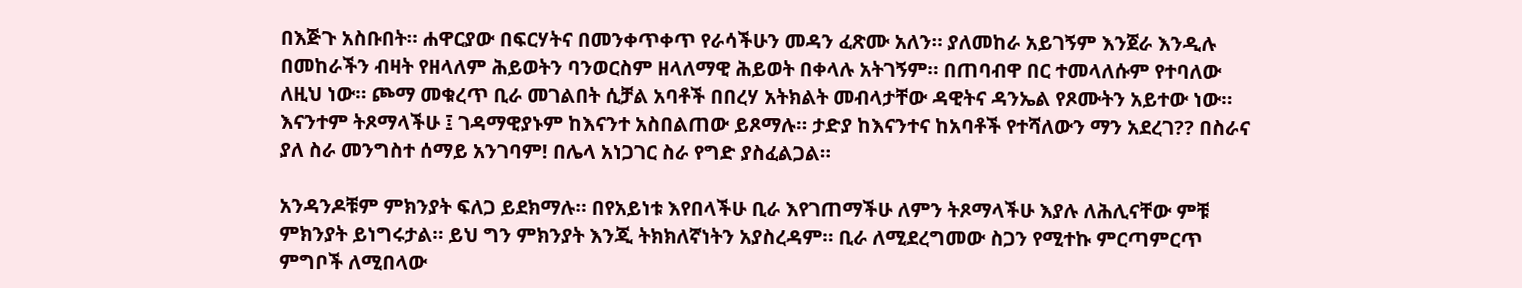በእጅጉ አስቡበት። ሐዋርያው በፍርሃትና በመንቀጥቀጥ የራሳችሁን መዳን ፈጽሙ አለን። ያለመከራ አይገኝም እንጀራ እንዲሉ በመከራችን ብዛት የዘላለም ሕይወትን ባንወርስም ዘላለማዊ ሕይወት በቀላሉ አትገኝም። በጠባብዋ በር ተመላለሱም የተባለው ለዚህ ነው። ጮማ መቁረጥ ቢራ መገልበት ሲቻል አባቶች በበረሃ አትክልት መብላታቸው ዳዊትና ዳንኤል የጾሙትን አይተው ነው። እናንተም ትጾማላችሁ ፤ ገዳማዊያኑም ከእናንተ አስበልጠው ይጾማሉ። ታድያ ከእናንተና ከአባቶች የተሻለውን ማን አደረገ?? በስራና ያለ ስራ መንግስተ ሰማይ አንገባም! በሌላ አነጋገር ስራ የግድ ያስፈልጋል።

አንዳንዶቹም ምክንያት ፍለጋ ይደክማሉ። በየአይነቱ እየበላችሁ ቢራ እየገጠማችሁ ለምን ትጾማላችሁ እያሉ ለሕሊናቸው ምቹ ምክንያት ይነግሩታል። ይህ ግን ምክንያት እንጂ ትክክለኛነትን አያስረዳም። ቢራ ለሚደረግመው ስጋን የሚተኩ ምርጣምርጥ ምግቦች ለሚበላው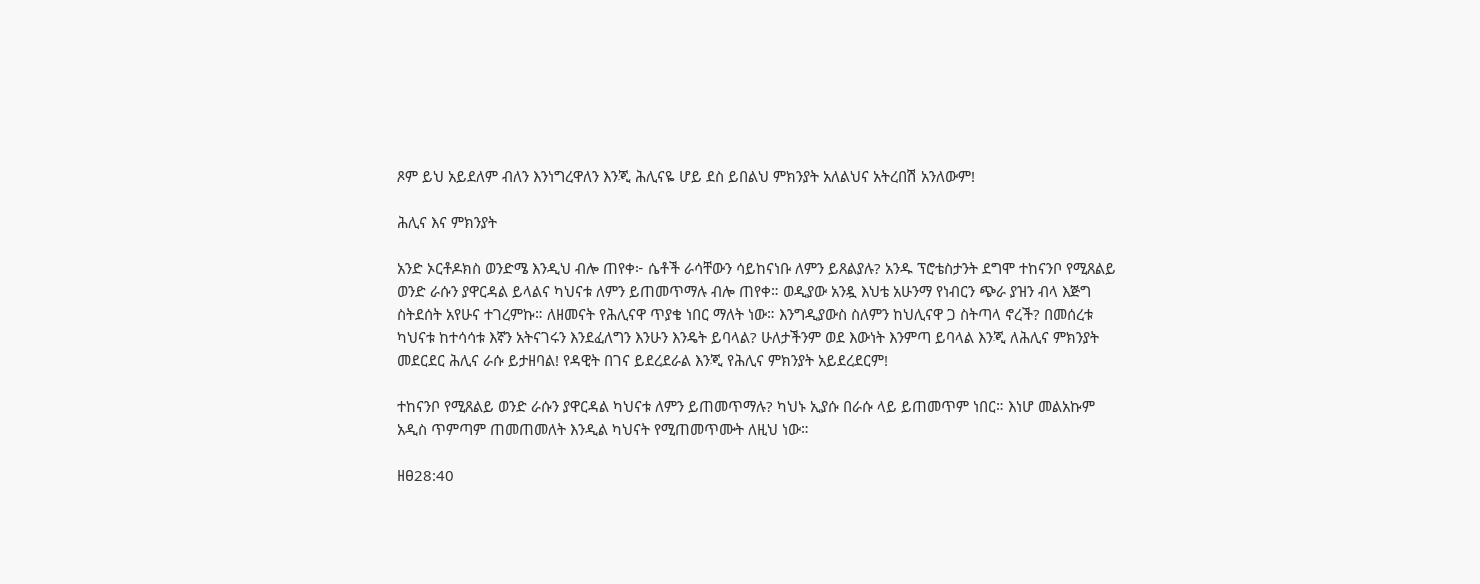ጾም ይህ አይደለም ብለን እንነግረዋለን እንጂ ሕሊናዬ ሆይ ደስ ይበልህ ምክንያት አለልህና አትረበሽ አንለውም!

ሕሊና እና ምክንያት

አንድ ኦርቶዶክስ ወንድሜ እንዲህ ብሎ ጠየቀ፦ ሴቶች ራሳቸውን ሳይከናነቡ ለምን ይጸልያሉ? አንዱ ፕሮቴስታንት ደግሞ ተከናንቦ የሚጸልይ ወንድ ራሱን ያዋርዳል ይላልና ካህናቱ ለምን ይጠመጥማሉ ብሎ ጠየቀ። ወዲያው አንዷ እህቴ አሁንማ የነብርን ጭራ ያዝን ብላ እጅግ ስትደሰት አየሁና ተገረምኩ። ለዘመናት የሕሊናዋ ጥያቄ ነበር ማለት ነው። እንግዲያውስ ስለምን ከህሊናዋ ጋ ስትጣላ ኖረች? በመሰረቱ ካህናቱ ከተሳሳቱ እኛን አትናገሩን እንደፈለግን እንሁን እንዴት ይባላል? ሁለታችንም ወደ እውነት እንምጣ ይባላል እንጂ ለሕሊና ምክንያት መደርደር ሕሊና ራሱ ይታዘባል! የዳዊት በገና ይደረደራል እንጂ የሕሊና ምክንያት አይደረደርም!

ተከናንቦ የሚጸልይ ወንድ ራሱን ያዋርዳል ካህናቱ ለምን ይጠመጥማሉ? ካህኑ ኢያሱ በራሱ ላይ ይጠመጥም ነበር። እነሆ መልአኩም አዲስ ጥምጣም ጠመጠመለት እንዲል ካህናት የሚጠመጥሙት ለዚህ ነው።

ዘፀ28:40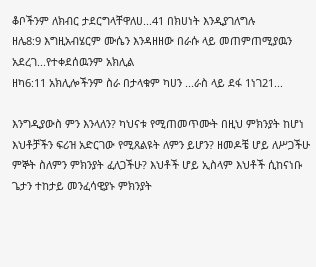ቆቦችንም ለክብር ታደርግላቸዋለሀ...41 በክሀነት እንዲያገለግሉ
ዘሌ8:9 እግዚአብሄርም ሙሴን እንዳዘዘው በራሱ ላይ መጠምጠሚያዉን አደረገ...የተቀደሰዉንም አክሊል
ዘካ6:11 አክሊሎችንም ስራ በታላቁም ካሀን ...ራስ ላይ ደፋ 1ነገ21...

እንግዲያውስ ምን እንላለን? ካህናቱ የሚጠመጥሙት በዚህ ምክንያት ከሆነ እህቶቻችን ፍሪዝ አድርገው የሚጸልዩት ለምን ይሆን? ዘመዶቼ ሆይ ለሥጋችሁ ምኞት ስለምን ምክንያት ፈለጋችሁ? እህቶች ሆይ ኢስላም እህቶች ሲከናነቡ ጌታን ተከታይ መንፈሳዊያኑ ምክንያት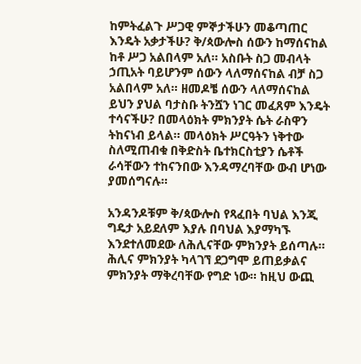ከምትፈልጉ ሥጋዊ ምኞታችሁን መቆጣጠር እንዴት አቃታችሁ? ቅ/ጳውሎስ ሰውን ከማሰናከል ከቶ ሥጋ አልበላም አለ። አስቡት ስጋ መብላት ኃጢአት ባይሆንም ሰውን ላለማሰናከል ብቻ ስጋ አልበላም አለ። ዘመዶቼ ሰውን ላለማሰናከል ይህን ያህል ባታስቡ ትንሿን ነገር መፈጸም እንዴት ተሳናችሁ? በመላዕክት ምክንያት ሴት ራስዋን ትከናነብ ይላል። መላዕክት ሥርዓትን ነቅተው ስለሚጠብቁ በቅድስት ቤተክርስቲያን ሴቶች ራሳቸውን ተከናንበው እንዳማረባቸው ውብ ሆነው ያመሰግናሉ።

አንዳንዶቹም ቅ/ጳውሎስ የጻፈበት ባህል እንጂ ግዴታ አይደለም እያሉ በባህል እያማካኙ እንደተለመደው ለሕሊናቸው ምክንያት ይሰጣሉ። ሕሊና ምክንያት ካላገኘ ደጋግሞ ይጠይቃልና ምክንያት ማቅረባቸው የግድ ነው። ከዚህ ውጪ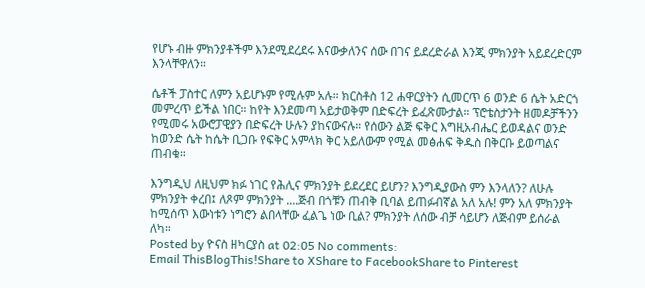የሆኑ ብዙ ምክንያቶችም እንደሚደረደሩ እናውቃለንና ሰው በገና ይደረድራል እንጂ ምክንያት አይደረድርም እንላቸዋለን።

ሴቶች ፓስተር ለምን አይሆኑም የሚሉም አሉ። ክርስቶስ 12 ሐዋርያትን ሲመርጥ 6 ወንድ 6 ሴት አድርጎ መምረጥ ይችል ነበር። ከየት እንደመጣ አይታወቅም በድፍረት ይፈጽሙታል። ፕሮቴስታንት ዘመዶቻችንን የሚመሩ አውሮፓዊያን በድፍረት ሁሉን ያከናውናሉ። የሰውን ልጅ ፍቅር እግዚአብሔር ይወዳልና ወንድ ከወንድ ሴት ከሴት ቢጋቡ የፍቅር አምላክ ቅር አይለውም የሚል መፅሐፍ ቅዱስ በቅርቡ ይወጣልና ጠብቁ።

እንግዲህ ለዚህም ክፉ ነገር የሕሊና ምክንያት ይደረደር ይሆን? እንግዲያውስ ምን እንላለን? ለሁሉ ምክንያት ቀረበ፤ ለጾም ምክንያት ....ጅብ በጎቹን ጠብቅ ቢባል ይጠፉብኛል አለ አሉ! ምን አለ ምክንያት ከሚሰጥ እውነቱን ነግሮን ልበላቸው ፈልጌ ነው ቢል? ምክንያት ለሰው ብቻ ሳይሆን ለጅብም ይሰራል ለካ።
Posted by ዮናስ ዘካርያስ at 02:05 No comments:
Email ThisBlogThis!Share to XShare to FacebookShare to Pinterest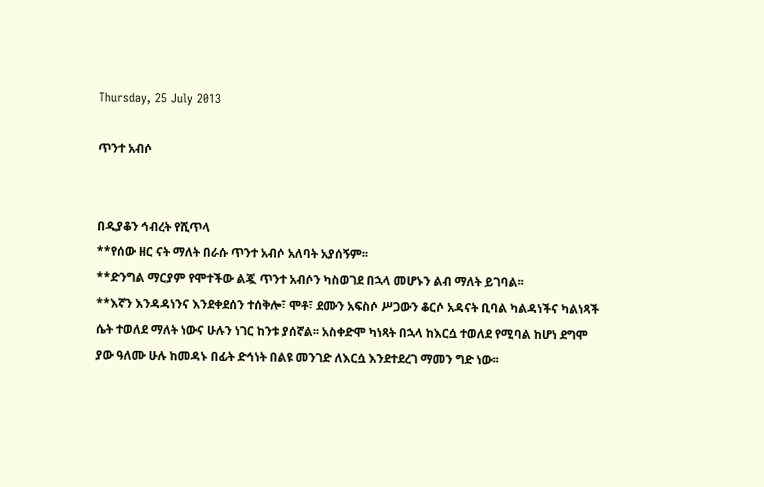Thursday, 25 July 2013

ጥንተ አብሶ


በዲያቆን ኅብረት የሺጥላ
**የሰው ዘር ናት ማለት በራሱ ጥንተ አብሶ አለባት አያሰኝም፡፡
**ድንግል ማርያም የሞተችው ልጇ ጥንተ አብሶን ካስወገደ በኋላ መሆኑን ልብ ማለት ይገባል፡፡
**እኛን እንዳዳነንና እንደቀደሰን ተሰቅሎ፣ ሞቶ፣ ደሙን አፍስሶ ሥጋውን ቆርሶ አዳናት ቢባል ካልዳነችና ካልነጻች ሴት ተወለደ ማለት ነውና ሁሉን ነገር ከንቱ ያሰኛል፡፡ አስቀድሞ ካነጻት በኋላ ከእርሷ ተወለደ የሚባል ከሆነ ደግሞ ያው ዓለሙ ሁሉ ከመዳኑ በፊት ድኅነት በልዩ መንገድ ለእርሷ እንደተደረገ ማመን ግድ ነው፡፡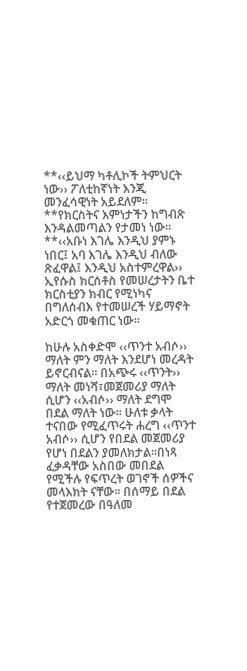**‹‹ይህማ ካቶሊኮች ትምህርት ነው›› ፖለቲከኛነት እንጂ መንፈሳዊነት አይደለም፡፡
**የክርስትና እምነታችን ከግብጽ እንዳልመጣልን የታመነ ነው፡፡
**‹‹አቡነ እገሌ እንዲህ ያምኑ ነበር፤ አባ እገሌ እንዲህ ብለው ጽፈዋል፤ እንዲህ አስተምረዋል›› ኢየሱስ ክርሰቶስ የመሠረታትን ቤተ ክርስቲያን ክብር የሚነካና በግለሰብእ የተመሠረች ሃይማኖት አድርጎ መቁጠር ነው፡፡

ከሁሉ አስቀድሞ ‹‹ጥንተ አብሶ›› ማለት ምን ማለት እንደሆነ መረዳት ይኖርብናል፡፡ በአጭሩ ‹‹ጥንት›› ማለት መነሻ፣መጀመሪያ ማለት ሲሆን ‹‹አብሶ›› ማለት ደግሞ በደል ማለት ነው፡፡ ሁለቱ ቃላት ተናበው የሚፈጥሩት ሐረግ ‹‹ጥንተ አብሶ›› ሲሆን የበደል መጀመሪያ የሆነ በደልን ያመለክታል፡፡በነጻ ፈቃዳቸው አስበው መበደል የሚችሉ የፍጥረት ወገኖች ሰዎችና መላእክት ናቸው፡፡ በሰማይ በደል የተጀመረው በዓለመ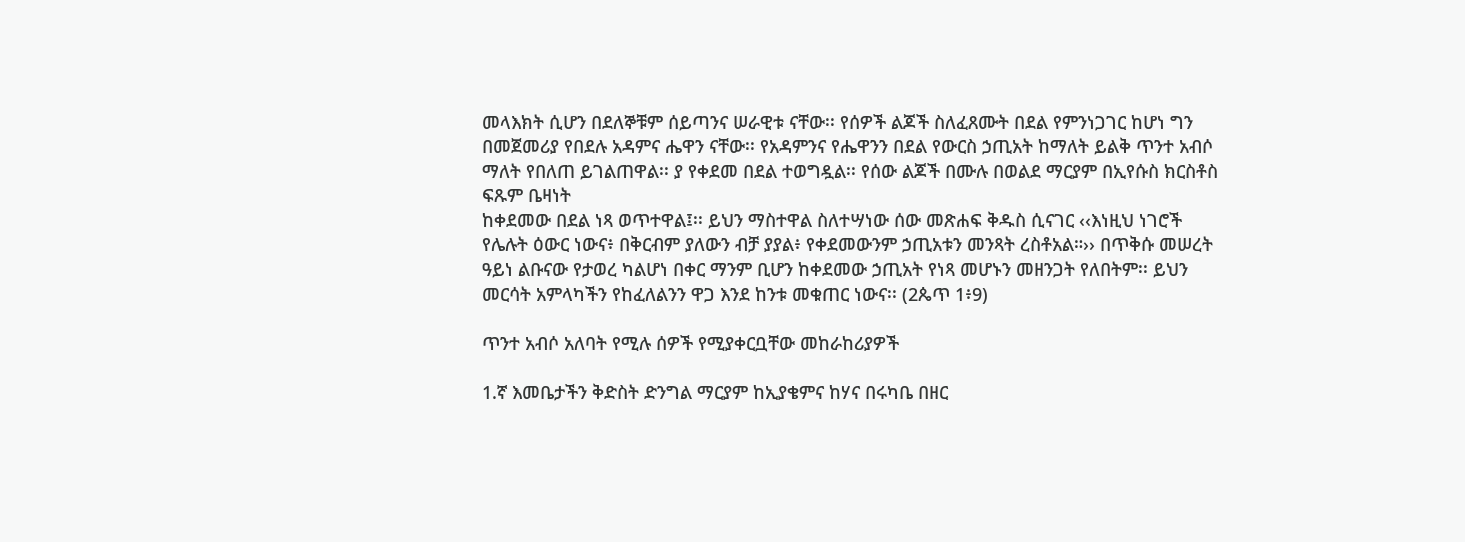መላእክት ሲሆን በደለኞቹም ሰይጣንና ሠራዊቱ ናቸው፡፡ የሰዎች ልጆች ስለፈጸሙት በደል የምንነጋገር ከሆነ ግን በመጀመሪያ የበደሉ አዳምና ሔዋን ናቸው፡፡ የአዳምንና የሔዋንን በደል የውርስ ኃጢአት ከማለት ይልቅ ጥንተ አብሶ ማለት የበለጠ ይገልጠዋል፡፡ ያ የቀደመ በደል ተወግዷል፡፡ የሰው ልጆች በሙሉ በወልደ ማርያም በኢየሱስ ክርስቶስ ፍጹም ቤዛነት
ከቀደመው በደል ነጻ ወጥተዋል፤፡፡ ይህን ማስተዋል ስለተሣነው ሰው መጽሐፍ ቅዱስ ሲናገር ‹‹እነዚህ ነገሮች የሌሉት ዕውር ነውና፥ በቅርብም ያለውን ብቻ ያያል፥ የቀደመውንም ኃጢአቱን መንጻት ረስቶአል።›› በጥቅሱ መሠረት ዓይነ ልቡናው የታወረ ካልሆነ በቀር ማንም ቢሆን ከቀደመው ኃጢአት የነጻ መሆኑን መዘንጋት የለበትም፡፡ ይህን መርሳት አምላካችን የከፈለልንን ዋጋ እንደ ከንቱ መቁጠር ነውና፡፡ (2ጴጥ 1፥9)

ጥንተ አብሶ አለባት የሚሉ ሰዎች የሚያቀርቧቸው መከራከሪያዎች

1.ኛ እመቤታችን ቅድስት ድንግል ማርያም ከኢያቄምና ከሃና በሩካቤ በዘር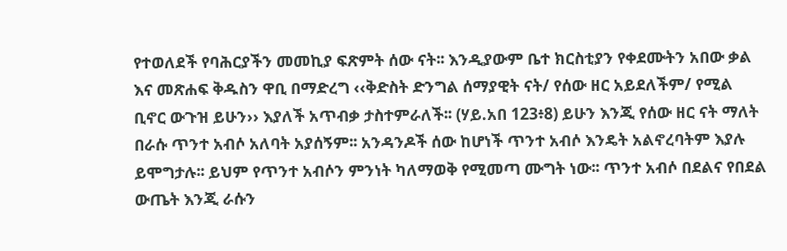የተወለደች የባሕርያችን መመኪያ ፍጽምት ሰው ናት፡፡ እንዲያውም ቤተ ክርስቲያን የቀደሙትን አበው ቃል እና መጽሐፍ ቅዱስን ዋቢ በማድረግ ‹‹ቅድስት ድንግል ሰማያዊት ናት/ የሰው ዘር አይደለችም/ የሚል ቢኖር ውጉዝ ይሁን›› እያለች አጥብቃ ታስተምራለች፡፡ (ሃይ.አበ 123፥8) ይሁን እንጂ የሰው ዘር ናት ማለት በራሱ ጥንተ አብሶ አለባት አያሰኝም፡፡ አንዳንዶች ሰው ከሆነች ጥንተ አብሶ እንዴት አልኖረባትም እያሉ ይሞግታሉ፡፡ ይህም የጥንተ አብሶን ምንነት ካለማወቅ የሚመጣ ሙግት ነው፡፡ ጥንተ አብሶ በደልና የበደል ውጤት እንጂ ራሱን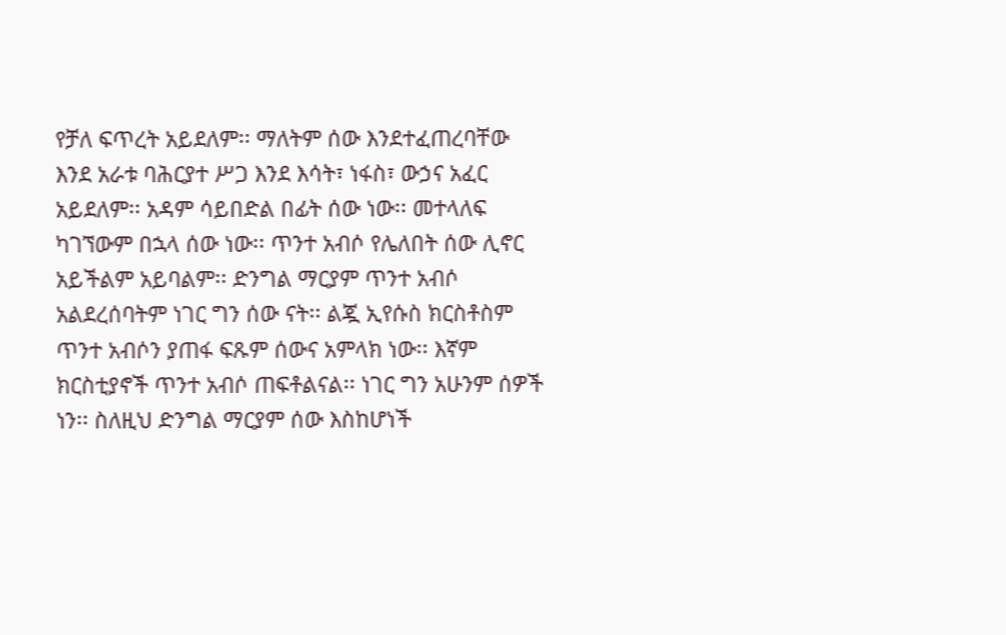የቻለ ፍጥረት አይደለም፡፡ ማለትም ሰው እንደተፈጠረባቸው እንደ አራቱ ባሕርያተ ሥጋ እንደ እሳት፣ ነፋስ፣ ውኃና አፈር አይደለም፡፡ አዳም ሳይበድል በፊት ሰው ነው፡፡ መተላለፍ ካገኘውም በኋላ ሰው ነው፡፡ ጥንተ አብሶ የሌለበት ሰው ሊኖር አይችልም አይባልም፡፡ ድንግል ማርያም ጥንተ አብሶ አልደረሰባትም ነገር ግን ሰው ናት፡፡ ልጇ ኢየሱስ ክርስቶስም ጥንተ አብሶን ያጠፋ ፍጹም ሰውና አምላክ ነው፡፡ እኛም ክርስቲያኖች ጥንተ አብሶ ጠፍቶልናል፡፡ ነገር ግን አሁንም ሰዎች ነን፡፡ ስለዚህ ድንግል ማርያም ሰው እስከሆነች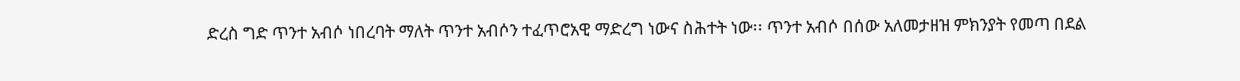ድረስ ግድ ጥንተ አብሶ ነበረባት ማለት ጥንተ አብሶን ተፈጥሮአዊ ማድረግ ነውና ስሕተት ነው፡፡ ጥንተ አብሶ በሰው አለመታዘዝ ምክንያት የመጣ በደል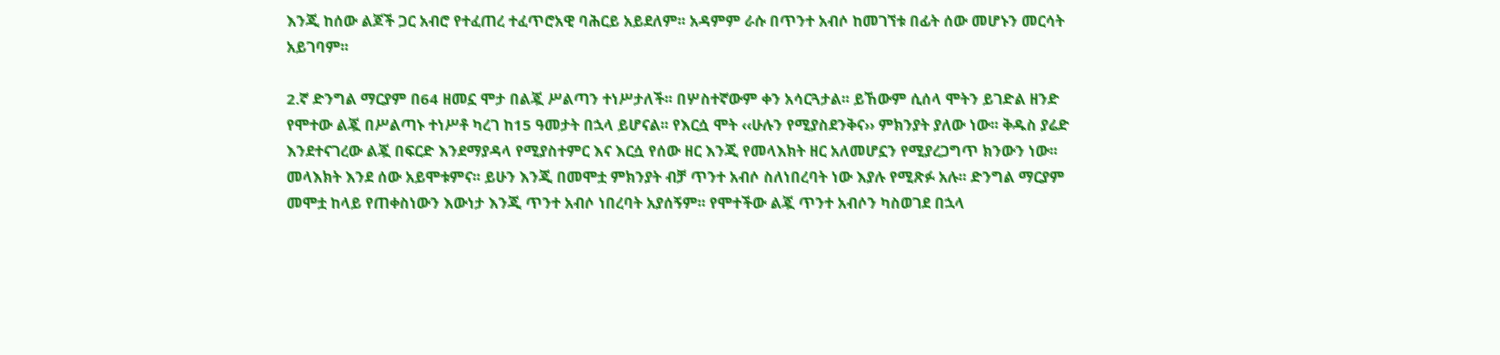እንጂ ከሰው ልጆች ጋር አብሮ የተፈጠረ ተፈጥሮአዊ ባሕርይ አይደለም፡፡ አዳምም ራሱ በጥንተ አብሶ ከመገኘቱ በፊት ሰው መሆኑን መርሳት አይገባም፡፡

2.ኛ ድንግል ማርያም በ64 ዘመኗ ሞታ በልጇ ሥልጣን ተነሥታለች፡፡ በሦስተኛውም ቀን አሳርጓታል፡፡ ይኸውም ሲሰላ ሞትን ይገድል ዘንድ የሞተው ልጇ በሥልጣኑ ተነሥቶ ካረገ ከ15 ዓመታት በኋላ ይሆናል፡፡ የእርሷ ሞት ‹‹ሁሉን የሚያስደንቅና›› ምክንያት ያለው ነው፡፡ ቅዱስ ያሬድ እንደተናገረው ልጇ በፍርድ እንደማያዳላ የሚያስተምር እና እርሷ የሰው ዘር እንጂ የመላእክት ዘር አለመሆኗን የሚያረጋግጥ ክንውን ነው፡፡ መላእክት እንደ ሰው አይሞቱምና፡፡ ይሁን እንጂ በመሞቷ ምክንያት ብቻ ጥንተ አብሶ ስለነበረባት ነው እያሉ የሚጽፉ አሉ፡፡ ድንግል ማርያም መሞቷ ከላይ የጠቀስነውን እውነታ እንጂ ጥንተ አብሶ ነበረባት አያሰኝም፡፡ የሞተችው ልጇ ጥንተ አብሶን ካስወገደ በኋላ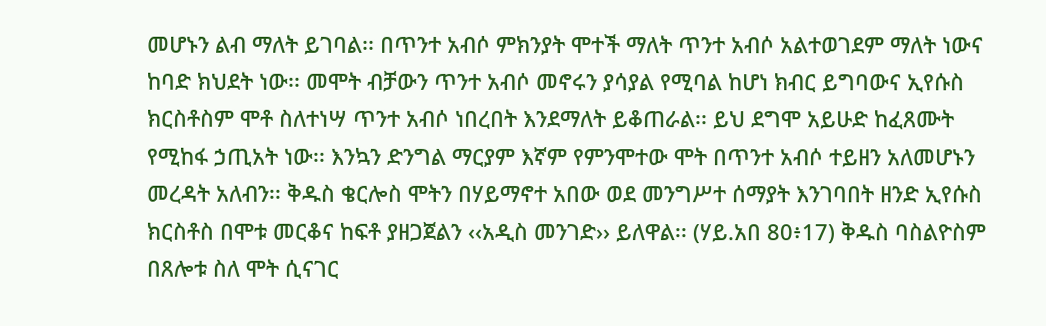መሆኑን ልብ ማለት ይገባል፡፡ በጥንተ አብሶ ምክንያት ሞተች ማለት ጥንተ አብሶ አልተወገደም ማለት ነውና ከባድ ክህደት ነው፡፡ መሞት ብቻውን ጥንተ አብሶ መኖሩን ያሳያል የሚባል ከሆነ ክብር ይግባውና ኢየሱስ ክርስቶስም ሞቶ ስለተነሣ ጥንተ አብሶ ነበረበት እንደማለት ይቆጠራል፡፡ ይህ ደግሞ አይሁድ ከፈጸሙት የሚከፋ ኃጢአት ነው፡፡ እንኳን ድንግል ማርያም እኛም የምንሞተው ሞት በጥንተ አብሶ ተይዘን አለመሆኑን መረዳት አለብን፡፡ ቅዱስ ቄርሎስ ሞትን በሃይማኖተ አበው ወደ መንግሥተ ሰማያት እንገባበት ዘንድ ኢየሱስ ክርስቶስ በሞቱ መርቆና ከፍቶ ያዘጋጀልን ‹‹አዲስ መንገድ›› ይለዋል፡፡ (ሃይ.አበ 80፥17) ቅዱስ ባስልዮስም በጸሎቱ ስለ ሞት ሲናገር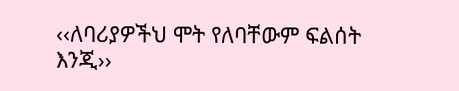‹‹ለባሪያዎችህ ሞት የለባቸውም ፍልሰት እንጂ››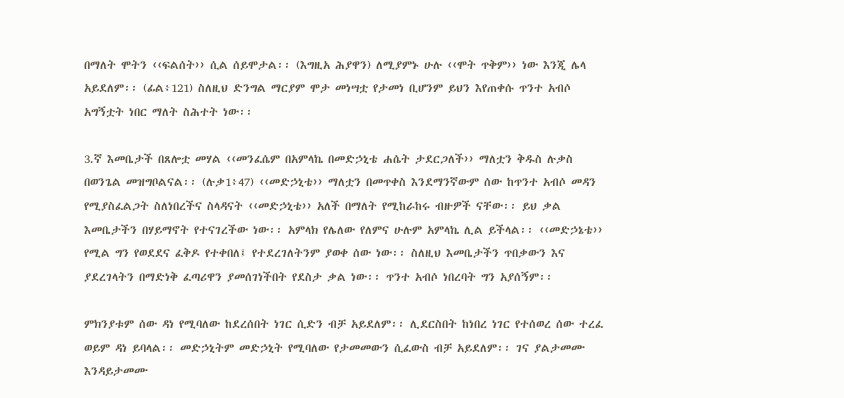በማለት ሞትን ‹‹ፍልሰት›› ሲል ሰይሞታል፡፡ (እግዚአ ሕያዋን) ለሚያምኑ ሁሉ ‹‹ሞት ጥቅም›› ነው እንጂ ሌላ አይደለም፡፡ (ፊል፥121) ስለዚህ ድንግል ማርያም ሞታ መነሣቷ የታመነ ቢሆንም ይህን እየጠቀሱ ጥንተ አብሶ አግኝቷት ነበር ማለት ስሕተት ነው፡፡

3.ኛ እመቤታች በጸሎቷ መሃል ‹‹መንፈሴም በአምላኬ በመድኃኒቴ ሐሴት ታደርጋለች›› ማለቷን ቅዱስ ሉቃስ በወንጌል መዝግቦልናል፡፡ (ሉቃ1፥47) ‹‹መድኃኒቴ›› ማለቷን በመጥቀስ እንደማንኛውም ሰው ከጥንተ አብሶ መዳን የሚያስፈልጋት ስለነበረችና ስላዳናት ‹‹መድኃኒቴ›› አለች በማለት የሚከራከሩ ብዙዎች ናቸው፡፡ ይህ ቃል እመቤታችን በሃይማኖት የተናገረችው ነው፡፡ አምላክ የሌለው የለምና ሁሉም አምላኬ ሊል ይችላል፡፡ ‹‹መድኃኔቴ›› የሚል ግን የወደደና ፈቅዶ የተቀበለ፤ የተደረገለትንም ያወቀ ሰው ነው፡፡ ስለዚህ እመቤታችን ጥበቃውን እና ያደረገላትን በማድነቅ ፈጣሪዋን ያመሰገነችበት የደስታ ቃል ነው፡፡ ጥንተ አብሶ ነበረባት ግን አያሰኝም፡፡

ምክንያቱም ሰው ዳነ የሚባለው ከደረሰበት ነገር ሲድን ብቻ አይደለም፡፡ ሊደርስበት ከነበረ ነገር የተሰወረ ሰው ተረፈ ወይም ዳነ ይባላል፡፡ መድኃኒትም መድኃኒት የሚባለው የታመመውን ሲፈውስ ብቻ አይደለም፡፡ ገና ያልታመሙ እንዳይታመሙ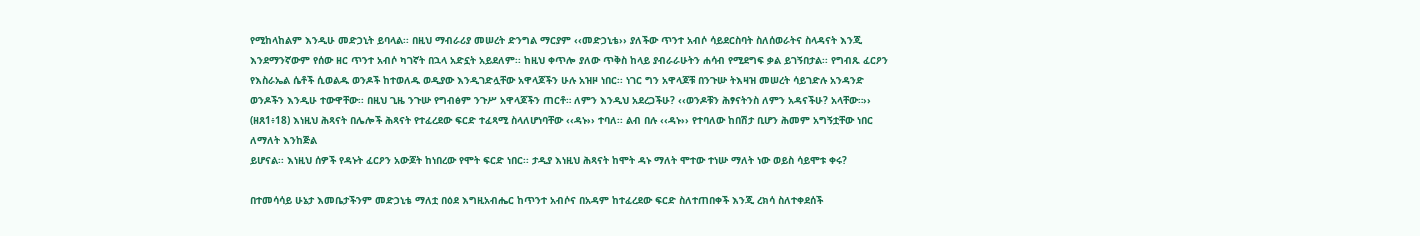የሚከላከልም እንዲሁ መድኃኒት ይባላል፡፡ በዚህ ማብራሪያ መሠረት ድንግል ማርያም ‹‹መድኃኒቴ›› ያለችው ጥንተ አብሶ ሳይደርስባት ስለሰወራትና ስላዳናት እንጂ እንደማንኛውም የሰው ዘር ጥንተ አብሶ ካገኛት በኋላ አድኗት አይደለም፡፡ ከዚህ ቀጥሎ ያለው ጥቅስ ከላይ ያብራራሁትን ሐሳብ የሚደግፍ ቃል ይገኝበታል፡፡ የግብጹ ፈርዖን የእስራኤል ሴቶች ሲወልዱ ወንዶች ከተወለዱ ወዲያው እንዲገድሏቸው አዋላጆችን ሁሉ አዝዞ ነበር፡፡ ነገር ግን አዋላጆቹ በንጉሡ ትእዛዝ መሠረት ሳይገድሉ አንዳንድ ወንዶችን እንዲሁ ተውዋቸው፡፡ በዚህ ጊዜ ንጉሡ የግብፅም ንጉሥ አዋላጆችን ጠርቶ። ለምን እንዲህ አደረጋችሁ? ‹‹ወንዶቹን ሕፃናትንስ ለምን አዳናችሁ? አላቸው።›› (ዘጸ1፥18) እነዚህ ሕጻናት በሌሎች ሕጻናት የተፈረደው ፍርድ ተፈጻሚ ስላለሆነባቸው ‹‹ዳኑ›› ተባለ፡፡ ልብ በሉ ‹‹ዳኑ›› የተባለው ከበሽታ ቢሆን ሕመም አግኝቷቸው ነበር ለማለት እንከጅል
ይሆናል፡፡ እነዚህ ሰዎች የዳኑት ፈርዖን አውጆት ከነበረው የሞት ፍርድ ነበር፡፡ ታዲያ እነዚህ ሕጻናት ከሞት ዳኑ ማለት ሞተው ተነሡ ማለት ነው ወይስ ሳይሞቱ ቀሩ?

በተመሳሳይ ሁኔታ እመቤታችንም መድኃኒቴ ማለቷ በዕደ እግዚአብሔር ከጥንተ አብሶና በአዳም ከተፈረደው ፍርድ ስለተጠበቀች እንጂ ረክሳ ስለተቀደሰች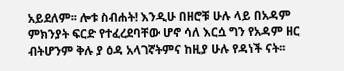አይደለም፡፡ ሎቱ ስብሐት! እንዲሁ በዘሮቹ ሁሉ ላይ በአዳም ምክንያት ፍርድ የተፈረደባቸው ሆኖ ሳለ እርሷ ግን የአዳም ዘር ብትሆንም ቅሉ ያ ዕዳ አላገኛትምና ከዚያ ሁሉ የዳነች ናት፡፡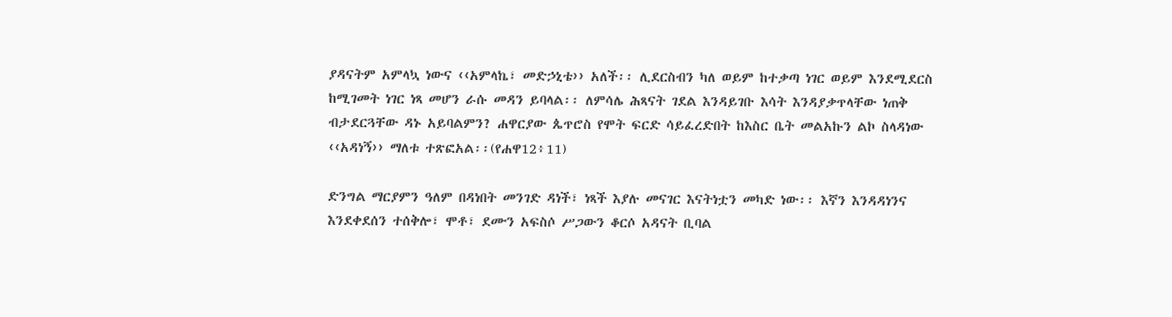ያዳናትም አምላኳ ነውና ‹‹አምላኬ፣ መድኃኒቴ›› አለች፡፡ ሊደርስብን ካለ ወይም ከተቃጣ ነገር ወይም እንደሚደርስ ከሚገመት ነገር ነጻ መሆን ራሱ መዳን ይባላል፡፡ ለምሳሌ ሕጻናት ገደል እንዳይገቡ እሳት እንዳያቃጥላቸው ነጠቅ ብታደርጓቸው ዳኑ አይባልምን? ሐዋርያው ጴጥሮስ የሞት ፍርድ ሳይፈረድበት ከእስር ቤት መልአኩን ልኮ ስላዳነው ‹‹አዳነኝ›› ማለቱ ተጽፎአል፡፡(የሐዋ12፥11)

ድንግል ማርያምን ዓለም በዳነበት መንገድ ዳነች፣ ነጻች እያሉ መናገር እናትነቷን መካድ ነው፡፡ እኛን እንዳዳነንና እንደቀደሰን ተሰቅሎ፣ ሞቶ፣ ደሙን አፍስሶ ሥጋውን ቆርሶ አዳናት ቢባል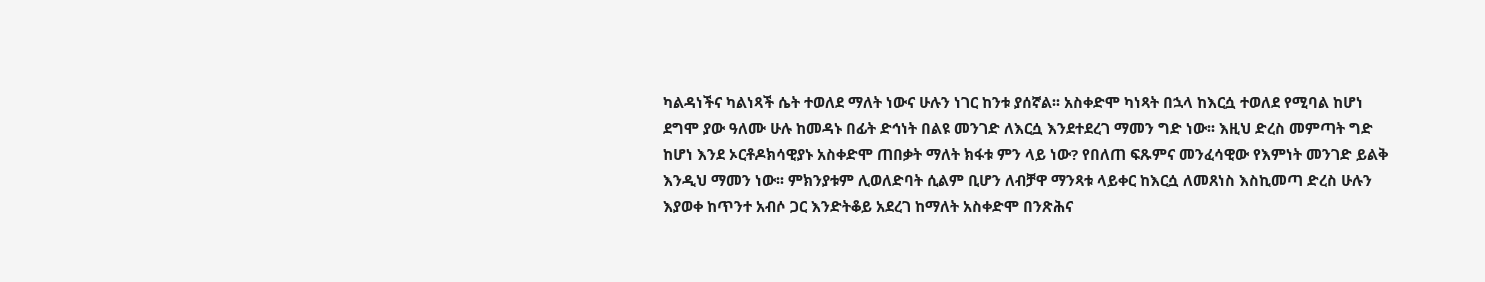ካልዳነችና ካልነጻች ሴት ተወለደ ማለት ነውና ሁሉን ነገር ከንቱ ያሰኛል፡፡ አስቀድሞ ካነጻት በኋላ ከእርሷ ተወለደ የሚባል ከሆነ ደግሞ ያው ዓለሙ ሁሉ ከመዳኑ በፊት ድኅነት በልዩ መንገድ ለእርሷ እንደተደረገ ማመን ግድ ነው፡፡ እዚህ ድረስ መምጣት ግድ ከሆነ እንደ ኦርቶዶክሳዊያኑ አስቀድሞ ጠበቃት ማለት ክፋቱ ምን ላይ ነው? የበለጠ ፍጹምና መንፈሳዊው የእምነት መንገድ ይልቅ እንዲህ ማመን ነው፡፡ ምክንያቱም ሊወለድባት ሲልም ቢሆን ለብቻዋ ማንጻቱ ላይቀር ከእርሷ ለመጸነስ እስኪመጣ ድረስ ሁሉን እያወቀ ከጥንተ አብሶ ጋር እንድትቆይ አደረገ ከማለት አስቀድሞ በንጽሕና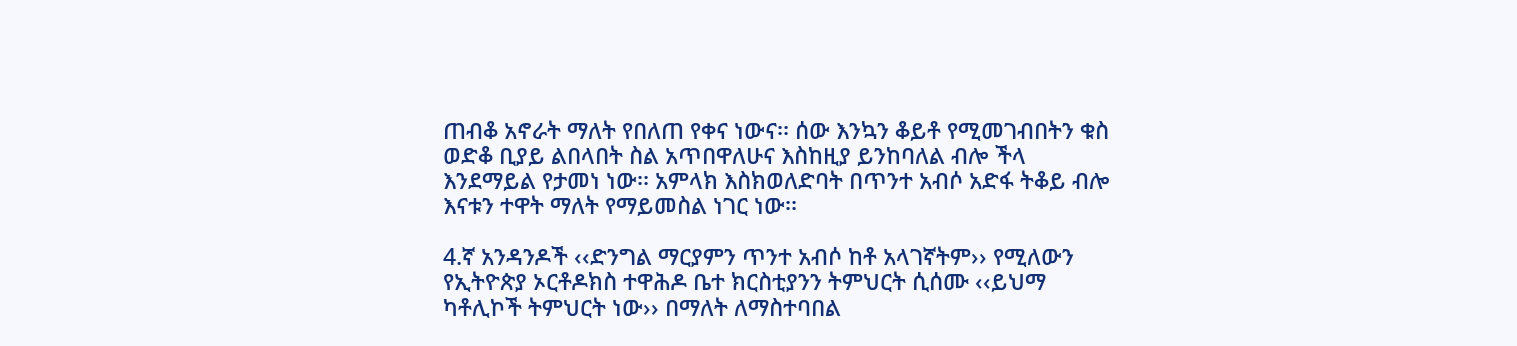ጠብቆ አኖራት ማለት የበለጠ የቀና ነውና፡፡ ሰው እንኳን ቆይቶ የሚመገብበትን ቁስ ወድቆ ቢያይ ልበላበት ስል አጥበዋለሁና እስከዚያ ይንከባለል ብሎ ችላ እንደማይል የታመነ ነው፡፡ አምላክ እስክወለድባት በጥንተ አብሶ አድፋ ትቆይ ብሎ እናቱን ተዋት ማለት የማይመስል ነገር ነው፡፡

4.ኛ አንዳንዶች ‹‹ድንግል ማርያምን ጥንተ አብሶ ከቶ አላገኛትም›› የሚለውን የኢትዮጵያ ኦርቶዶክስ ተዋሕዶ ቤተ ክርስቲያንን ትምህርት ሲሰሙ ‹‹ይህማ ካቶሊኮች ትምህርት ነው›› በማለት ለማስተባበል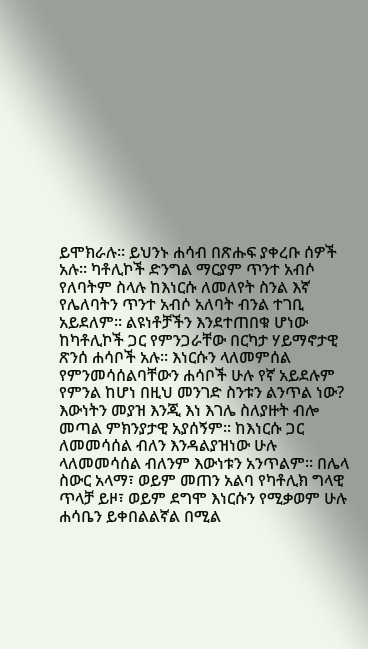ይሞክራሉ፡፡ ይህንኑ ሐሳብ በጽሑፍ ያቀረቡ ሰዎች አሉ፡፡ ካቶሊኮች ድንግል ማርያም ጥንተ አብሶ የለባትም ስላሉ ከእነርሱ ለመለየት ስንል እኛ የሌለባትን ጥንተ አብሶ አለባት ብንል ተገቢ አይደለም፡፡ ልዩነቶቻችን እንደተጠበቁ ሆነው ከካቶሊኮች ጋር የምንጋራቸው በርካታ ሃይማኖታዊ ጽንሰ ሐሳቦች አሉ፡፡ እነርሱን ላለመምሰል የምንመሳሰልባቸውን ሐሳቦች ሁሉ የኛ አይደሉም የምንል ከሆነ በዚህ መንገድ ስንቱን ልንጥል ነው? እውነትን መያዝ እንጂ እነ እገሌ ስለያዙት ብሎ መጣል ምክንያታዊ አያሰኝም፡፡ ከእነርሱ ጋር ለመመሳሰል ብለን እንዳልያዝነው ሁሉ ላለመመሳሰል ብለንም እውነቱን አንጥልም፡፡ በሌላ ስውር አላማ፣ ወይም መጠን አልባ የካቶሊክ ግላዊ ጥላቻ ይዞ፣ ወይም ደግሞ እነርሱን የሚቃወም ሁሉ ሐሳቤን ይቀበልልኛል በሚል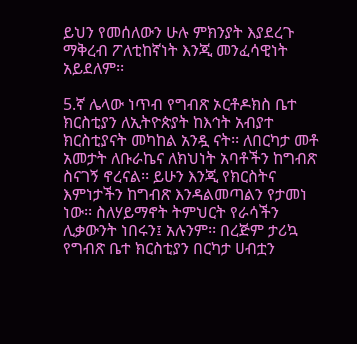ይህን የመሰለውን ሁሉ ምክንያት እያደረጉ ማቅረብ ፖለቲከኛነት እንጂ መንፈሳዊነት አይደለም፡፡

5.ኛ ሌላው ነጥብ የግብጽ ኦርቶዶክስ ቤተ ክርስቲያን ለኢትዮጵያት ከእኅት አብያተ ክርስቲያናት መካከል አንዷ ናት፡፡ ለበርካታ መቶ አመታት ለቡራኬና ለክህነት አባቶችን ከግብጽ ስናገኝ ኖረናል፡፡ ይሁን እንጂ የክርስትና እምነታችን ከግብጽ እንዳልመጣልን የታመነ ነው፡፡ ስለሃይማኖት ትምህርት የራሳችን ሊቃውንት ነበሩን፤ አሉንም፡፡ በረጅም ታሪኳ የግብጽ ቤተ ክርስቲያን በርካታ ሀብቷን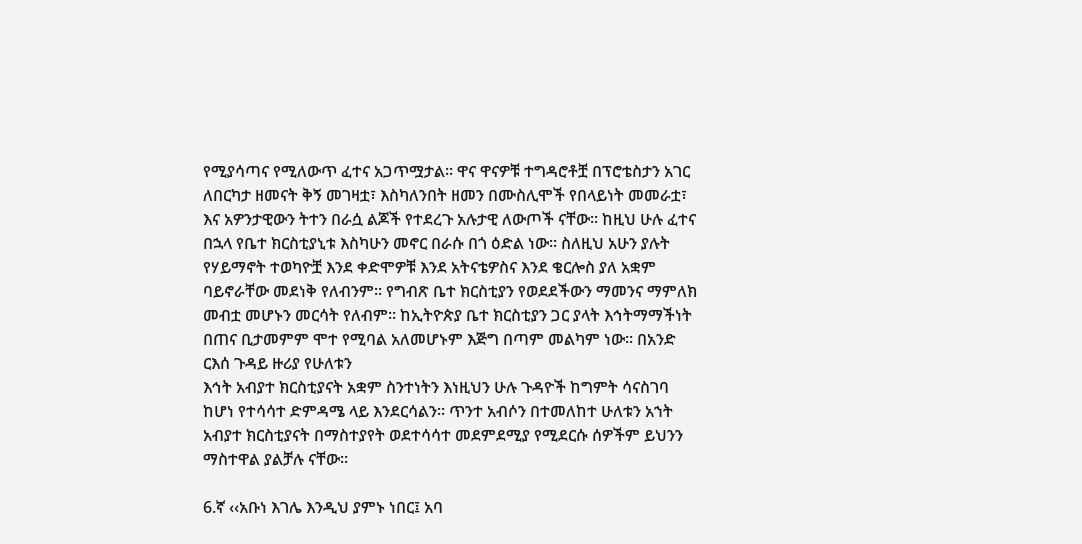የሚያሳጣና የሚለውጥ ፈተና አጋጥሟታል፡፡ ዋና ዋናዎቹ ተግዳሮቶቿ በፕሮቴስታን አገር ለበርካታ ዘመናት ቅኝ መገዛቷ፣ እስካለንበት ዘመን በሙስሊሞች የበላይነት መመራቷ፣ እና አዎንታዊውን ትተን በራሷ ልጆች የተደረጉ አሉታዊ ለውጦች ናቸው፡፡ ከዚህ ሁሉ ፈተና በኋላ የቤተ ክርስቲያኒቱ እስካሁን መኖር በራሱ በጎ ዕድል ነው፡፡ ስለዚህ አሁን ያሉት የሃይማኖት ተወካዮቿ እንደ ቀድሞዎቹ እንደ አትናቴዎስና እንደ ቄርሎስ ያለ አቋም ባይኖራቸው መደነቅ የለብንም፡፡ የግብጽ ቤተ ክርስቲያን የወደደችውን ማመንና ማምለክ መብቷ መሆኑን መርሳት የለብም፡፡ ከኢትዮጵያ ቤተ ክርስቲያን ጋር ያላት እኅትማማችነት በጠና ቢታመምም ሞተ የሚባል አለመሆኑም እጅግ በጣም መልካም ነው፡፡ በአንድ ርእሰ ጉዳይ ዙሪያ የሁለቱን
እኅት አብያተ ክርስቲያናት አቋም ስንተነትን እነዚህን ሁሉ ጉዳዮች ከግምት ሳናስገባ ከሆነ የተሳሳተ ድምዳሜ ላይ እንደርሳልን፡፡ ጥንተ አብሶን በተመለከተ ሁለቱን አኀት አብያተ ክርስቲያናት በማስተያየት ወደተሳሳተ መደምደሚያ የሚደርሱ ሰዎችም ይህንን ማስተዋል ያልቻሉ ናቸው፡፡

6.ኛ ‹‹አቡነ እገሌ እንዲህ ያምኑ ነበር፤ አባ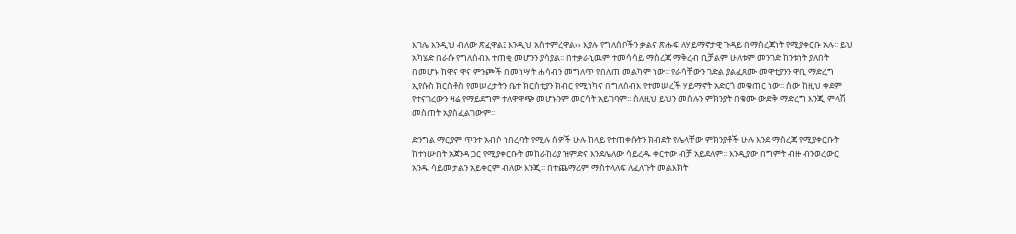እገሌ እንዲህ ብለው ጽፈዋል፤ እንዲህ አስተምረዋል›› እያሉ የግለሰቦችን ቃልና ጽሑፍ ለሃይማኖታዊ ጉዳይ በማስረጃነት የሚያቀርቡ አሉ፡፡ ይህ አካሄድ በራሱ የግለሰብእ ተጠቂ መሆንን ያሳያል፡፡ በተቃራኒዉም ተመሳሳይ ማስረጃ ማቅረብ ቢቻልም ሁለቱም መንገድ ከንቱነት ያለበት በመሆኑ ከዋና ዋና ምንጮች በመነሣት ሐሳብን መግለጥ የበለጠ መልካም ነው፡፡ የራሳቸውን ገድል ያልፈጸሙ መዋቲያንን ዋቢ ማድረግ ኢየሱስ ክርሰቶስ የመሠረታትን ቤተ ክርስቲያን ክብር የሚነካና በግለሰብእ የተመሠረች ሃይማኖት አድርጎ መቁጠር ነው፡፡ ሰው ከዚህ ቀደም የተናገረውን ዛሬ የማይደግም ተለዋዋጭ መሆኑንም መርሳት አይገባም፡፡ ስለዚህ ይህን መሰሉን ምክንያት በቁሙ ውድቅ ማድረግ እንጂ ምላሽ መስጠት አያስፈልገውም፡፡

ድንግል ማርያም ጥንተ አብሶ ነበረባት የሚሉ ሰዎች ሁሉ ከላይ የተጠቀሱትን ክብደት የሌላቸው ምክንያቶች ሁሉ እንደ ማስረጃ የሚያቀርቡት ከተነሡበት አጀንዳ ጋር የሚያቀርቡት መከራከሪያ ዝምድና እንደሌለው ሳይረዱ ቀርተው ብቻ አይደለም፡፡ እንዲያው በግምት ብዙ ብንወረውር አንዱ ሳይመታልን አይቀርም ብለው እንጂ፡፡ በተጨማሪም ማስተላለፍ ለፈለጉት መልእክት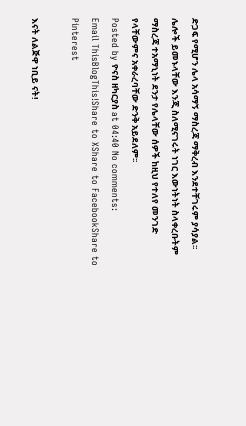ድጋፍ የሚሆን ሌላ አሳማኝ ማስረጃ ማቅረብ እንደተቸገሩም ያሳያል፡፡ ሌሎች ይመኑላቸው እንጂ ስለሚናገሩት ነገር እውነትነት ስላቀረቡትም ማስረጃ ተአማኒነት ደንታ የሌላቸው ሰዎች ከዚህ የተለየ መንገድ የላቸውምና አቀራረባቸው ድንቅ አይደለም፡፡
Posted by ዮናስ ዘካርያስ at 04:40 No comments:
Email ThisBlogThis!Share to XShare to FacebookShare to Pinterest

እናት ለልጅዋ ነቢይ ናት!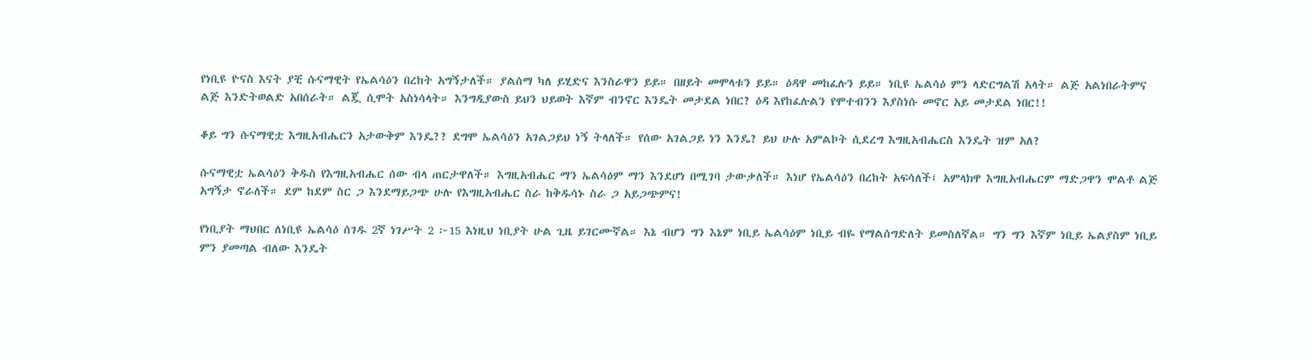የነቢዩ ዮናስ እናት ያቺ ሱናማዊት የኤልሳዕን በረከት አግኝታለች። ያልሰማ ካለ ይሂድና እንስራዋን ይይ። በዘይት መሞላቱን ይይ። ዕዳዋ መከፈሉን ይይ። ነቢዩ ኤልሳዕ ምን ላድርግልሽ አላት። ልጅ አልነበራትምና ልጅ እንድትወልድ አበሰራት። ልጇ ሲሞት አስነሳላት። እንግዲያውስ ይህን ህይወት እኛም ብንኖር እንዴት መታደል ነበር? ዕዳ እየከፈሉልን የሞተብንን እያስነሱ መኖር አይ መታደል ነበር!!

ቆይ ግን ሱናማዊቷ እግዚአብሔርን አታውቅም እንዴ?? ደግሞ ኤልሳዕን አገልጋይህ ነኝ ትላለች። የሰው አገልጋይ ነን እንዴ? ይህ ሁሉ አምልኮት ሲደረግ እግዚአብሔርስ እንዴት ዝም አለ?

ሱናማዊቷ ኤልሳዕን ቅዱስ የእግዚአብሔር ሰው ብላ ጠርታዋለች። እግዚአብሔር ማን ኤልሳዕም ማን እንደሆነ በሚገባ ታውቃለች። እነሆ የኤልሳዕን በረከት አፍሳለች፤ አምላክዋ እግዚአብሔርም ማድጋዋን ሞልቶ ልጅ አግኝታ ኖራለች። ደም ከደም ስር ጋ እንደማይጋጭ ሁሉ የእግዚአብሔር ስራ ከቅዱሳኑ ስራ ጋ አይጋጭምና!

የነቢያት ማህበር ለነቢዩ ኤልሳዕ ሰገዱ 2ኛ ነገሥት 2 ፦15 እነዚህ ነቢያት ሁል ጊዜ ይገርሙኛል። እኔ ብሆን ግን እኔም ነቢይ ኤልሳዕም ነቢይ ብዬ የማልሰግድለት ይመስለኛል። ግን ግን እኛም ነቢይ ኤልያስም ነቢይ ምን ያመጣል ብለው እንዴት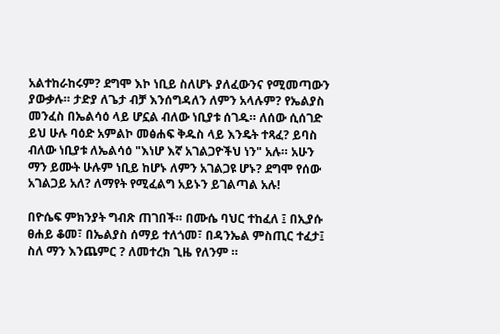አልተከራከሩም? ደግሞ እኮ ነቢይ ስለሆኑ ያለፈውንና የሚመጣውን ያውቃሉ። ታድያ ለጌታ ብቻ እንሰግዳለን ለምን አላሉም? የኤልያስ መንፈስ በኤልሳዕ ላይ ሆኗል ብለው ነቢያቱ ሰገዱ። ለሰው ሲሰገድ ይህ ሁሉ ባዕድ አምልኮ መፅሐፍ ቅዱስ ላይ እንዴት ተጻፈ? ይባስ ብለው ነቢያቱ ለኤልሳዕ "እነሆ እኛ አገልጋዮችህ ነን" አሉ። አሁን ማን ይሙት ሁሉም ነቢይ ከሆኑ ለምን አገልጋዩ ሆኑ? ደግሞ የሰው አገልጋይ አለ? ለማየት የሚፈልግ አይኑን ይገልጣል አሉ!

በዮሴፍ ምክንያት ግብጽ ጠገበች። በሙሴ ባህር ተከፈለ ፤ በኢያሱ ፀሐይ ቆመ፣ በኤልያስ ሰማይ ተለጎመ፣ በዳንኤል ምስጢር ተፈታ፤ ስለ ማን እንጨምር ? ለመተረክ ጊዜ የለንም ።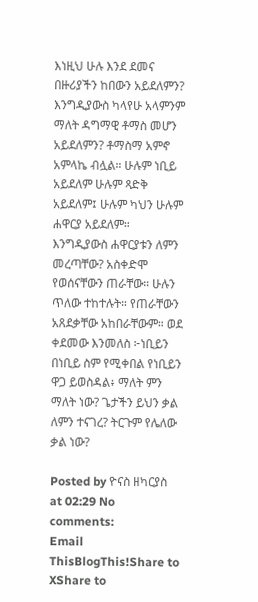እነዚህ ሁሉ እንደ ደመና በዙሪያችን ከበውን አይደለምን? እንግዲያውስ ካላየሁ አላምንም ማለት ዳግማዊ ቶማስ መሆን አይደለምን? ቶማስማ አምኖ አምላኬ ብሏል። ሁሉም ነቢይ አይደለም ሁሉም ጻድቅ አይደለም፤ ሁሉም ካህን ሁሉም ሐዋርያ አይደለም። እንግዲያውስ ሐዋርያቱን ለምን መረጣቸው? አስቀድሞ የወሰናቸውን ጠራቸው። ሁሉን ጥለው ተከተሉት። የጠራቸውን አጸደቃቸው አከበራቸውም። ወደ ቀደመው እንመለስ ፦ነቢይን በነቢይ ስም የሚቀበል የነቢይን ዋጋ ይወስዳል፥ ማለት ምን ማለት ነው? ጌታችን ይህን ቃል ለምን ተናገረ? ትርጉም የሌለው ቃል ነው?

Posted by ዮናስ ዘካርያስ at 02:29 No comments:
Email ThisBlogThis!Share to XShare to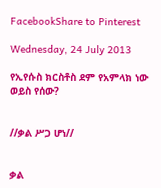FacebookShare to Pinterest

Wednesday, 24 July 2013

የኢየሱስ ክርስቶስ ደም የአምላክ ነው ወይስ የሰው?


//ቃል ሥጋ ሆነ//


ቃል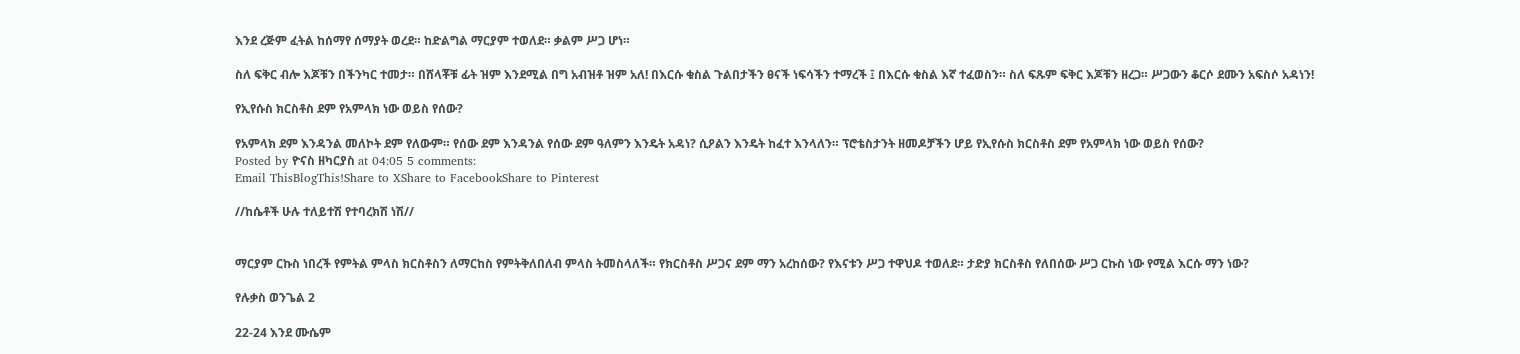እንደ ረጅም ፈትል ከሰማየ ሰማያት ወረደ። ከድልግል ማርያም ተወለደ። ቃልም ሥጋ ሆነ።

ስለ ፍቅር ብሎ እጆቹን በችንካር ተመታ። በሸላቾቹ ፊት ዝም እንደሚል በግ አብዝቶ ዝም አለ! በእርሱ ቁስል ጉልበታችን ፀናች ነፍሳችን ተማረች ፤ በእርሱ ቁስል እኛ ተፈወስን። ስለ ፍጹም ፍቅር እጆቹን ዘረጋ። ሥጋውን ቆርሶ ደሙን አፍስሶ አዳነን!

የኢየሱስ ክርስቶስ ደም የአምላክ ነው ወይስ የሰው?

የአምላክ ደም እንዳንል መለኮት ደም የለውም። የሰው ደም እንዳንል የሰው ደም ዓለምን እንዴት አዳነ? ሲዖልን እንዴት ከፈተ እንላለን። ፕሮቴስታንት ዘመዶቻችን ሆይ የኢየሱስ ክርስቶስ ደም የአምላክ ነው ወይስ የሰው?
Posted by ዮናስ ዘካርያስ at 04:05 5 comments:
Email ThisBlogThis!Share to XShare to FacebookShare to Pinterest

//ከሴቶች ሁሉ ተለይተሽ የተባረክሽ ነሽ//


ማርያም ርኩስ ነበረች የምትል ምላስ ክርስቶስን ለማርከስ የምትቅለበለብ ምላስ ትመስላለች። የክርስቶስ ሥጋና ደም ማን አረከሰው? የእናቱን ሥጋ ተዋህዶ ተወለደ። ታድያ ክርስቶስ የለበሰው ሥጋ ርኩስ ነው የሚል እርሱ ማን ነው?

የሉቃስ ወንጌል 2

22-24 እንደ ሙሴም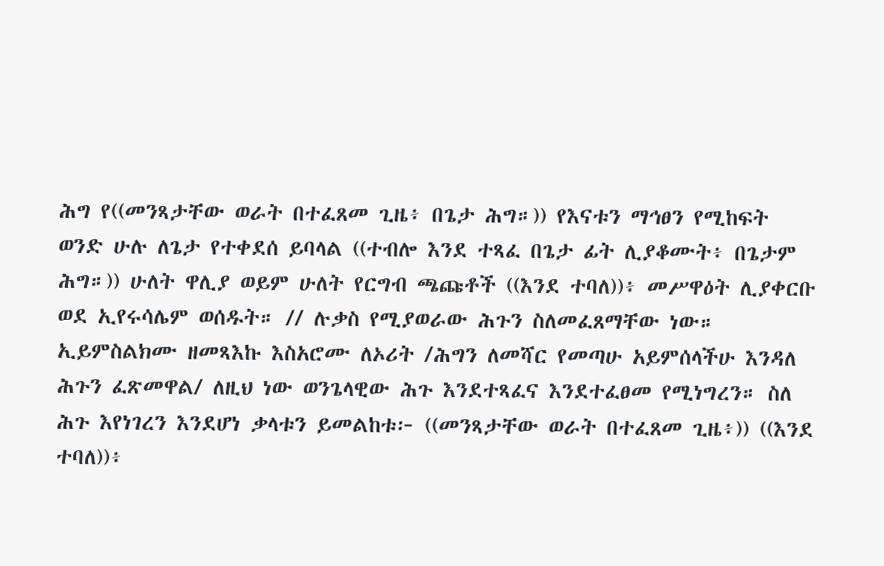ሕግ የ((መንጻታቸው ወራት በተፈጸመ ጊዜ፥ በጌታ ሕግ።)) የእናቱን ማኅፀን የሚከፍት ወንድ ሁሉ ለጌታ የተቀደሰ ይባላል ((ተብሎ እንደ ተጻፈ በጌታ ፊት ሊያቆሙት፥ በጌታም ሕግ።)) ሁለት ዋሊያ ወይም ሁለት የርግብ ጫጩቶች ((እንደ ተባለ))፥ መሥዋዕት ሊያቀርቡ ወደ ኢየሩሳሌም ወሰዱት። // ሉቃስ የሚያወራው ሕጉን ስለመፈጸማቸው ነው። ኢይምስልክሙ ዘመጻእኩ እስአሮሙ ለኦሪት /ሕግን ለመሻር የመጣሁ አይምሰላችሁ እንዳለ ሕጉን ፈጽመዋል/ ለዚህ ነው ወንጌላዊው ሕጉ እንደተጻፈና እንደተፈፀመ የሚነግረን። ስለ ሕጉ እየነገረን እንደሆነ ቃላቱን ይመልከቱ፦ ((መንጻታቸው ወራት በተፈጸመ ጊዜ፥)) ((እንደ ተባለ))፥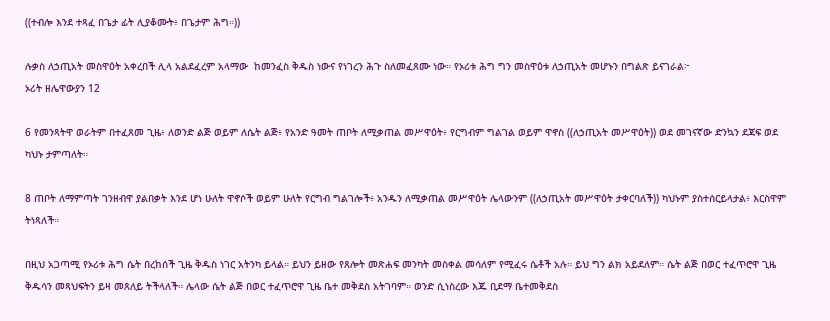((ተብሎ እንደ ተጻፈ በጌታ ፊት ሊያቆሙት፥ በጌታም ሕግ።))

ሉቃስ ለኃጢአት መስዋዕት አቀረበች ሊላ አልደፈረም አላማው  ከመንፈስ ቅዱስ ነውና የነገረን ሕጉ ስለመፈጸሙ ነው። የኦሪቱ ሕግ ግን መስዋዕቱ ለኃጢአት መሆኑን በግልጽ ይናገራል፦
ኦሪት ዘሌዋውያን 12

6 የመንጻትዋ ወራትም በተፈጸመ ጊዜ፥ ለወንድ ልጅ ወይም ለሴት ልጅ፥ የአንድ ዓመት ጠቦት ለሚቃጠል መሥዋዕት፥ የርግብም ግልገል ወይም ዋኖስ ((ለኃጢአት መሥዋዕት)) ወደ መገናኛው ድንኳን ደጃፍ ወደ ካህኑ ታምጣለት።

8 ጠቦት ለማምጣት ገንዘብዋ ያልበቃት እንደ ሆነ ሁለት ዋኖሶች ወይም ሁለት የርግብ ግልገሎች፥ አንዱን ለሚቃጠል መሥዋዕት ሌላውንም ((ለኃጢአት መሥዋዕት ታቀርባለች)) ካህኑም ያስተሰርይላታል፥ እርስዋም ትነጻለች።

በዚህ አጋጣሚ የኦሪቱ ሕግ ሴት በረከሰች ጊዜ ቅዱስ ነገር አትንካ ይላል። ይህን ይዘው የጸሎት መጽሐፍ መንካት መስቀል መሳለም የሚፈሩ ሴቶች አሉ። ይህ ግን ልክ አይደለም። ሴት ልጅ በወር ተፈጥሮዋ ጊዜ ቅዱሳን መጻህፍትን ይዛ መጸለይ ትችላለች። ሌላው ሴት ልጅ በወር ተፈጥሮዋ ጊዜ ቤተ መቅደስ አትገባም። ወንድ ሲነስረው እጁ ቢደማ ቤተመቅደስ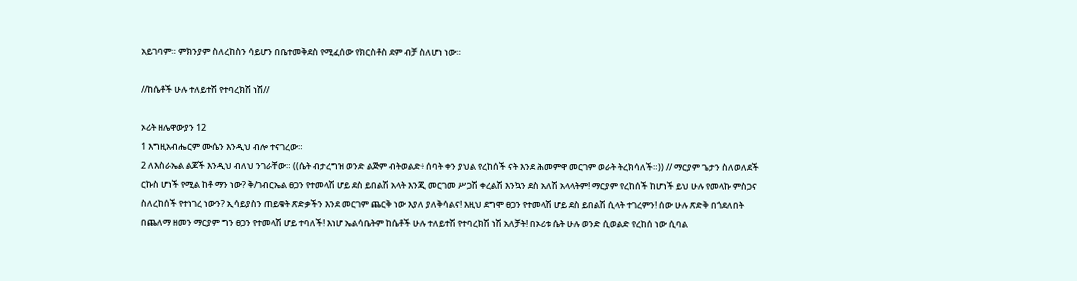አይገባም። ምክንያም ስለረከስን ሳይሆን በቤተመቅደስ የሚፈሰው የክርስቶስ ደም ብቻ ስለሆነ ነው።

//ከሴቶች ሁሉ ተለይተሽ የተባረክሽ ነሽ//

ኦሪት ዘሌዋውያን 12
1 እግዚአብሔርም ሙሴን እንዲህ ብሎ ተናገረው።
2 ለእስራኤል ልጆች እንዲህ ብለህ ንገራቸው። ((ሴት ብታረግዝ ወንድ ልጅም ብትወልድ፥ ሰባት ቀን ያህል የረከሰች ናት እንደ ሕመምዋ መርገም ወራት ትረክሳለች።)) // ማርያም ጌታን ስለወለደች ርኩስ ሆነች የሚል ከቶ ማን ነው? ቅ/ገብርኤል ፀጋን የተመላሽ ሆይ ደስ ይበልሽ አላት እንጂ መርገመ ሥጋሽ ቀረልሽ እንኳን ደስ አለሽ አላላትም! ማርያም የረከሰች ከሆነች ይህ ሁሉ የመላኩ ምስጋና ስለረከሰች የተነገረ ነውን? ኢሳይያስን ጠይቁት ጽድቃችን እንደ መርገም ጨርቅ ነው እያለ ያለቅሳልና! እዚህ ደግሞ ፀጋን የተመላሽ ሆይ ደስ ይበልሽ ሲላት ተገረምን! ሰው ሁሉ ጽድቅ በጎደለበት በጨለማ ዘመን ማርያም ግን ፀጋን የተመላሽ ሆይ ተባለች! እነሆ ኤልሳቤትም ከሴቶች ሁሉ ተለይተሽ የተባረክሽ ነሽ አለቻት! በኦሪቱ ሴት ሁሉ ወንድ ሲወልድ የረከሰ ነው ሲባል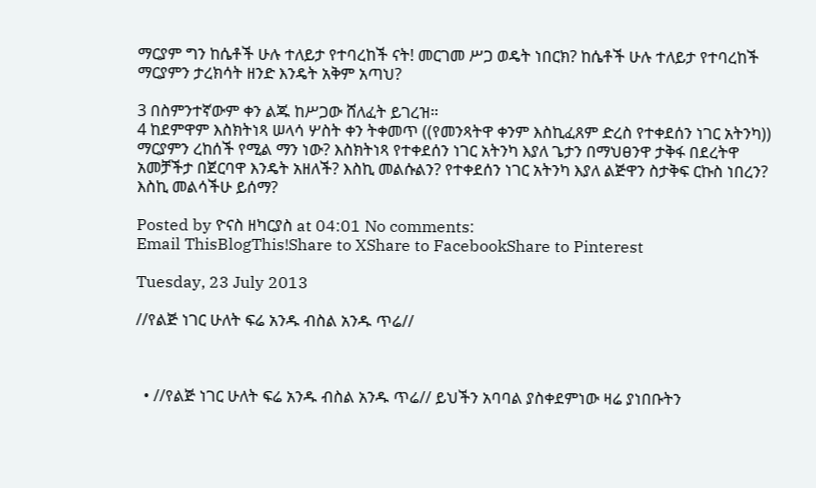ማርያም ግን ከሴቶች ሁሉ ተለይታ የተባረከች ናት! መርገመ ሥጋ ወዴት ነበርክ? ከሴቶች ሁሉ ተለይታ የተባረከች ማርያምን ታረክሳት ዘንድ እንዴት አቅም አጣህ?

3 በስምንተኛውም ቀን ልጁ ከሥጋው ሸለፈት ይገረዝ።
4 ከደምዋም እስክትነጻ ሠላሳ ሦስት ቀን ትቀመጥ ((የመንጻትዋ ቀንም እስኪፈጸም ድረስ የተቀደሰን ነገር አትንካ)) ማርያምን ረከሰች የሚል ማን ነው? እስክትነጻ የተቀደሰን ነገር አትንካ እያለ ጌታን በማህፀንዋ ታቅፋ በደረትዋ አመቻችታ በጀርባዋ እንዴት አዘለች? እስኪ መልሱልን? የተቀደሰን ነገር አትንካ እያለ ልጅዋን ስታቅፍ ርኩስ ነበረን? እስኪ መልሳችሁ ይሰማ?

Posted by ዮናስ ዘካርያስ at 04:01 No comments:
Email ThisBlogThis!Share to XShare to FacebookShare to Pinterest

Tuesday, 23 July 2013

//የልጅ ነገር ሁለት ፍሬ አንዱ ብስል አንዱ ጥሬ//



  • //የልጅ ነገር ሁለት ፍሬ አንዱ ብስል አንዱ ጥሬ// ይህችን አባባል ያስቀደምነው ዛሬ ያነበቡትን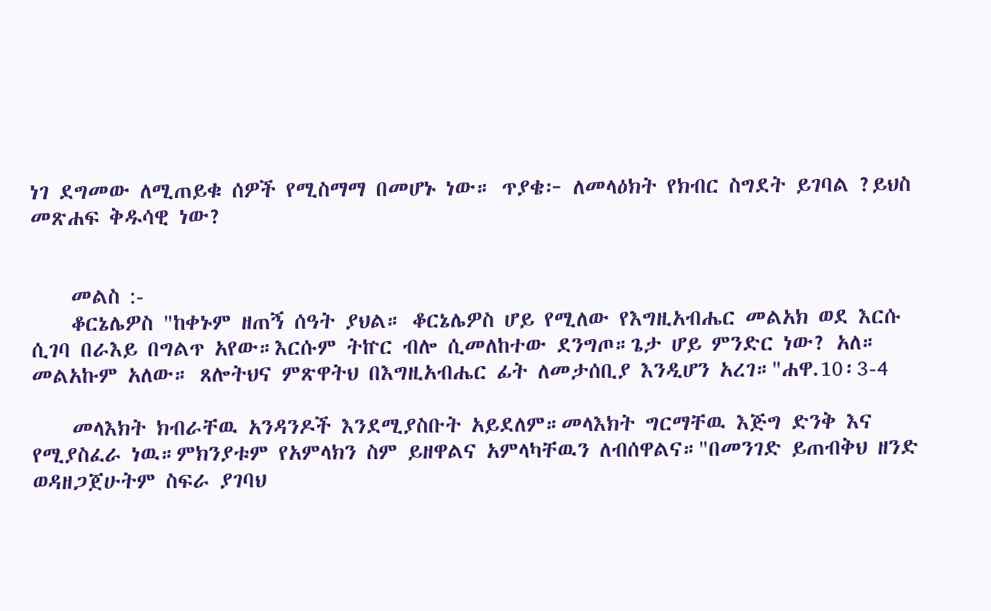ነገ ደግመው ለሚጠይቁ ሰዎች የሚስማማ በመሆኑ ነው። ጥያቄ፦ ለመላዕክት የክብር ስግደት ይገባል ?ይህስ መጽሐፍ ቅዱሳዊ ነው?


    መልስ :-
    ቆርኔሌዎስ "ከቀኑም ዘጠኝ ሰዓት ያህል። ቆርኔሌዎስ ሆይ የሚለው የእግዚአብሔር መልአክ ወደ እርሱ ሲገባ በራእይ በግልጥ አየው።እርሱም ትኵር ብሎ ሲመለከተው ደንግጦ።ጌታ ሆይ ምንድር ነው? አለ። መልአኩም አለው። ጸሎትህና ምጽዋትህ በእግዚአብሔር ፊት ለመታሰቢያ እንዲሆን አረገ።"ሐዋ.10፡3-4

    መላእክት ክብራቸዉ አንዳንዶች እንደሚያስቡት አይደለም።መላእክት ግርማቸዉ እጅግ ድንቅ እና የሚያስፈራ ነዉ።ምክንያቱም የአምላክን ስም ይዘዋልና አምላካቸዉን ለብሰዋልና።"በመንገድ ይጠብቅህ ዘንድ ወዳዘጋጀሁትም ስፍራ ያገባህ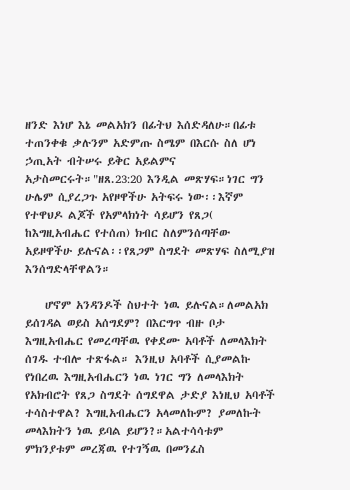ዘንድ እነሆ እኔ መልአክን በፊትህ እሰድዳለሁ።በፊቱ ተጠንቀቁ ቃሉንም አድምጡ ስሜም በእርሱ ስለ ሆነ ኃጢአት ብትሠሩ ይቅር አይልምና አታስመርሩት።"ዘጸ.23:20 እንዲል መጽሃፍ።ነገር ግን ሁሌም ሲያረጋጉ አየዞዋችሁ አትፍሩ ነው፡፡እኛም የተዋህዶ ልጆች የአምላክነት ሳይሆን የጸጋ( ከእግዚአብሔር የተሰጠ) ክብር ስለምንሰጣቸው አይዞዋችሁ ይሉናል፡፡የጸጋም ስግደት መጽሃፍ ስለሚያዝ እንሰግድላቸዋልን።

    ሆኖም አንዳንዶች ስህተት ነዉ ይሉናል።ለመልአክ ይሰገዳል ወይስ አሰግደም? በእርግጥ ብዙ ቦታ እግዚአብሔር የመረጣቸዉ የቀደሙ አባቶች ለመላእክት ሰገዱ ተብሎ ተጽፋል። እንዚህ አባቶች ሲያመልኩ የነበረዉ እግዚአብሔርን ነዉ ነገር ግን ለመላእክት የአክብሮት የጸጋ ስግደት ሰግደዋል ታድያ እነዚህ አባቶች ተሳስተዋል? እግዚአብሔርን አላመለኩም? ያመለኩት መላእክትን ነዉ ይባል ይሆን?።አልተሳሳቱም ምክንያቱም መረጃዉ የተገኝዉ በመንፈስ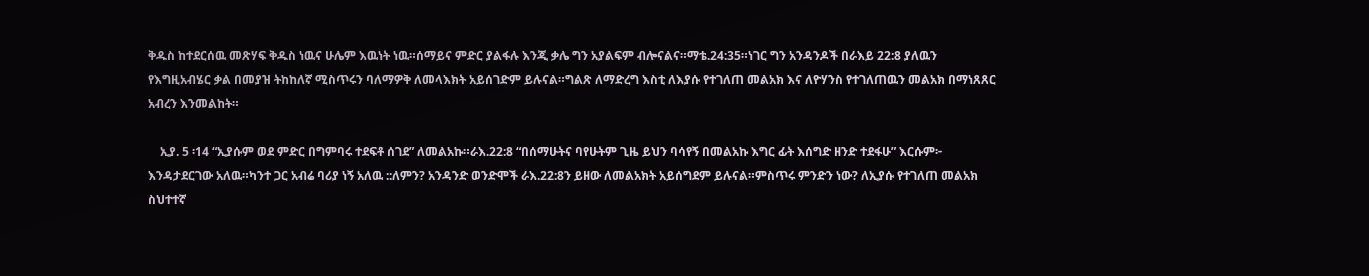ቅዱስ ከተደርሰዉ መጽሃፍ ቅዱስ ነዉና ሁሌም እዉነት ነዉ።ሰማይና ምድር ያልፋሉ እንጂ ቃሌ ግን አያልፍም ብሎናልና።ማቴ.24:35።ነገር ግን አንዳንዶች በራእይ 22:8 ያለዉን የእግዚአብሄር ቃል በመያዝ ትከከለኛ ሚስጥሩን ባለማዎቅ ለመላእክት አይሰገድም ይሉናል።ግልጽ ለማድረግ እስቲ ለእያሱ የተገለጠ መልአክ እና ለዮሃንስ የተገለጠዉን መልአክ በማነጸጸር አብረን እንመልከት።

    ኢያ. 5 ፡14 “ኢያሱም ወደ ምድር በግምባሩ ተደፍቶ ሰገደ” ለመልአኩ።ራእ.22:8 “በሰማሁትና ባየሁትም ጊዜ ይህን ባሳየኝ በመልአኩ እግር ፊት እሰግድ ዘንድ ተደፋሁ” እርሱም፦ እንዳታደርገው አለዉ።ካንተ ጋር አብሬ ባሪያ ነኝ አለዉ ::ለምን? አንዳንድ ወንድሞች ራእ.22:8ን ይዘው ለመልአክት አይሰግደም ይሉናል።ምስጥሩ ምንድን ነው? ለኢያሱ የተገለጠ መልአክ ስህተተኛ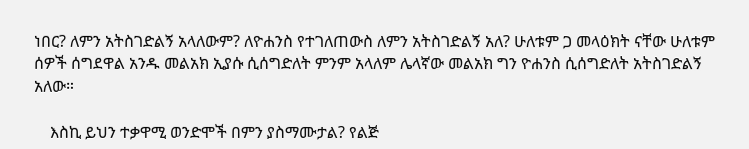ነበር? ለምን አትስገድልኝ አላለውም? ለዮሐንስ የተገለጠውስ ለምን አትስገድልኝ አለ? ሁለቱም ጋ መላዕክት ናቸው ሁለቱም ሰዎች ሰግደዋል አንዱ መልአክ ኢያሱ ሲሰግድለት ምንም አላለም ሌላኛው መልአክ ግን ዮሐንስ ሲሰግድለት አትስገድልኝ አለው።

    እስኪ ይህን ተቃዋሚ ወንድሞች በምን ያስማሙታል? የልጅ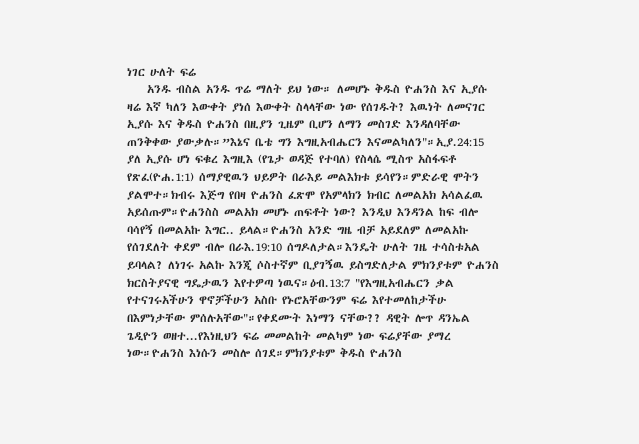ነገር ሁለት ፍሬ
    አንዱ ብስል አንዱ ጥሬ ማለት ይህ ነው። ለመሆኑ ቅዱስ ዮሐንስ እና ኢያሱ ዛሬ እኛ ካለን እውቀት ያነሰ እውቀት ስላላቸው ነው የሰገዱት? እዉነት ለመናገር ኢያሱ እና ቅዱስ ዮሐንስ በዚያን ጊዜም ቢሆን ለማን መስገድ እንዳለባቸው ጠንቅቀው ያውቃሉ።”እኔና ቤቴ ግን እግዚአብሔርን እናመልካለን"።ኢያ.24:15 ያለ ኢያሱ ሆነ ፍቁረ እግዚእ (የጌታ ወዳጅ የተባለ) የስላሴ ሚስጥ አስፋፍቶ የጽፈ(ዮሐ.1:1) ሰማያዊዉን ህይዎት በራእይ መልእክቱ ይሳየን።ምድራዊ ሞትን ያልሞተ።ክብሩ እጅግ የበዛ ዮሐንስ ፈጽሞ የአምላክን ክብር ለመልአክ አሳልፈዉ አይሰጡም።ዮሐንስስ መልአክ መሆኑ ጠፍቶት ነው? እንዲህ እንዳንል ከፍ ብሎ ባሳየኝ በመልአኩ እግር.. ይላል።ዮሐንስ አንድ ግዜ ብቻ አይደለም ለመልአኩ የሰገደለት ቀደም ብሎ በራእ.19:10 ሰግዶለታል።እንዴት ሁለት ገዜ ተሳስቱአል ይባላል? ለነገሩ አልኩ እንጂ ሶስተኛም ቢያገኝዉ ይስግድለታል ምክንያቱም ዮሐንስ ክርስትያናዊ ግዴታዉን እየተዎጣ ነዉና።ዕብ.13:7 "የእግዚአብሔርን ቃል የተናገሩአችሁን ዋኖቻችሁን አስቡ የኑሮአቸውንም ፍሬ እየተመለከታችሁ በእምነታቸው ምሰሉአቸው"።የቀደሙት እነማን ናቸው?? ዳዊት ሎጥ ዳንኤል ጌዲዮን ወዘተ...የእነዚህን ፍሬ መመልከት መልካም ነው ፍሬያቸው ያማረ ነው።ዮሐንስ እነሱን መስሎ ሰገደ።ምክንያቱም ቅዱስ ዮሐንስ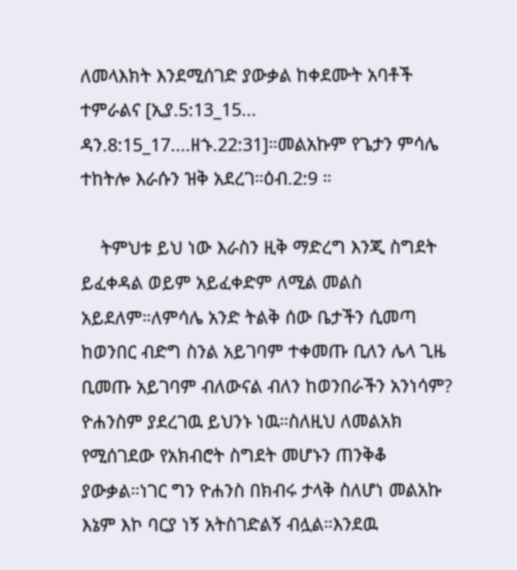ለመላእክት እንደሚሰገድ ያውቃል ከቀደሙት አባቶች ተምራልና [ኢያ.5:13_15... ዳን.8:15_17....ዘኁ.22:31]።መልአኩም የጌታን ምሳሌ ተከትሎ እራሱን ዝቅ አደረገ።ዕብ.2:9 ።

    ትምህቱ ይህ ነው እራስን ዚቅ ማድረግ እንጂ ስግደት ይፈቀዳል ወይም አይፈቀድም ለሚል መልስ አይደለም።ለምሳሌ አንድ ትልቅ ሰው ቤታችን ሲመጣ ከወንበር ብድግ ስንል አይገባም ተቀመጡ ቢለን ሌላ ጊዜ ቢመጡ አይገባም ብለውናል ብለን ከወንበራችን አንነሳም? ዮሐንስም ያደረገዉ ይህንኑ ነዉ።ስለዚህ ለመልአክ የሚሰገደው የአክብሮት ስግደት መሆኑን ጠንቅቆ ያውቃል።ነገር ግን ዮሐንስ በክብሩ ታላቅ ስለሆነ መልአኩ እኔም እኮ ባርያ ነኝ አትስገድልኝ ብሏል።እንደዉ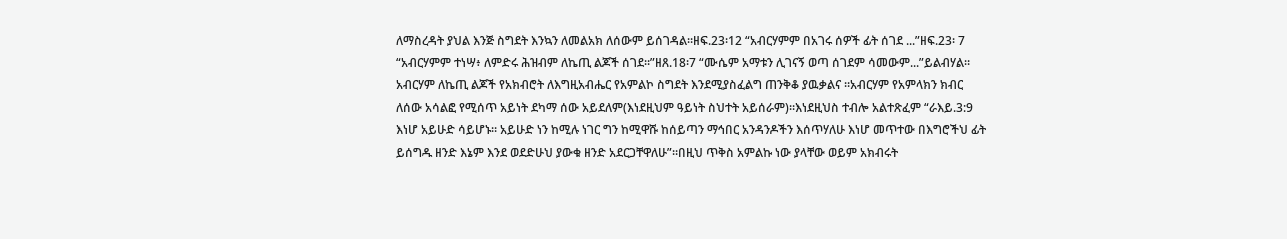ለማስረዳት ያህል እንጅ ስግደት እንኳን ለመልአክ ለሰውም ይሰገዳል።ዘፍ.23፡12 “አብርሃምም በአገሩ ሰዎች ፊት ሰገደ ...”ዘፍ.23፡ 7 “አብርሃምም ተነሣ፥ ለምድሩ ሕዝብም ለኬጢ ልጆች ሰገደ።”ዘጸ.18፡7 “ሙሴም አማቱን ሊገናኝ ወጣ ሰገደም ሳመውም...”ይልብሃል። አብርሃም ለኬጢ ልጆች የአክብሮት ለእግዚአብሔር የአምልኮ ስግደት እንደሚያስፈልግ ጠንቅቆ ያዉቃልና ።አብርሃም የአምላክን ክብር ለሰው አሳልፎ የሚሰጥ አይነት ደካማ ሰው አይደለም(እነደዚህም ዓይነት ስህተት አይሰራም)።እነደዚህስ ተብሎ አልተጽፈም “ራእይ.3:9 እነሆ አይሁድ ሳይሆኑ። አይሁድ ነን ከሚሉ ነገር ግን ከሚዋሹ ከሰይጣን ማኅበር አንዳንዶችን እሰጥሃለሁ እነሆ መጥተው በእግሮችህ ፊት ይሰግዱ ዘንድ እኔም እንደ ወደድሁህ ያውቁ ዘንድ አደርጋቸዋለሁ”።በዚህ ጥቅስ አምልኩ ነው ያላቸው ወይም አክብሩት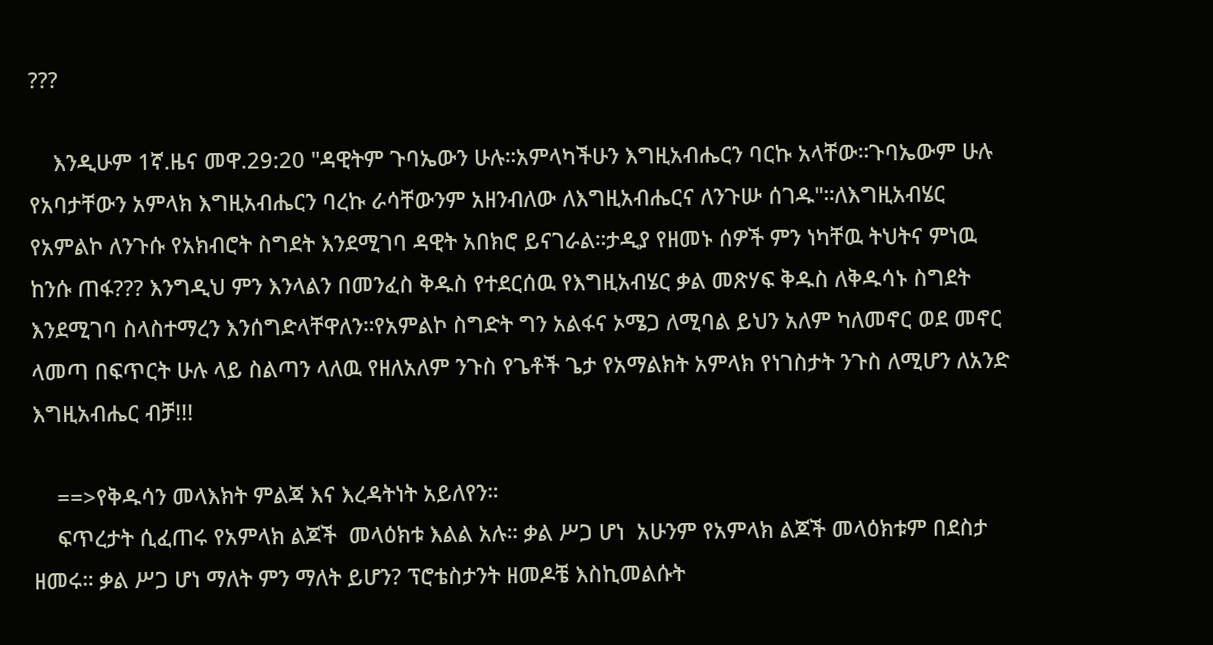???

    እንዲሁም 1ኛ.ዜና መዋ.29:20 "ዳዊትም ጉባኤውን ሁሉ።አምላካችሁን እግዚአብሔርን ባርኩ አላቸው።ጉባኤውም ሁሉ የአባታቸውን አምላክ እግዚአብሔርን ባረኩ ራሳቸውንም አዘንብለው ለእግዚአብሔርና ለንጉሡ ሰገዱ"።ለእግዚአብሄር የአምልኮ ለንጉሱ የአክብሮት ስግደት እንደሚገባ ዳዊት አበክሮ ይናገራል።ታዲያ የዘመኑ ሰዎች ምን ነካቸዉ ትህትና ምነዉ ከንሱ ጠፋ??? እንግዲህ ምን እንላልን በመንፈስ ቅዱስ የተደርሰዉ የእግዚአብሄር ቃል መጽሃፍ ቅዱስ ለቅዱሳኑ ስግደት እንደሚገባ ስላስተማረን እንሰግድላቸዋለን።የአምልኮ ስግድት ግን አልፋና ኦሜጋ ለሚባል ይህን አለም ካለመኖር ወደ መኖር ላመጣ በፍጥርት ሁሉ ላይ ስልጣን ላለዉ የዘለአለም ንጉስ የጌቶች ጌታ የአማልክት አምላክ የነገስታት ንጉስ ለሚሆን ለአንድ እግዚአብሔር ብቻ!!!

    ==>የቅዱሳን መላእክት ምልጃ እና እረዳትነት አይለየን።
    ፍጥረታት ሲፈጠሩ የአምላክ ልጆች  መላዕክቱ እልል አሉ። ቃል ሥጋ ሆነ  አሁንም የአምላክ ልጆች መላዕክቱም በደስታ ዘመሩ። ቃል ሥጋ ሆነ ማለት ምን ማለት ይሆን? ፕሮቴስታንት ዘመዶቼ እስኪመልሱት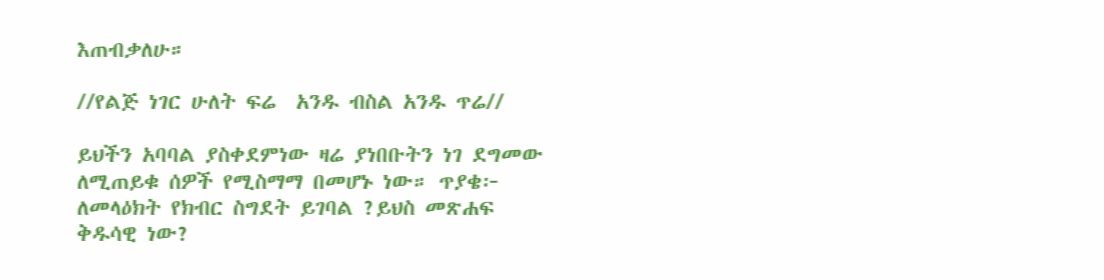እጠብቃለሁ።

//የልጅ ነገር ሁለት ፍሬ  አንዱ ብስል አንዱ ጥሬ//

ይህችን አባባል ያስቀደምነው ዛሬ ያነበቡትን ነገ ደግመው ለሚጠይቁ ሰዎች የሚስማማ በመሆኑ ነው። ጥያቄ፦ ለመላዕክት የክብር ስግደት ይገባል ?ይህስ መጽሐፍ ቅዱሳዊ ነው?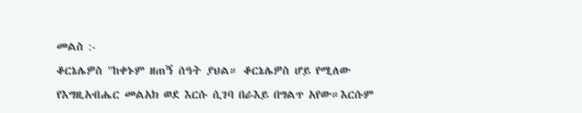መልስ :-
ቆርኔሌዎስ "ከቀኑም ዘጠኝ ሰዓት ያህል። ቆርኔሌዎስ ሆይ የሚለው የእግዚአብሔር መልአክ ወደ እርሱ ሲገባ በራእይ በግልጥ አየው።እርሱም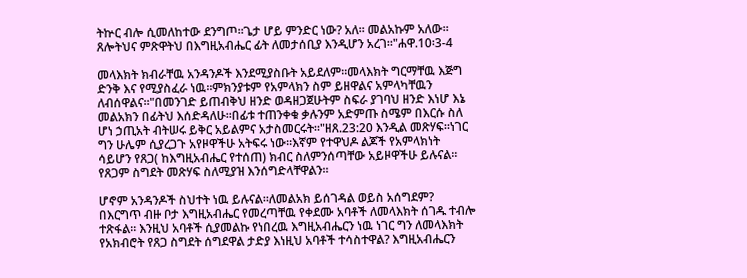ትኵር ብሎ ሲመለከተው ደንግጦ።ጌታ ሆይ ምንድር ነው? አለ። መልአኩም አለው። ጸሎትህና ምጽዋትህ በእግዚአብሔር ፊት ለመታሰቢያ እንዲሆን አረገ።"ሐዋ.10፡3-4

መላእክት ክብራቸዉ አንዳንዶች እንደሚያስቡት አይደለም።መላእክት ግርማቸዉ እጅግ ድንቅ እና የሚያስፈራ ነዉ።ምክንያቱም የአምላክን ስም ይዘዋልና አምላካቸዉን ለብሰዋልና።"በመንገድ ይጠብቅህ ዘንድ ወዳዘጋጀሁትም ስፍራ ያገባህ ዘንድ እነሆ እኔ መልአክን በፊትህ እሰድዳለሁ።በፊቱ ተጠንቀቁ ቃሉንም አድምጡ ስሜም በእርሱ ስለ ሆነ ኃጢአት ብትሠሩ ይቅር አይልምና አታስመርሩት።"ዘጸ.23:20 እንዲል መጽሃፍ።ነገር ግን ሁሌም ሲያረጋጉ አየዞዋችሁ አትፍሩ ነው፡፡እኛም የተዋህዶ ልጆች የአምላክነት ሳይሆን የጸጋ( ከእግዚአብሔር የተሰጠ) ክብር ስለምንሰጣቸው አይዞዋችሁ ይሉናል፡፡የጸጋም ስግደት መጽሃፍ ስለሚያዝ እንሰግድላቸዋልን።

ሆኖም አንዳንዶች ስህተት ነዉ ይሉናል።ለመልአክ ይሰገዳል ወይስ አሰግደም? በእርግጥ ብዙ ቦታ እግዚአብሔር የመረጣቸዉ የቀደሙ አባቶች ለመላእክት ሰገዱ ተብሎ ተጽፋል። እንዚህ አባቶች ሲያመልኩ የነበረዉ እግዚአብሔርን ነዉ ነገር ግን ለመላእክት የአክብሮት የጸጋ ስግደት ሰግደዋል ታድያ እነዚህ አባቶች ተሳስተዋል? እግዚአብሔርን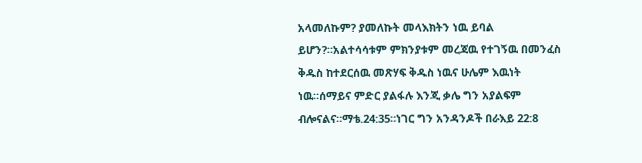አላመለኩም? ያመለኩት መላእክትን ነዉ ይባል ይሆን?።አልተሳሳቱም ምክንያቱም መረጃዉ የተገኝዉ በመንፈስ ቅዱስ ከተደርሰዉ መጽሃፍ ቅዱስ ነዉና ሁሌም እዉነት ነዉ።ሰማይና ምድር ያልፋሉ እንጂ ቃሌ ግን አያልፍም ብሎናልና።ማቴ.24:35።ነገር ግን አንዳንዶች በራእይ 22:8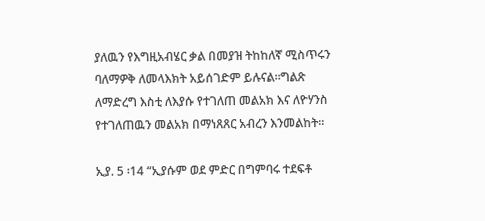ያለዉን የእግዚአብሄር ቃል በመያዝ ትከከለኛ ሚስጥሩን ባለማዎቅ ለመላእክት አይሰገድም ይሉናል።ግልጽ ለማድረግ እስቲ ለእያሱ የተገለጠ መልአክ እና ለዮሃንስ የተገለጠዉን መልአክ በማነጸጸር አብረን እንመልከት።

ኢያ. 5 ፡14 “ኢያሱም ወደ ምድር በግምባሩ ተደፍቶ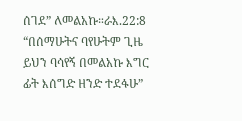ሰገደ” ለመልአኩ።ራእ.22:8 “በሰማሁትና ባየሁትም ጊዜ ይህን ባሳየኝ በመልአኩ እግር ፊት እሰግድ ዘንድ ተደፋሁ”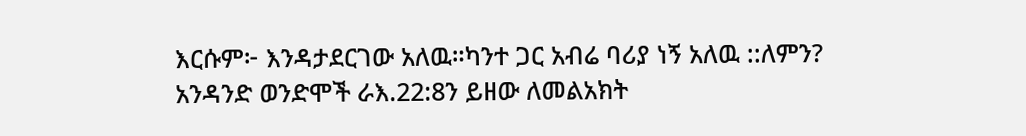እርሱም፦ እንዳታደርገው አለዉ።ካንተ ጋር አብሬ ባሪያ ነኝ አለዉ ::ለምን? አንዳንድ ወንድሞች ራእ.22:8ን ይዘው ለመልአክት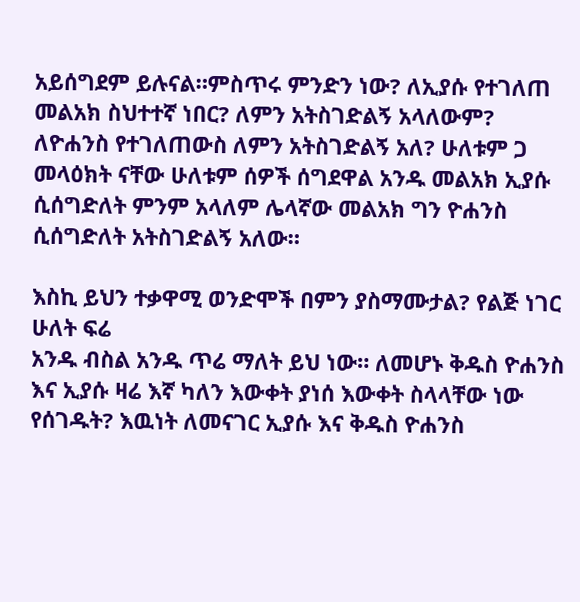አይሰግደም ይሉናል።ምስጥሩ ምንድን ነው? ለኢያሱ የተገለጠ መልአክ ስህተተኛ ነበር? ለምን አትስገድልኝ አላለውም? ለዮሐንስ የተገለጠውስ ለምን አትስገድልኝ አለ? ሁለቱም ጋ መላዕክት ናቸው ሁለቱም ሰዎች ሰግደዋል አንዱ መልአክ ኢያሱ ሲሰግድለት ምንም አላለም ሌላኛው መልአክ ግን ዮሐንስ ሲሰግድለት አትስገድልኝ አለው።

እስኪ ይህን ተቃዋሚ ወንድሞች በምን ያስማሙታል? የልጅ ነገር ሁለት ፍሬ
አንዱ ብስል አንዱ ጥሬ ማለት ይህ ነው። ለመሆኑ ቅዱስ ዮሐንስ እና ኢያሱ ዛሬ እኛ ካለን እውቀት ያነሰ እውቀት ስላላቸው ነው የሰገዱት? እዉነት ለመናገር ኢያሱ እና ቅዱስ ዮሐንስ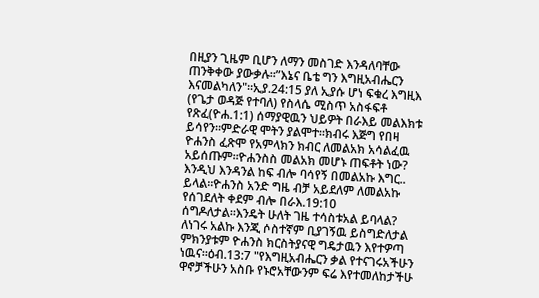በዚያን ጊዜም ቢሆን ለማን መስገድ እንዳለባቸው ጠንቅቀው ያውቃሉ።”እኔና ቤቴ ግን እግዚአብሔርን እናመልካለን"።ኢያ.24:15 ያለ ኢያሱ ሆነ ፍቁረ እግዚእ (የጌታ ወዳጅ የተባለ) የስላሴ ሚስጥ አስፋፍቶ የጽፈ(ዮሐ.1:1) ሰማያዊዉን ህይዎት በራእይ መልእክቱ ይሳየን።ምድራዊ ሞትን ያልሞተ።ክብሩ እጅግ የበዛ ዮሐንስ ፈጽሞ የአምላክን ክብር ለመልአክ አሳልፈዉ አይሰጡም።ዮሐንስስ መልአክ መሆኑ ጠፍቶት ነው? እንዲህ እንዳንል ከፍ ብሎ ባሳየኝ በመልአኩ እግር.. ይላል።ዮሐንስ አንድ ግዜ ብቻ አይደለም ለመልአኩ የሰገደለት ቀደም ብሎ በራእ.19:10 ሰግዶለታል።እንዴት ሁለት ገዜ ተሳስቱአል ይባላል? ለነገሩ አልኩ እንጂ ሶስተኛም ቢያገኝዉ ይስግድለታል ምክንያቱም ዮሐንስ ክርስትያናዊ ግዴታዉን እየተዎጣ ነዉና።ዕብ.13:7 "የእግዚአብሔርን ቃል የተናገሩአችሁን ዋኖቻችሁን አስቡ የኑሮአቸውንም ፍሬ እየተመለከታችሁ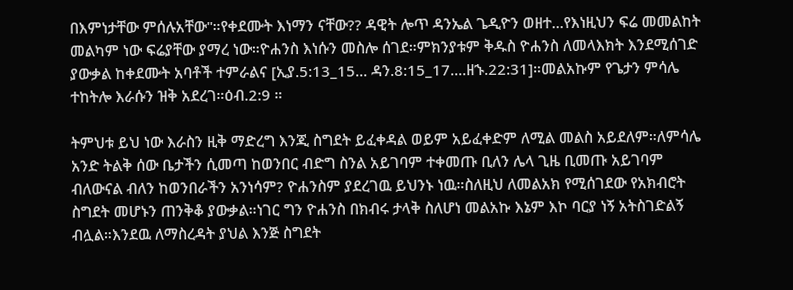በእምነታቸው ምሰሉአቸው"።የቀደሙት እነማን ናቸው?? ዳዊት ሎጥ ዳንኤል ጌዲዮን ወዘተ...የእነዚህን ፍሬ መመልከት መልካም ነው ፍሬያቸው ያማረ ነው።ዮሐንስ እነሱን መስሎ ሰገደ።ምክንያቱም ቅዱስ ዮሐንስ ለመላእክት እንደሚሰገድ ያውቃል ከቀደሙት አባቶች ተምራልና [ኢያ.5:13_15... ዳን.8:15_17....ዘኁ.22:31]።መልአኩም የጌታን ምሳሌ ተከትሎ እራሱን ዝቅ አደረገ።ዕብ.2:9 ።

ትምህቱ ይህ ነው እራስን ዚቅ ማድረግ እንጂ ስግደት ይፈቀዳል ወይም አይፈቀድም ለሚል መልስ አይደለም።ለምሳሌ አንድ ትልቅ ሰው ቤታችን ሲመጣ ከወንበር ብድግ ስንል አይገባም ተቀመጡ ቢለን ሌላ ጊዜ ቢመጡ አይገባም ብለውናል ብለን ከወንበራችን አንነሳም? ዮሐንስም ያደረገዉ ይህንኑ ነዉ።ስለዚህ ለመልአክ የሚሰገደው የአክብሮት ስግደት መሆኑን ጠንቅቆ ያውቃል።ነገር ግን ዮሐንስ በክብሩ ታላቅ ስለሆነ መልአኩ እኔም እኮ ባርያ ነኝ አትስገድልኝ ብሏል።እንደዉ ለማስረዳት ያህል እንጅ ስግደት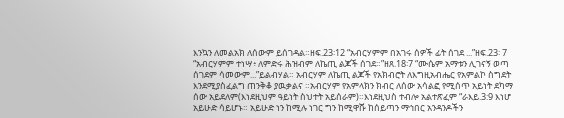እንኳን ለመልአክ ለሰውም ይሰገዳል።ዘፍ.23፡12 “አብርሃምም በአገሩ ሰዎች ፊት ሰገደ ...”ዘፍ.23፡ 7 “አብርሃምም ተነሣ፥ ለምድሩ ሕዝብም ለኬጢ ልጆች ሰገደ።”ዘጸ.18፡7 “ሙሴም አማቱን ሊገናኝ ወጣ ሰገደም ሳመውም...”ይልብሃል። አብርሃም ለኬጢ ልጆች የአክብሮት ለእግዚአብሔር የአምልኮ ስግደት እንደሚያስፈልግ ጠንቅቆ ያዉቃልና ።አብርሃም የአምላክን ክብር ለሰው አሳልፎ የሚሰጥ አይነት ደካማ ሰው አይደለም(እነደዚህም ዓይነት ስህተት አይሰራም)።እነደዚህስ ተብሎ አልተጽፈም “ራእይ.3:9 እነሆ አይሁድ ሳይሆኑ። አይሁድ ነን ከሚሉ ነገር ግን ከሚዋሹ ከሰይጣን ማኅበር አንዳንዶችን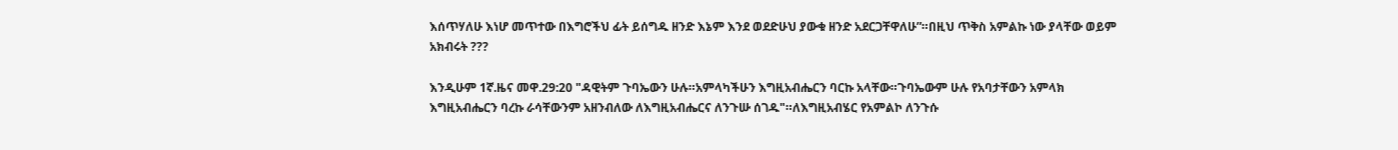እሰጥሃለሁ እነሆ መጥተው በእግሮችህ ፊት ይሰግዱ ዘንድ እኔም እንደ ወደድሁህ ያውቁ ዘንድ አደርጋቸዋለሁ”።በዚህ ጥቅስ አምልኩ ነው ያላቸው ወይም አክብሩት ???

እንዲሁም 1ኛ.ዜና መዋ.29:20 "ዳዊትም ጉባኤውን ሁሉ።አምላካችሁን እግዚአብሔርን ባርኩ አላቸው።ጉባኤውም ሁሉ የአባታቸውን አምላክ እግዚአብሔርን ባረኩ ራሳቸውንም አዘንብለው ለእግዚአብሔርና ለንጉሡ ሰገዱ"።ለእግዚአብሄር የአምልኮ ለንጉሱ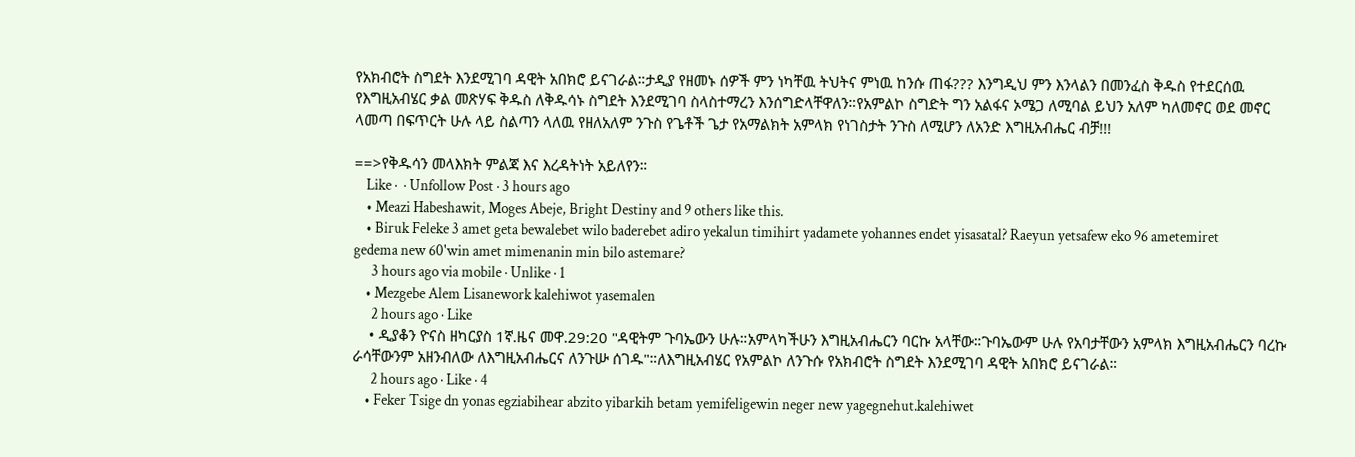የአክብሮት ስግደት እንደሚገባ ዳዊት አበክሮ ይናገራል።ታዲያ የዘመኑ ሰዎች ምን ነካቸዉ ትህትና ምነዉ ከንሱ ጠፋ??? እንግዲህ ምን እንላልን በመንፈስ ቅዱስ የተደርሰዉ የእግዚአብሄር ቃል መጽሃፍ ቅዱስ ለቅዱሳኑ ስግደት እንደሚገባ ስላስተማረን እንሰግድላቸዋለን።የአምልኮ ስግድት ግን አልፋና ኦሜጋ ለሚባል ይህን አለም ካለመኖር ወደ መኖር ላመጣ በፍጥርት ሁሉ ላይ ስልጣን ላለዉ የዘለአለም ንጉስ የጌቶች ጌታ የአማልክት አምላክ የነገስታት ንጉስ ለሚሆን ለአንድ እግዚአብሔር ብቻ!!!

==>የቅዱሳን መላእክት ምልጃ እና እረዳትነት አይለየን።
    Like ·  · Unfollow Post · 3 hours ago
    • Meazi Habeshawit, Moges Abeje, Bright Destiny and 9 others like this.
    • Biruk Feleke 3 amet geta bewalebet wilo baderebet adiro yekalun timihirt yadamete yohannes endet yisasatal? Raeyun yetsafew eko 96 ametemiret gedema new 60'win amet mimenanin min bilo astemare?
      3 hours ago via mobile · Unlike · 1
    • Mezgebe Alem Lisanework kalehiwot yasemalen
      2 hours ago · Like
    • ዲያቆን ዮናስ ዘካርያስ 1ኛ.ዜና መዋ.29:20 "ዳዊትም ጉባኤውን ሁሉ።አምላካችሁን እግዚአብሔርን ባርኩ አላቸው።ጉባኤውም ሁሉ የአባታቸውን አምላክ እግዚአብሔርን ባረኩ ራሳቸውንም አዘንብለው ለእግዚአብሔርና ለንጉሡ ሰገዱ"።ለእግዚአብሄር የአምልኮ ለንጉሱ የአክብሮት ስግደት እንደሚገባ ዳዊት አበክሮ ይናገራል።
      2 hours ago · Like · 4
    • Feker Tsige dn yonas egziabihear abzito yibarkih betam yemifeligewin neger new yagegnehut.kalehiwet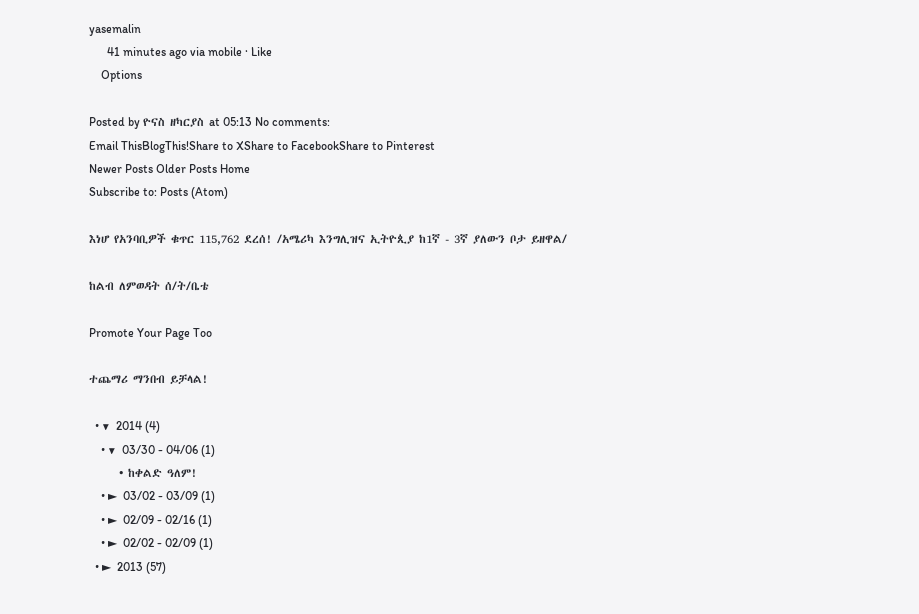yasemalin
      41 minutes ago via mobile · Like
    Options

Posted by ዮናስ ዘካርያስ at 05:13 No comments:
Email ThisBlogThis!Share to XShare to FacebookShare to Pinterest
Newer Posts Older Posts Home
Subscribe to: Posts (Atom)

እነሆ የአንባቢዎች ቁጥር 115,762 ደረሰ! /አሜሪካ እንግሊዝና ኢትዮጲያ ከ1ኛ - 3ኛ ያለውን ቦታ ይዘዋል/

ከልብ ለምወዳት ሰ/ት/ቤቴ

Promote Your Page Too

ተጨማሪ ማንበብ ይቻላል!

  • ▼  2014 (4)
    • ▼  03/30 - 04/06 (1)
      • ከቀልድ ዓለም!
    • ►  03/02 - 03/09 (1)
    • ►  02/09 - 02/16 (1)
    • ►  02/02 - 02/09 (1)
  • ►  2013 (57)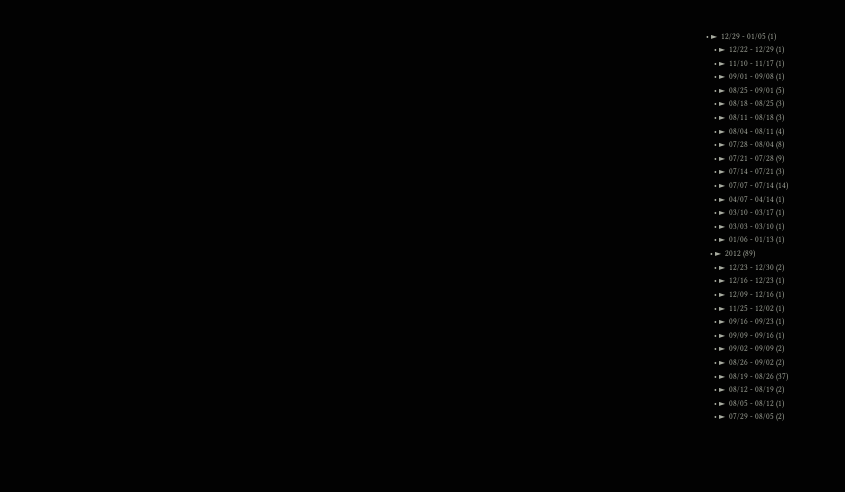• ►  12/29 - 01/05 (1)
    • ►  12/22 - 12/29 (1)
    • ►  11/10 - 11/17 (1)
    • ►  09/01 - 09/08 (1)
    • ►  08/25 - 09/01 (5)
    • ►  08/18 - 08/25 (3)
    • ►  08/11 - 08/18 (3)
    • ►  08/04 - 08/11 (4)
    • ►  07/28 - 08/04 (8)
    • ►  07/21 - 07/28 (9)
    • ►  07/14 - 07/21 (3)
    • ►  07/07 - 07/14 (14)
    • ►  04/07 - 04/14 (1)
    • ►  03/10 - 03/17 (1)
    • ►  03/03 - 03/10 (1)
    • ►  01/06 - 01/13 (1)
  • ►  2012 (89)
    • ►  12/23 - 12/30 (2)
    • ►  12/16 - 12/23 (1)
    • ►  12/09 - 12/16 (1)
    • ►  11/25 - 12/02 (1)
    • ►  09/16 - 09/23 (1)
    • ►  09/09 - 09/16 (1)
    • ►  09/02 - 09/09 (2)
    • ►  08/26 - 09/02 (2)
    • ►  08/19 - 08/26 (37)
    • ►  08/12 - 08/19 (2)
    • ►  08/05 - 08/12 (1)
    • ►  07/29 - 08/05 (2)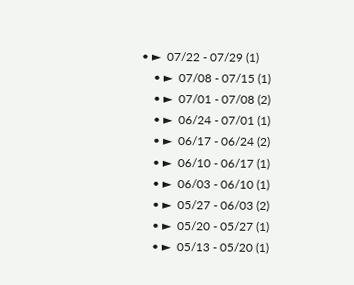• ►  07/22 - 07/29 (1)
    • ►  07/08 - 07/15 (1)
    • ►  07/01 - 07/08 (2)
    • ►  06/24 - 07/01 (1)
    • ►  06/17 - 06/24 (2)
    • ►  06/10 - 06/17 (1)
    • ►  06/03 - 06/10 (1)
    • ►  05/27 - 06/03 (2)
    • ►  05/20 - 05/27 (1)
    • ►  05/13 - 05/20 (1)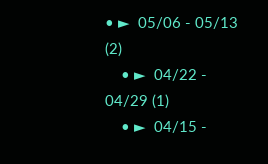• ►  05/06 - 05/13 (2)
    • ►  04/22 - 04/29 (1)
    • ►  04/15 -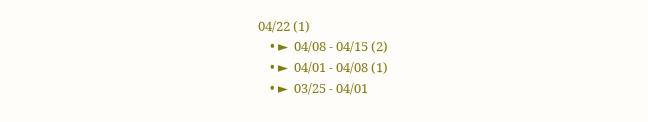04/22 (1)
    • ►  04/08 - 04/15 (2)
    • ►  04/01 - 04/08 (1)
    • ►  03/25 - 04/01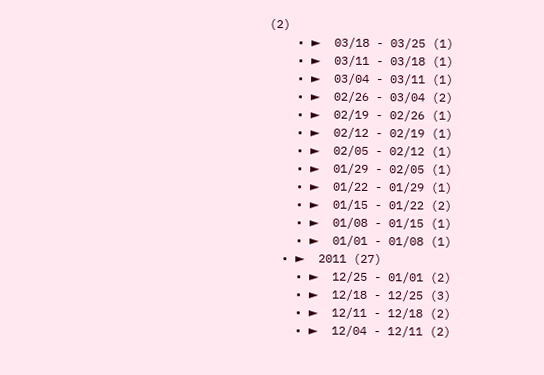(2)
    • ►  03/18 - 03/25 (1)
    • ►  03/11 - 03/18 (1)
    • ►  03/04 - 03/11 (1)
    • ►  02/26 - 03/04 (2)
    • ►  02/19 - 02/26 (1)
    • ►  02/12 - 02/19 (1)
    • ►  02/05 - 02/12 (1)
    • ►  01/29 - 02/05 (1)
    • ►  01/22 - 01/29 (1)
    • ►  01/15 - 01/22 (2)
    • ►  01/08 - 01/15 (1)
    • ►  01/01 - 01/08 (1)
  • ►  2011 (27)
    • ►  12/25 - 01/01 (2)
    • ►  12/18 - 12/25 (3)
    • ►  12/11 - 12/18 (2)
    • ►  12/04 - 12/11 (2)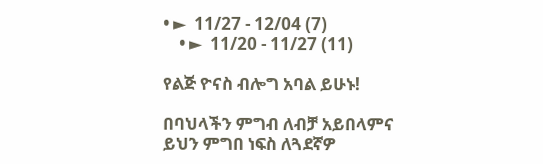• ►  11/27 - 12/04 (7)
    • ►  11/20 - 11/27 (11)

የልጅ ዮናስ ብሎግ አባል ይሁኑ!

በባህላችን ምግብ ለብቻ አይበላምና ይህን ምግበ ነፍስ ለጓደኛዎ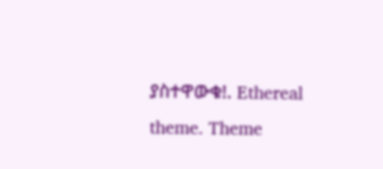ያስተዋውቁ!. Ethereal theme. Theme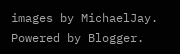images by MichaelJay. Powered by Blogger.